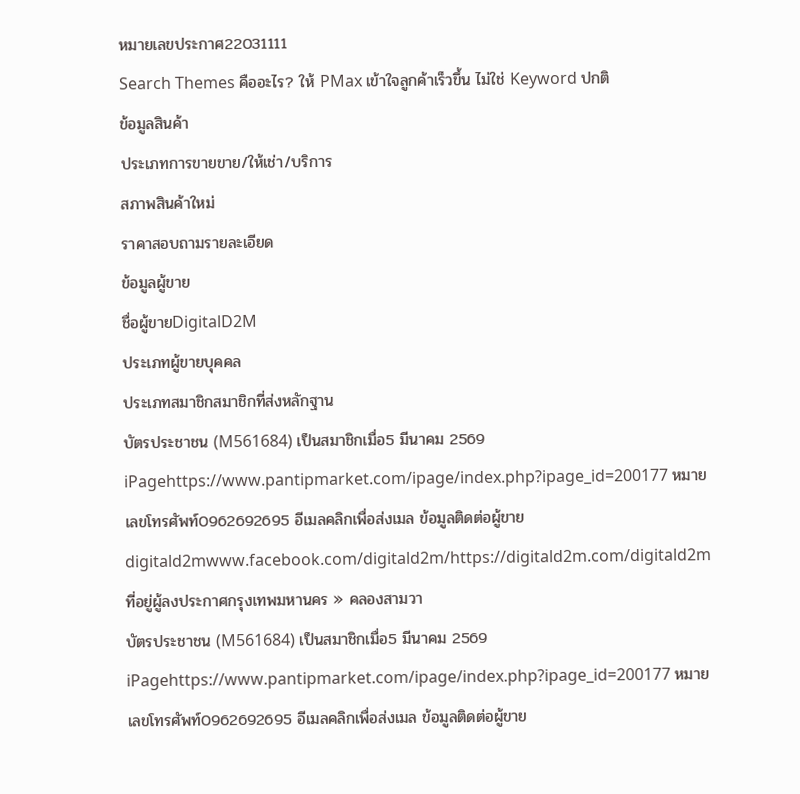หมายเลขประกาศ22031111
Search Themes คืออะไร? ให้ PMax เข้าใจลูกค้าเร็วขึ้น ไม่ใช่ Keyword ปกติ
ข้อมูลสินค้า
ประเภทการขายขาย/ให้เช่า/บริการ
สภาพสินค้าใหม่
ราคาสอบถามรายละเอียด
ข้อมูลผู้ขาย
ชื่อผู้ขายDigitalD2M
ประเภทผู้ขายบุคคล
ประเภทสมาชิกสมาชิกที่ส่งหลักฐาน
บัตรประชาชน (M561684) เป็นสมาชิกเมื่อ5 มีนาคม 2569 iPagehttps://www.pantipmarket.com/ipage/index.php?ipage_id=200177 หมายเลขโทรศัพท์0962692695 อีเมลคลิกเพื่อส่งเมล ข้อมูลติดต่อผู้ขายdigitald2mwww.facebook.com/digitald2m/https://digitald2m.com/digitald2m ที่อยู่ผู้ลงประกาศกรุงเทพมหานคร » คลองสามวา
บัตรประชาชน (M561684) เป็นสมาชิกเมื่อ5 มีนาคม 2569 iPagehttps://www.pantipmarket.com/ipage/index.php?ipage_id=200177 หมายเลขโทรศัพท์0962692695 อีเมลคลิกเพื่อส่งเมล ข้อมูลติดต่อผู้ขาย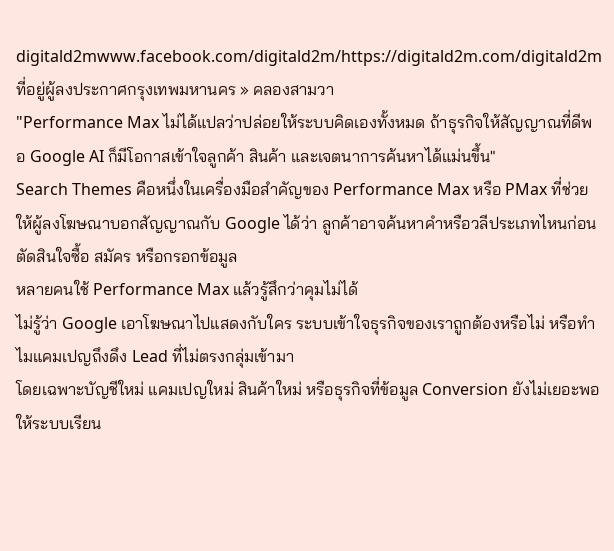digitald2mwww.facebook.com/digitald2m/https://digitald2m.com/digitald2m ที่อยู่ผู้ลงประกาศกรุงเทพมหานคร » คลองสามวา
"Performance Max ไม่ได้แปลว่าปล่อยให้ระบบคิดเองทั้งหมด ถ้าธุรกิจให้สัญญาณที่ดีพอ Google AI ก็มีโอกาสเข้าใจลูกค้า สินค้า และเจตนาการค้นหาได้แม่นขึ้น"
Search Themes คือหนึ่งในเครื่องมือสำคัญของ Performance Max หรือ PMax ที่ช่วยให้ผู้ลงโฆษณาบอกสัญญาณกับ Google ได้ว่า ลูกค้าอาจค้นหาคำหรือวลีประเภทไหนก่อนตัดสินใจซื้อ สมัคร หรือกรอกข้อมูล
หลายคนใช้ Performance Max แล้วรู้สึกว่าคุมไม่ได้
ไม่รู้ว่า Google เอาโฆษณาไปแสดงกับใคร ระบบเข้าใจธุรกิจของเราถูกต้องหรือไม่ หรือทำไมแคมเปญถึงดึง Lead ที่ไม่ตรงกลุ่มเข้ามา
โดยเฉพาะบัญชีใหม่ แคมเปญใหม่ สินค้าใหม่ หรือธุรกิจที่ข้อมูล Conversion ยังไม่เยอะพอให้ระบบเรียน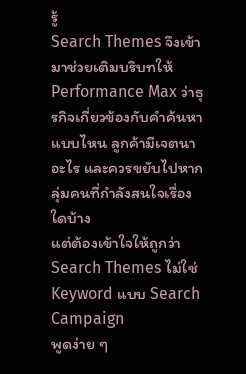รู้
Search Themes จึงเข้ามาช่วยเติมบริบทให้ Performance Max ว่าธุรกิจเกี่ยวข้องกับคำค้นหาแบบไหน ลูกค้ามีเจตนาอะไร และควรขยับไปหากลุ่มคนที่กำลังสนใจเรื่องใดบ้าง
แต่ต้องเข้าใจให้ถูกว่า Search Themes ไม่ใช่ Keyword แบบ Search Campaign
พูดง่าย ๆ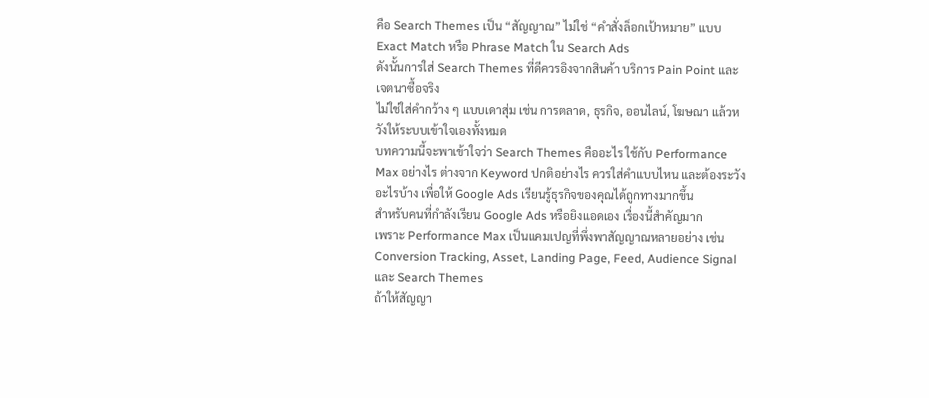คือ Search Themes เป็น “สัญญาณ” ไม่ใช่ “คำสั่งล็อกเป้าหมาย” แบบ Exact Match หรือ Phrase Match ใน Search Ads
ดังนั้นการใส่ Search Themes ที่ดีควรอิงจากสินค้า บริการ Pain Point และเจตนาซื้อจริง
ไม่ใช่ใส่คำกว้าง ๆ แบบเดาสุ่ม เช่น การตลาด, ธุรกิจ, ออนไลน์, โฆษณา แล้วหวังให้ระบบเข้าใจเองทั้งหมด
บทความนี้จะพาเข้าใจว่า Search Themes คืออะไร ใช้กับ Performance Max อย่างไร ต่างจาก Keyword ปกติอย่างไร ควรใส่คำแบบไหน และต้องระวังอะไรบ้าง เพื่อให้ Google Ads เรียนรู้ธุรกิจของคุณได้ถูกทางมากขึ้น
สำหรับคนที่กำลังเรียน Google Ads หรือยิงแอดเอง เรื่องนี้สำคัญมาก
เพราะ Performance Max เป็นแคมเปญที่พึ่งพาสัญญาณหลายอย่าง เช่น Conversion Tracking, Asset, Landing Page, Feed, Audience Signal และ Search Themes
ถ้าให้สัญญา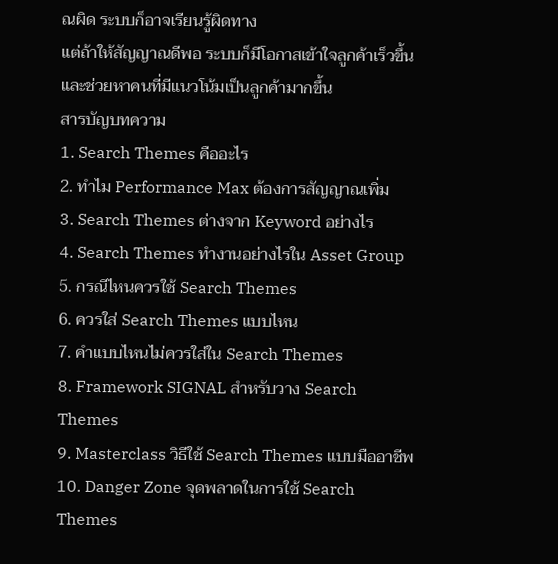ณผิด ระบบก็อาจเรียนรู้ผิดทาง
แต่ถ้าให้สัญญาณดีพอ ระบบก็มีโอกาสเข้าใจลูกค้าเร็วขึ้น และช่วยหาคนที่มีแนวโน้มเป็นลูกค้ามากขึ้น
สารบัญบทความ
1. Search Themes คืออะไร
2. ทำไม Performance Max ต้องการสัญญาณเพิ่ม
3. Search Themes ต่างจาก Keyword อย่างไร
4. Search Themes ทำงานอย่างไรใน Asset Group
5. กรณีไหนควรใช้ Search Themes
6. ควรใส่ Search Themes แบบไหน
7. คำแบบไหนไม่ควรใส่ใน Search Themes
8. Framework SIGNAL สำหรับวาง Search Themes
9. Masterclass วิธีใช้ Search Themes แบบมืออาชีพ
10. Danger Zone จุดพลาดในการใช้ Search Themes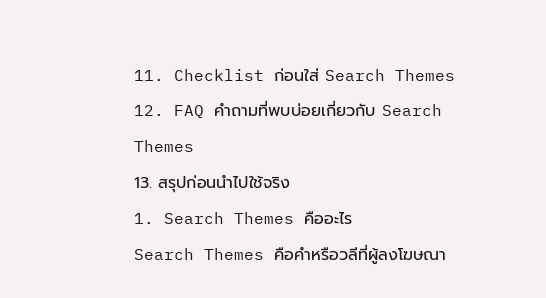11. Checklist ก่อนใส่ Search Themes
12. FAQ คำถามที่พบบ่อยเกี่ยวกับ Search Themes
13. สรุปก่อนนำไปใช้จริง
1. Search Themes คืออะไร
Search Themes คือคำหรือวลีที่ผู้ลงโฆษณา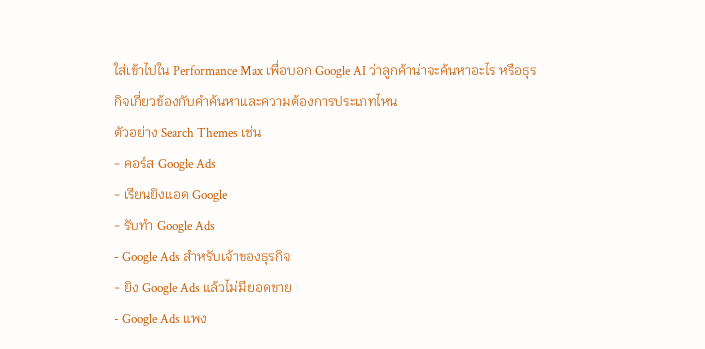ใส่เข้าไปใน Performance Max เพื่อบอก Google AI ว่าลูกค้าน่าจะค้นหาอะไร หรือธุรกิจเกี่ยวข้องกับคำค้นหาและความต้องการประเภทไหน
ตัวอย่าง Search Themes เช่น
- คอร์ส Google Ads
- เรียนยิงแอด Google
- รับทำ Google Ads
- Google Ads สำหรับเจ้าของธุรกิจ
- ยิง Google Ads แล้วไม่มียอดขาย
- Google Ads แพง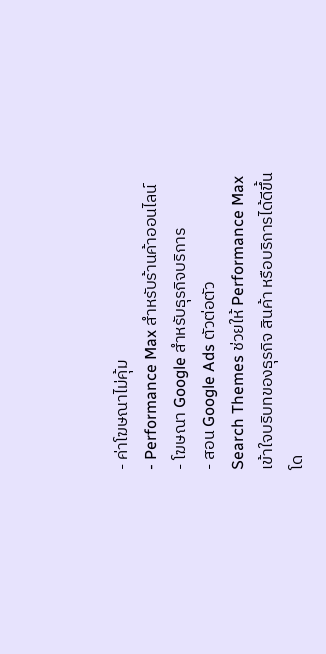- ค่าโฆษณาไม่คุ้ม
- Performance Max สำหรับร้านค้าออนไลน์
- โฆษณา Google สำหรับธุรกิจบริการ
- สอน Google Ads ตัวต่อตัว
Search Themes ช่วยให้ Performance Max เข้าใจบริบทของธุรกิจ สินค้า หรือบริการได้ดีขึ้น
โด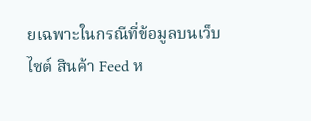ยเฉพาะในกรณีที่ข้อมูลบนเว็บไซต์ สินค้า Feed ห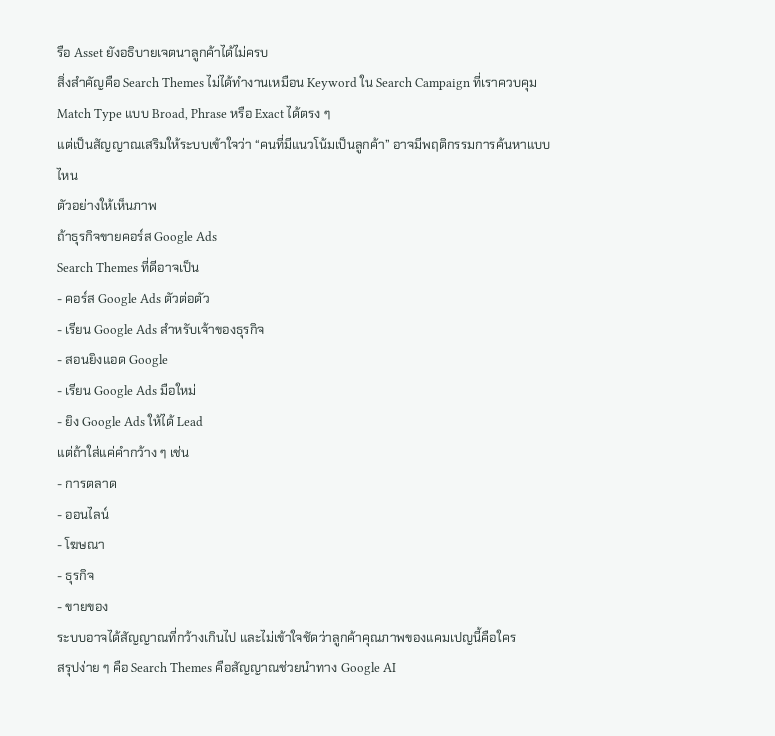รือ Asset ยังอธิบายเจตนาลูกค้าได้ไม่ครบ
สิ่งสำคัญคือ Search Themes ไม่ได้ทำงานเหมือน Keyword ใน Search Campaign ที่เราควบคุม Match Type แบบ Broad, Phrase หรือ Exact ได้ตรง ๆ
แต่เป็นสัญญาณเสริมให้ระบบเข้าใจว่า “คนที่มีแนวโน้มเป็นลูกค้า” อาจมีพฤติกรรมการค้นหาแบบไหน
ตัวอย่างให้เห็นภาพ
ถ้าธุรกิจขายคอร์ส Google Ads
Search Themes ที่ดีอาจเป็น
- คอร์ส Google Ads ตัวต่อตัว
- เรียน Google Ads สำหรับเจ้าของธุรกิจ
- สอนยิงแอด Google
- เรียน Google Ads มือใหม่
- ยิง Google Ads ให้ได้ Lead
แต่ถ้าใส่แค่คำกว้าง ๆ เช่น
- การตลาด
- ออนไลน์
- โฆษณา
- ธุรกิจ
- ขายของ
ระบบอาจได้สัญญาณที่กว้างเกินไป และไม่เข้าใจชัดว่าลูกค้าคุณภาพของแคมเปญนี้คือใคร
สรุปง่าย ๆ คือ Search Themes คือสัญญาณช่วยนำทาง Google AI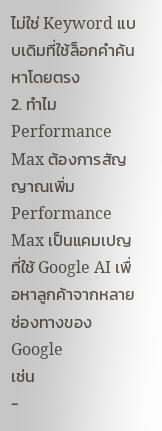ไม่ใช่ Keyword แบบเดิมที่ใช้ล็อกคำค้นหาโดยตรง
2. ทำไม Performance Max ต้องการสัญญาณเพิ่ม
Performance Max เป็นแคมเปญที่ใช้ Google AI เพื่อหาลูกค้าจากหลายช่องทางของ Google
เช่น
-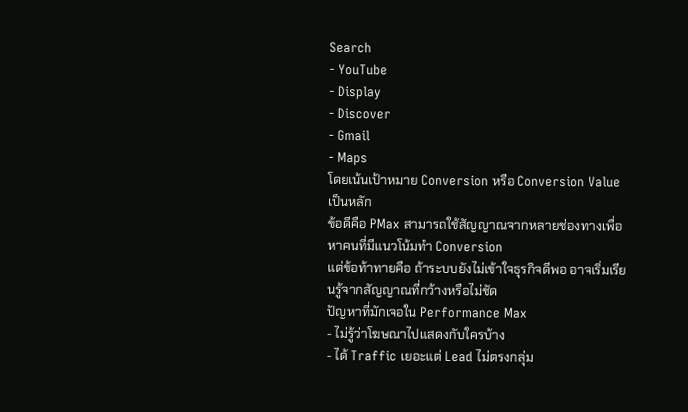Search
- YouTube
- Display
- Discover
- Gmail
- Maps
โดยเน้นเป้าหมาย Conversion หรือ Conversion Value เป็นหลัก
ข้อดีคือ PMax สามารถใช้สัญญาณจากหลายช่องทางเพื่อหาคนที่มีแนวโน้มทำ Conversion
แต่ข้อท้าทายคือ ถ้าระบบยังไม่เข้าใจธุรกิจดีพอ อาจเริ่มเรียนรู้จากสัญญาณที่กว้างหรือไม่ชัด
ปัญหาที่มักเจอใน Performance Max
- ไม่รู้ว่าโฆษณาไปแสดงกับใครบ้าง
- ได้ Traffic เยอะแต่ Lead ไม่ตรงกลุ่ม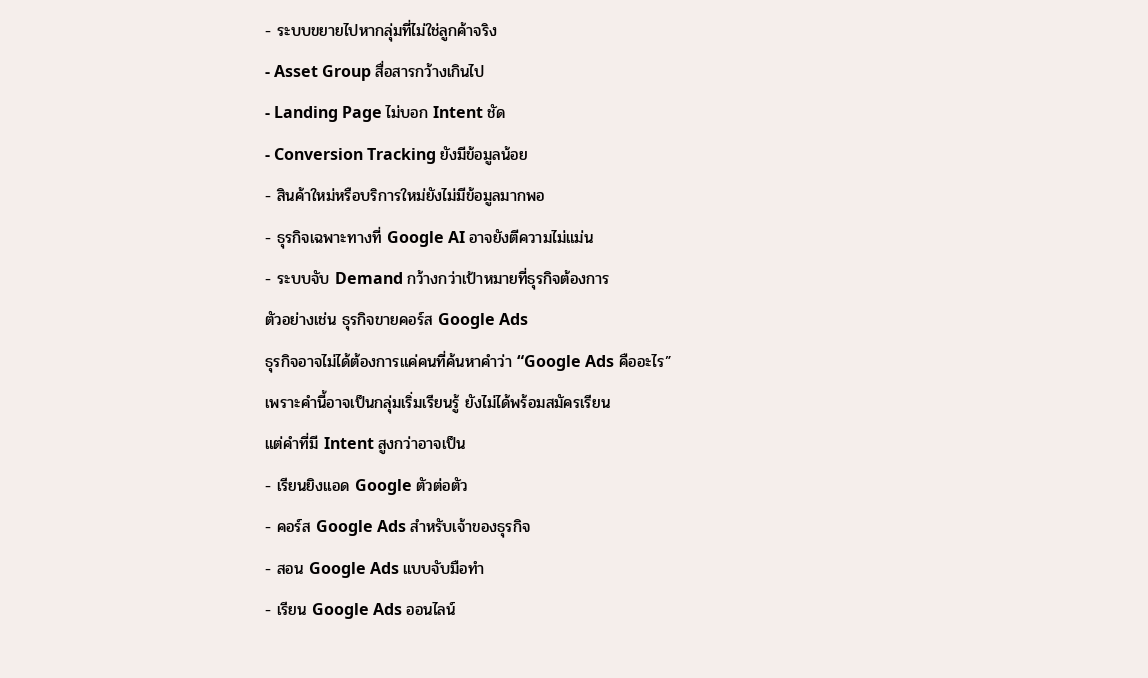- ระบบขยายไปหากลุ่มที่ไม่ใช่ลูกค้าจริง
- Asset Group สื่อสารกว้างเกินไป
- Landing Page ไม่บอก Intent ชัด
- Conversion Tracking ยังมีข้อมูลน้อย
- สินค้าใหม่หรือบริการใหม่ยังไม่มีข้อมูลมากพอ
- ธุรกิจเฉพาะทางที่ Google AI อาจยังตีความไม่แม่น
- ระบบจับ Demand กว้างกว่าเป้าหมายที่ธุรกิจต้องการ
ตัวอย่างเช่น ธุรกิจขายคอร์ส Google Ads
ธุรกิจอาจไม่ได้ต้องการแค่คนที่ค้นหาคำว่า “Google Ads คืออะไร”
เพราะคำนี้อาจเป็นกลุ่มเริ่มเรียนรู้ ยังไม่ได้พร้อมสมัครเรียน
แต่คำที่มี Intent สูงกว่าอาจเป็น
- เรียนยิงแอด Google ตัวต่อตัว
- คอร์ส Google Ads สำหรับเจ้าของธุรกิจ
- สอน Google Ads แบบจับมือทำ
- เรียน Google Ads ออนไลน์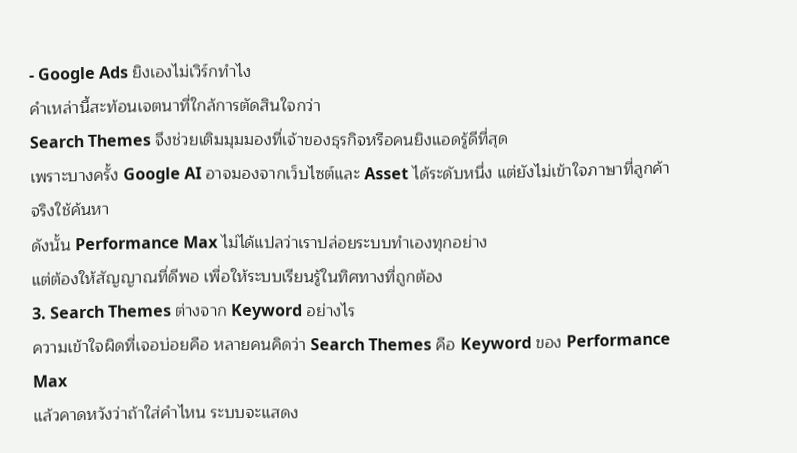- Google Ads ยิงเองไม่เวิร์กทำไง
คำเหล่านี้สะท้อนเจตนาที่ใกล้การตัดสินใจกว่า
Search Themes จึงช่วยเติมมุมมองที่เจ้าของธุรกิจหรือคนยิงแอดรู้ดีที่สุด
เพราะบางครั้ง Google AI อาจมองจากเว็บไซต์และ Asset ได้ระดับหนึ่ง แต่ยังไม่เข้าใจภาษาที่ลูกค้าจริงใช้ค้นหา
ดังนั้น Performance Max ไม่ได้แปลว่าเราปล่อยระบบทำเองทุกอย่าง
แต่ต้องให้สัญญาณที่ดีพอ เพื่อให้ระบบเรียนรู้ในทิศทางที่ถูกต้อง
3. Search Themes ต่างจาก Keyword อย่างไร
ความเข้าใจผิดที่เจอบ่อยคือ หลายคนคิดว่า Search Themes คือ Keyword ของ Performance Max
แล้วคาดหวังว่าถ้าใส่คำไหน ระบบจะแสดง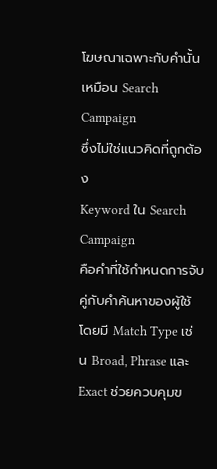โฆษณาเฉพาะกับคำนั้นเหมือน Search Campaign
ซึ่งไม่ใช่แนวคิดที่ถูกต้อง
Keyword ใน Search Campaign
คือคำที่ใช้กำหนดการจับคู่กับคำค้นหาของผู้ใช้ โดยมี Match Type เช่น Broad, Phrase และ Exact ช่วยควบคุมข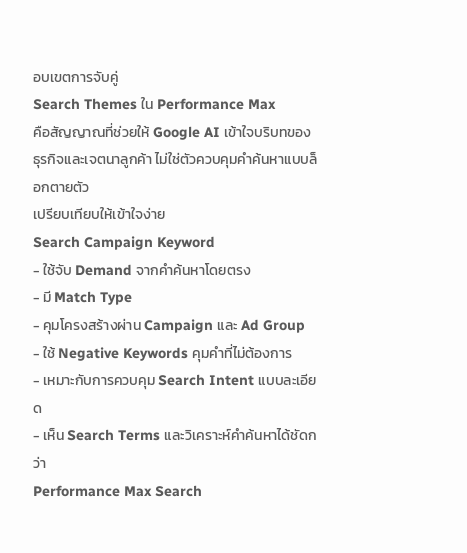อบเขตการจับคู่
Search Themes ใน Performance Max
คือสัญญาณที่ช่วยให้ Google AI เข้าใจบริบทของธุรกิจและเจตนาลูกค้า ไม่ใช่ตัวควบคุมคำค้นหาแบบล็อกตายตัว
เปรียบเทียบให้เข้าใจง่าย
Search Campaign Keyword
- ใช้จับ Demand จากคำค้นหาโดยตรง
- มี Match Type
- คุมโครงสร้างผ่าน Campaign และ Ad Group
- ใช้ Negative Keywords คุมคำที่ไม่ต้องการ
- เหมาะกับการควบคุม Search Intent แบบละเอียด
- เห็น Search Terms และวิเคราะห์คำค้นหาได้ชัดกว่า
Performance Max Search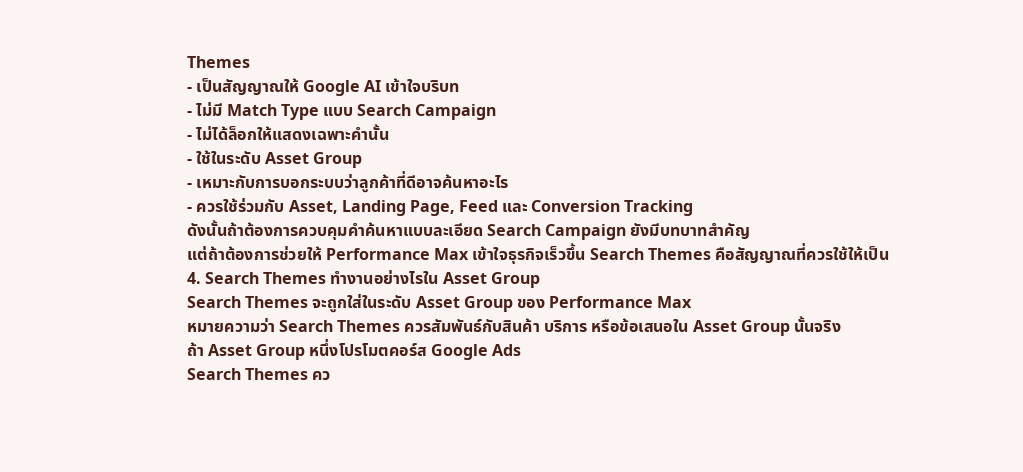Themes
- เป็นสัญญาณให้ Google AI เข้าใจบริบท
- ไม่มี Match Type แบบ Search Campaign
- ไม่ได้ล็อกให้แสดงเฉพาะคำนั้น
- ใช้ในระดับ Asset Group
- เหมาะกับการบอกระบบว่าลูกค้าที่ดีอาจค้นหาอะไร
- ควรใช้ร่วมกับ Asset, Landing Page, Feed และ Conversion Tracking
ดังนั้นถ้าต้องการควบคุมคำค้นหาแบบละเอียด Search Campaign ยังมีบทบาทสำคัญ
แต่ถ้าต้องการช่วยให้ Performance Max เข้าใจธุรกิจเร็วขึ้น Search Themes คือสัญญาณที่ควรใช้ให้เป็น
4. Search Themes ทำงานอย่างไรใน Asset Group
Search Themes จะถูกใส่ในระดับ Asset Group ของ Performance Max
หมายความว่า Search Themes ควรสัมพันธ์กับสินค้า บริการ หรือข้อเสนอใน Asset Group นั้นจริง
ถ้า Asset Group หนึ่งโปรโมตคอร์ส Google Ads
Search Themes คว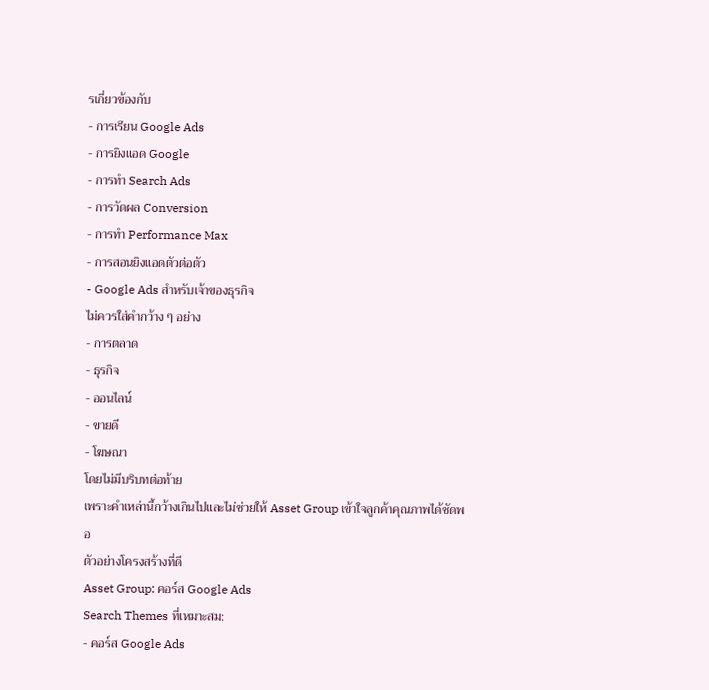รเกี่ยวข้องกับ
- การเรียน Google Ads
- การยิงแอด Google
- การทำ Search Ads
- การวัดผล Conversion
- การทำ Performance Max
- การสอนยิงแอดตัวต่อตัว
- Google Ads สำหรับเจ้าของธุรกิจ
ไม่ควรใส่คำกว้าง ๆ อย่าง
- การตลาด
- ธุรกิจ
- ออนไลน์
- ขายดี
- โฆษณา
โดยไม่มีบริบทต่อท้าย
เพราะคำเหล่านี้กว้างเกินไปและไม่ช่วยให้ Asset Group เข้าใจลูกค้าคุณภาพได้ชัดพอ
ตัวอย่างโครงสร้างที่ดี
Asset Group: คอร์ส Google Ads
Search Themes ที่เหมาะสม:
- คอร์ส Google Ads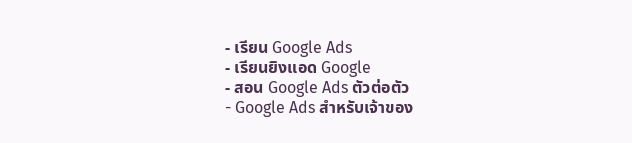- เรียน Google Ads
- เรียนยิงแอด Google
- สอน Google Ads ตัวต่อตัว
- Google Ads สำหรับเจ้าของ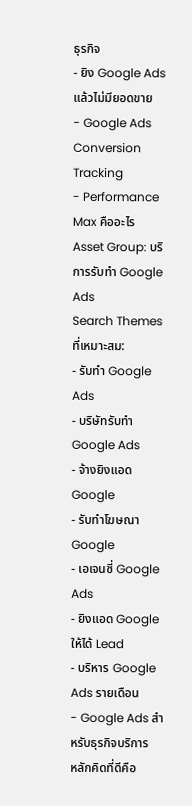ธุรกิจ
- ยิง Google Ads แล้วไม่มียอดขาย
- Google Ads Conversion Tracking
- Performance Max คืออะไร
Asset Group: บริการรับทำ Google Ads
Search Themes ที่เหมาะสม:
- รับทำ Google Ads
- บริษัทรับทำ Google Ads
- จ้างยิงแอด Google
- รับทำโฆษณา Google
- เอเจนซี่ Google Ads
- ยิงแอด Google ให้ได้ Lead
- บริหาร Google Ads รายเดือน
- Google Ads สำหรับธุรกิจบริการ
หลักคิดที่ดีคือ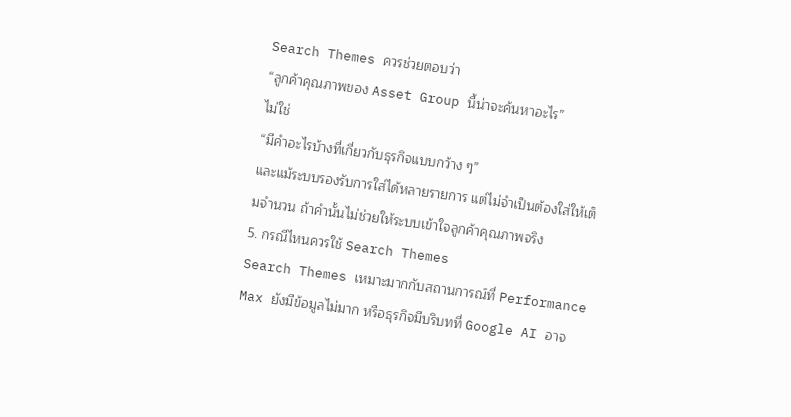Search Themes ควรช่วยตอบว่า
“ลูกค้าคุณภาพของ Asset Group นี้น่าจะค้นหาอะไร”
ไม่ใช่
“มีคำอะไรบ้างที่เกี่ยวกับธุรกิจแบบกว้าง ๆ”
และแม้ระบบรองรับการใส่ได้หลายรายการ แต่ไม่จำเป็นต้องใส่ให้เต็มจำนวน ถ้าคำนั้นไม่ช่วยให้ระบบเข้าใจลูกค้าคุณภาพจริง
5. กรณีไหนควรใช้ Search Themes
Search Themes เหมาะมากกับสถานการณ์ที่ Performance Max ยังมีข้อมูลไม่มาก หรือธุรกิจมีบริบทที่ Google AI อาจ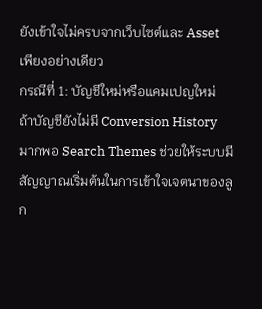ยังเข้าใจไม่ครบจากเว็บไซต์และ Asset เพียงอย่างเดียว
กรณีที่ 1: บัญชีใหม่หรือแคมเปญใหม่
ถ้าบัญชียังไม่มี Conversion History มากพอ Search Themes ช่วยให้ระบบมีสัญญาณเริ่มต้นในการเข้าใจเจตนาของลูก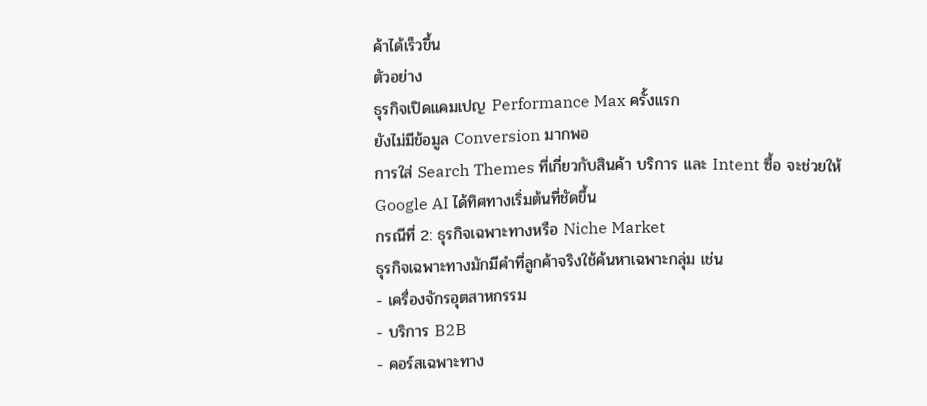ค้าได้เร็วขึ้น
ตัวอย่าง
ธุรกิจเปิดแคมเปญ Performance Max ครั้งแรก
ยังไม่มีข้อมูล Conversion มากพอ
การใส่ Search Themes ที่เกี่ยวกับสินค้า บริการ และ Intent ซื้อ จะช่วยให้ Google AI ได้ทิศทางเริ่มต้นที่ชัดขึ้น
กรณีที่ 2: ธุรกิจเฉพาะทางหรือ Niche Market
ธุรกิจเฉพาะทางมักมีคำที่ลูกค้าจริงใช้ค้นหาเฉพาะกลุ่ม เช่น
- เครื่องจักรอุตสาหกรรม
- บริการ B2B
- คอร์สเฉพาะทาง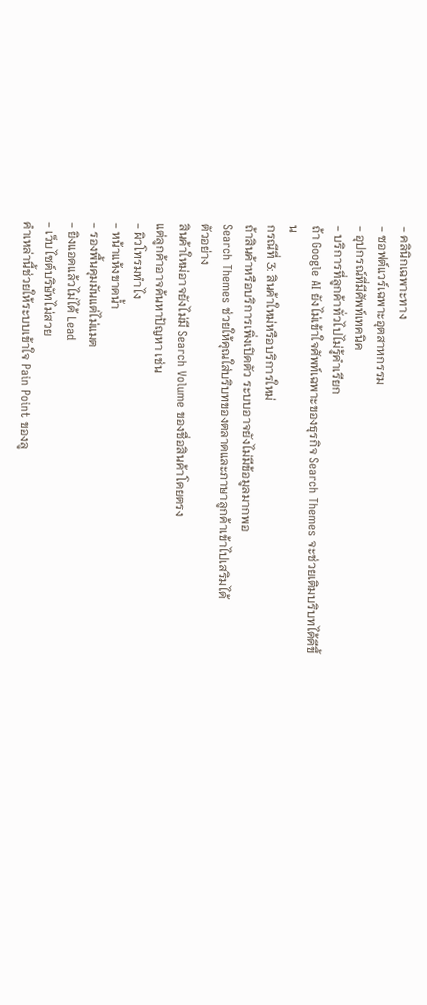- คลินิกเฉพาะทาง
- ซอฟต์แวร์เฉพาะอุตสาหกรรม
- อุปกรณ์ที่มีศัพท์เทคนิค
- บริการที่ลูกค้าทั่วไปไม่รู้คำเรียก
ถ้า Google AI ยังไม่เข้าใจศัพท์เฉพาะของธุรกิจ Search Themes จะช่วยเติมบริบทได้ดีขึ้น
กรณีที่ 3: สินค้าใหม่หรือบริการใหม่
ถ้าสินค้าหรือบริการเพิ่งเปิดตัว ระบบอาจยังไม่มีข้อมูลมากพอ
Search Themes ช่วยให้คุณใส่บริบทของตลาดและภาษาลูกค้าเข้าไปเสริมได้
ตัวอย่าง
สินค้าใหม่อาจยังไม่มี Search Volume ของชื่อสินค้าโดยตรง
แต่ลูกค้าอาจค้นหาปัญหา เช่น
- ผิวโทรมทำไง
- หน้าแห้งขาดน้ำ
- รองพื้นคุมมันแต่ไม่แมต
- ยิงแอดแล้วไม่ได้ Lead
- เว็บไซต์บริษัทไม่สวย
คำเหล่านี้ช่วยให้ระบบเข้าใจ Pain Point ของลู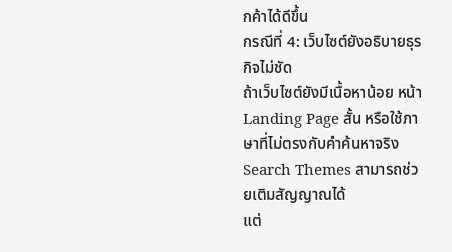กค้าได้ดีขึ้น
กรณีที่ 4: เว็บไซต์ยังอธิบายธุรกิจไม่ชัด
ถ้าเว็บไซต์ยังมีเนื้อหาน้อย หน้า Landing Page สั้น หรือใช้ภาษาที่ไม่ตรงกับคำค้นหาจริง Search Themes สามารถช่วยเติมสัญญาณได้
แต่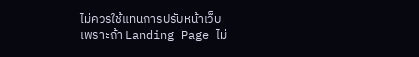ไม่ควรใช้แทนการปรับหน้าเว็บ
เพราะถ้า Landing Page ไม่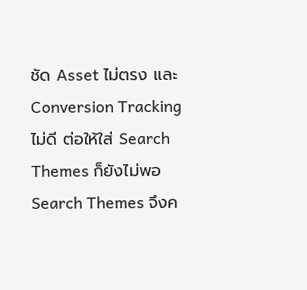ชัด Asset ไม่ตรง และ Conversion Tracking ไม่ดี ต่อให้ใส่ Search Themes ก็ยังไม่พอ
Search Themes จึงค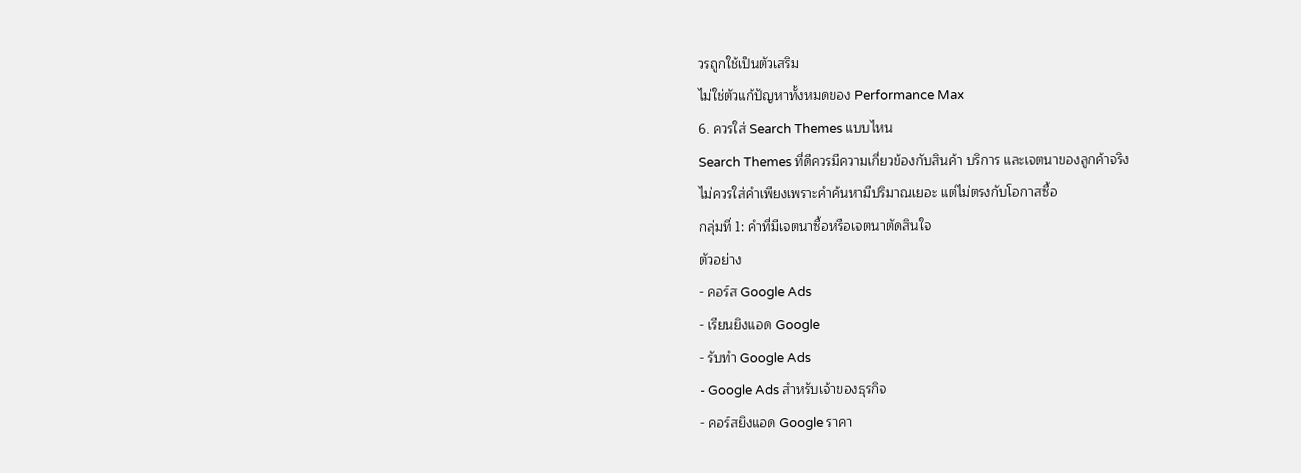วรถูกใช้เป็นตัวเสริม
ไม่ใช่ตัวแก้ปัญหาทั้งหมดของ Performance Max
6. ควรใส่ Search Themes แบบไหน
Search Themes ที่ดีควรมีความเกี่ยวข้องกับสินค้า บริการ และเจตนาของลูกค้าจริง
ไม่ควรใส่คำเพียงเพราะคำค้นหามีปริมาณเยอะ แต่ไม่ตรงกับโอกาสซื้อ
กลุ่มที่ 1: คำที่มีเจตนาซื้อหรือเจตนาตัดสินใจ
ตัวอย่าง
- คอร์ส Google Ads
- เรียนยิงแอด Google
- รับทำ Google Ads
- Google Ads สำหรับเจ้าของธุรกิจ
- คอร์สยิงแอด Google ราคา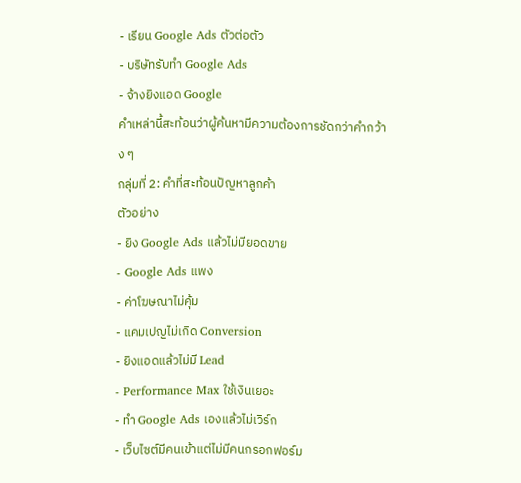- เรียน Google Ads ตัวต่อตัว
- บริษัทรับทำ Google Ads
- จ้างยิงแอด Google
คำเหล่านี้สะท้อนว่าผู้ค้นหามีความต้องการชัดกว่าคำกว้าง ๆ
กลุ่มที่ 2: คำที่สะท้อนปัญหาลูกค้า
ตัวอย่าง
- ยิง Google Ads แล้วไม่มียอดขาย
- Google Ads แพง
- ค่าโฆษณาไม่คุ้ม
- แคมเปญไม่เกิด Conversion
- ยิงแอดแล้วไม่มี Lead
- Performance Max ใช้เงินเยอะ
- ทำ Google Ads เองแล้วไม่เวิร์ก
- เว็บไซต์มีคนเข้าแต่ไม่มีคนกรอกฟอร์ม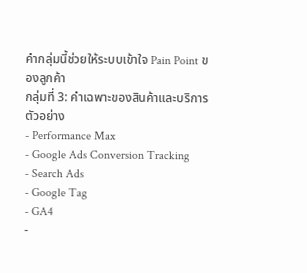คำกลุ่มนี้ช่วยให้ระบบเข้าใจ Pain Point ของลูกค้า
กลุ่มที่ 3: คำเฉพาะของสินค้าและบริการ
ตัวอย่าง
- Performance Max
- Google Ads Conversion Tracking
- Search Ads
- Google Tag
- GA4
-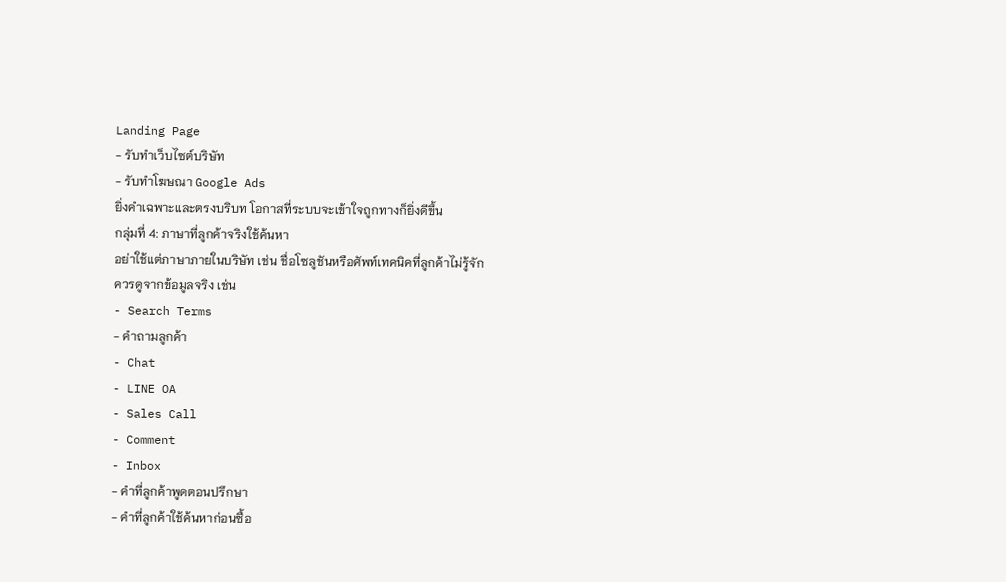Landing Page
- รับทำเว็บไซต์บริษัท
- รับทำโฆษณา Google Ads
ยิ่งคำเฉพาะและตรงบริบท โอกาสที่ระบบจะเข้าใจถูกทางก็ยิ่งดีขึ้น
กลุ่มที่ 4: ภาษาที่ลูกค้าจริงใช้ค้นหา
อย่าใช้แต่ภาษาภายในบริษัท เช่น ชื่อโซลูชันหรือศัพท์เทคนิคที่ลูกค้าไม่รู้จัก
ควรดูจากข้อมูลจริง เช่น
- Search Terms
- คำถามลูกค้า
- Chat
- LINE OA
- Sales Call
- Comment
- Inbox
- คำที่ลูกค้าพูดตอนปรึกษา
- คำที่ลูกค้าใช้ค้นหาก่อนซื้อ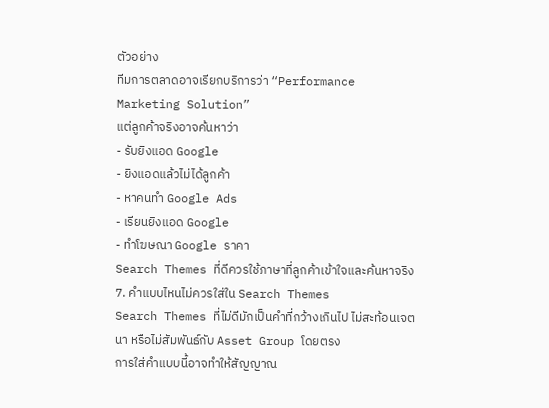ตัวอย่าง
ทีมการตลาดอาจเรียกบริการว่า “Performance Marketing Solution”
แต่ลูกค้าจริงอาจค้นหาว่า
- รับยิงแอด Google
- ยิงแอดแล้วไม่ได้ลูกค้า
- หาคนทำ Google Ads
- เรียนยิงแอด Google
- ทำโฆษณา Google ราคา
Search Themes ที่ดีควรใช้ภาษาที่ลูกค้าเข้าใจและค้นหาจริง
7. คำแบบไหนไม่ควรใส่ใน Search Themes
Search Themes ที่ไม่ดีมักเป็นคำที่กว้างเกินไป ไม่สะท้อนเจตนา หรือไม่สัมพันธ์กับ Asset Group โดยตรง
การใส่คำแบบนี้อาจทำให้สัญญาณ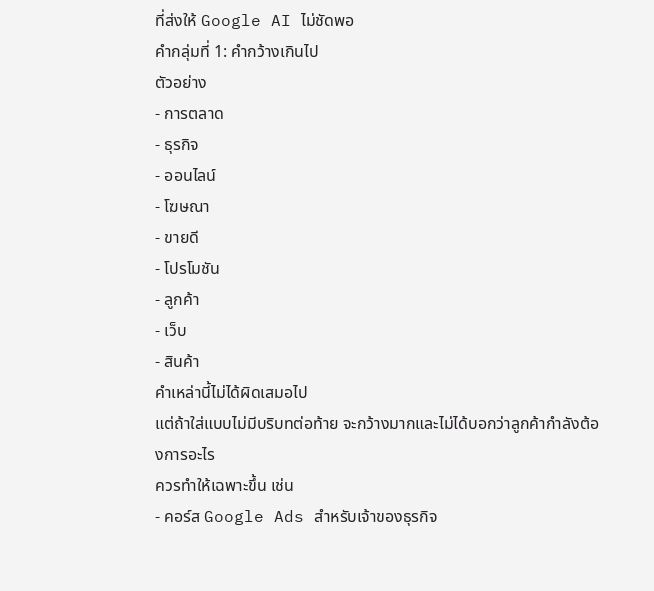ที่ส่งให้ Google AI ไม่ชัดพอ
คำกลุ่มที่ 1: คำกว้างเกินไป
ตัวอย่าง
- การตลาด
- ธุรกิจ
- ออนไลน์
- โฆษณา
- ขายดี
- โปรโมชัน
- ลูกค้า
- เว็บ
- สินค้า
คำเหล่านี้ไม่ได้ผิดเสมอไป
แต่ถ้าใส่แบบไม่มีบริบทต่อท้าย จะกว้างมากและไม่ได้บอกว่าลูกค้ากำลังต้องการอะไร
ควรทำให้เฉพาะขึ้น เช่น
- คอร์ส Google Ads สำหรับเจ้าของธุรกิจ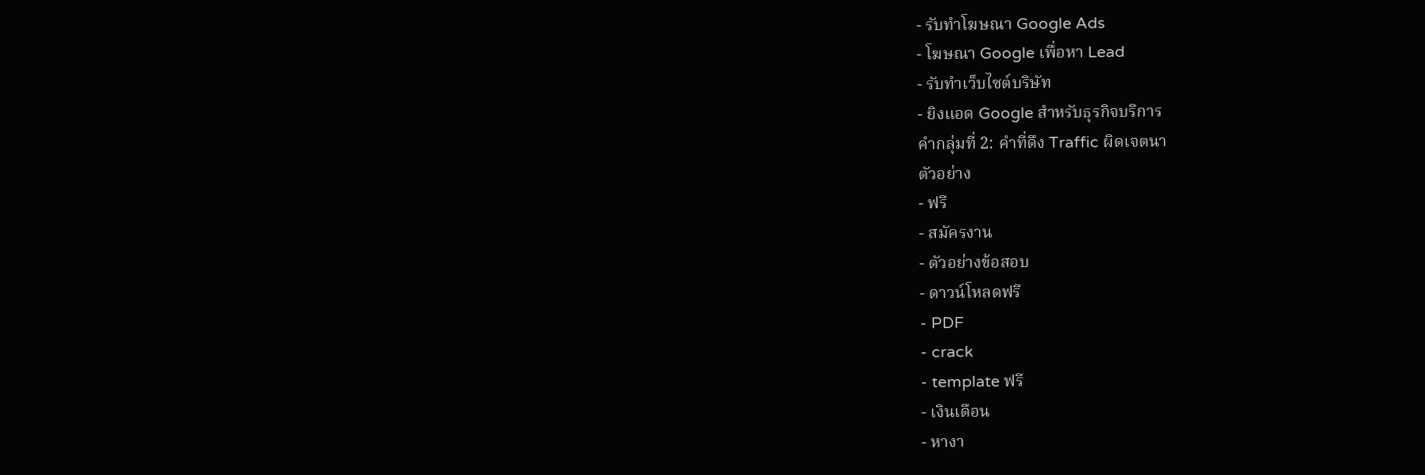- รับทำโฆษณา Google Ads
- โฆษณา Google เพื่อหา Lead
- รับทำเว็บไซต์บริษัท
- ยิงแอด Google สำหรับธุรกิจบริการ
คำกลุ่มที่ 2: คำที่ดึง Traffic ผิดเจตนา
ตัวอย่าง
- ฟรี
- สมัครงาน
- ตัวอย่างข้อสอบ
- ดาวน์โหลดฟรี
- PDF
- crack
- template ฟรี
- เงินเดือน
- หางา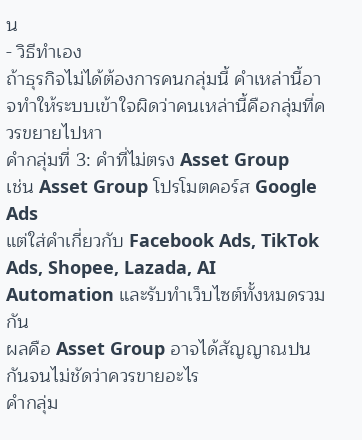น
- วิธีทำเอง
ถ้าธุรกิจไม่ได้ต้องการคนกลุ่มนี้ คำเหล่านี้อาจทำให้ระบบเข้าใจผิดว่าคนเหล่านี้คือกลุ่มที่ควรขยายไปหา
คำกลุ่มที่ 3: คำที่ไม่ตรง Asset Group
เช่น Asset Group โปรโมตคอร์ส Google Ads
แต่ใส่คำเกี่ยวกับ Facebook Ads, TikTok Ads, Shopee, Lazada, AI Automation และรับทำเว็บไซต์ทั้งหมดรวมกัน
ผลคือ Asset Group อาจได้สัญญาณปนกันจนไม่ชัดว่าควรขายอะไร
คำกลุ่ม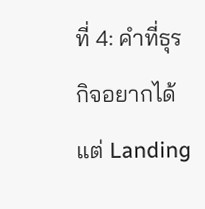ที่ 4: คำที่ธุรกิจอยากได้ แต่ Landing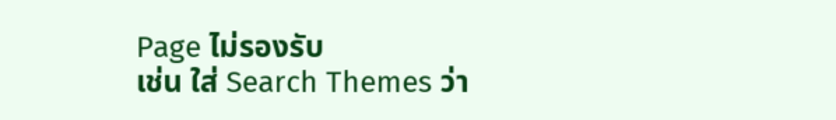Page ไม่รองรับ
เช่น ใส่ Search Themes ว่า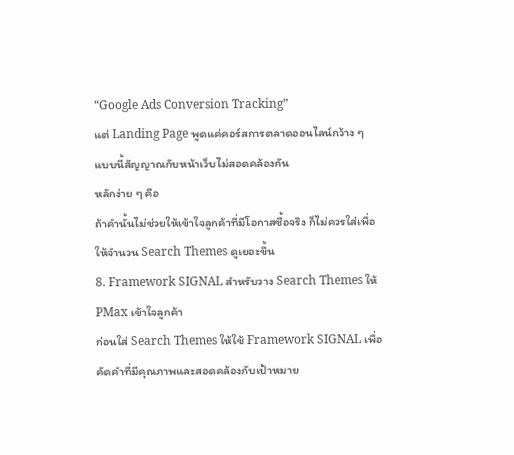“Google Ads Conversion Tracking”
แต่ Landing Page พูดแค่คอร์สการตลาดออนไลน์กว้าง ๆ
แบบนี้สัญญาณกับหน้าเว็บไม่สอดคล้องกัน
หลักง่าย ๆ คือ
ถ้าคำนั้นไม่ช่วยให้เข้าใจลูกค้าที่มีโอกาสซื้อจริง ก็ไม่ควรใส่เพื่อให้จำนวน Search Themes ดูเยอะขึ้น
8. Framework SIGNAL สำหรับวาง Search Themes ให้ PMax เข้าใจลูกค้า
ก่อนใส่ Search Themes ให้ใช้ Framework SIGNAL เพื่อคัดคำที่มีคุณภาพและสอดคล้องกับเป้าหมาย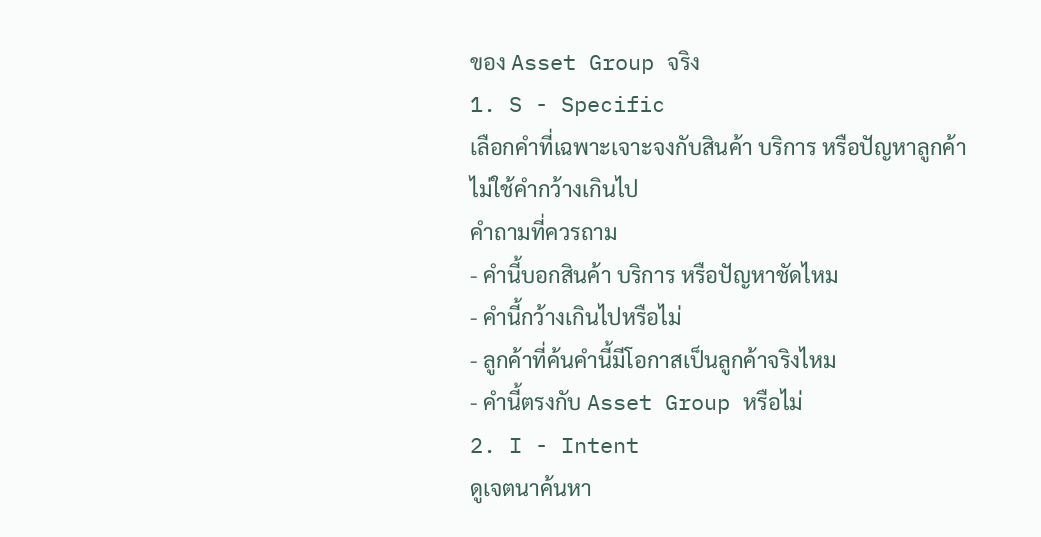ของ Asset Group จริง
1. S - Specific
เลือกคำที่เฉพาะเจาะจงกับสินค้า บริการ หรือปัญหาลูกค้า
ไม่ใช้คำกว้างเกินไป
คำถามที่ควรถาม
- คำนี้บอกสินค้า บริการ หรือปัญหาชัดไหม
- คำนี้กว้างเกินไปหรือไม่
- ลูกค้าที่ค้นคำนี้มีโอกาสเป็นลูกค้าจริงไหม
- คำนี้ตรงกับ Asset Group หรือไม่
2. I - Intent
ดูเจตนาค้นหา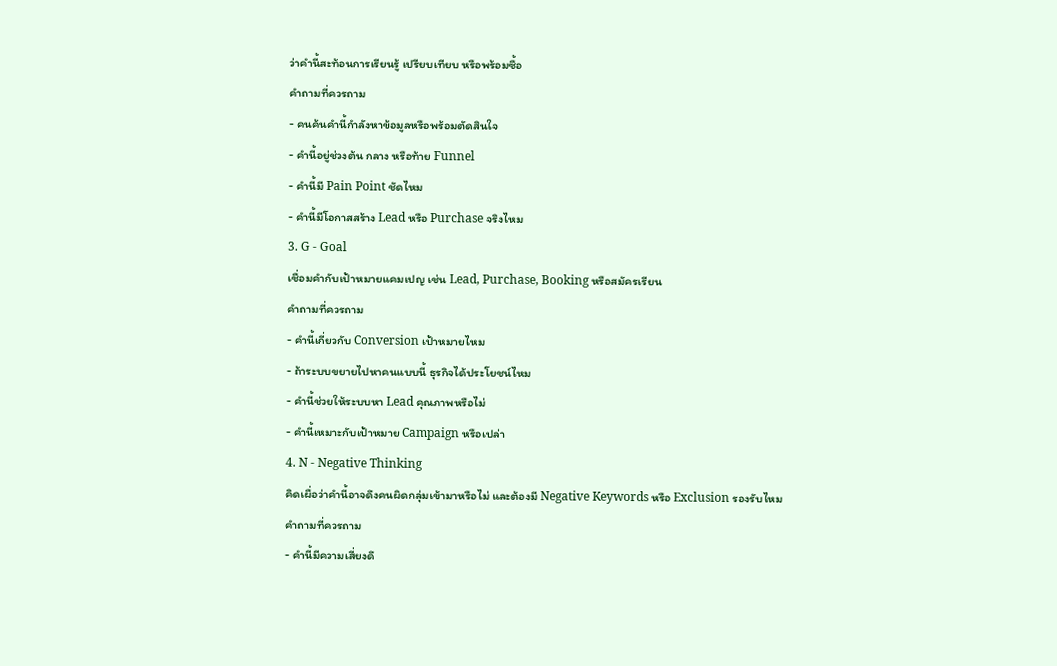ว่าคำนี้สะท้อนการเรียนรู้ เปรียบเทียบ หรือพร้อมซื้อ
คำถามที่ควรถาม
- คนค้นคำนี้กำลังหาข้อมูลหรือพร้อมตัดสินใจ
- คำนี้อยู่ช่วงต้น กลาง หรือท้าย Funnel
- คำนี้มี Pain Point ชัดไหม
- คำนี้มีโอกาสสร้าง Lead หรือ Purchase จริงไหม
3. G - Goal
เชื่อมคำกับเป้าหมายแคมเปญ เช่น Lead, Purchase, Booking หรือสมัครเรียน
คำถามที่ควรถาม
- คำนี้เกี่ยวกับ Conversion เป้าหมายไหม
- ถ้าระบบขยายไปหาคนแบบนี้ ธุรกิจได้ประโยชน์ไหม
- คำนี้ช่วยให้ระบบหา Lead คุณภาพหรือไม่
- คำนี้เหมาะกับเป้าหมาย Campaign หรือเปล่า
4. N - Negative Thinking
คิดเผื่อว่าคำนี้อาจดึงคนผิดกลุ่มเข้ามาหรือไม่ และต้องมี Negative Keywords หรือ Exclusion รองรับไหม
คำถามที่ควรถาม
- คำนี้มีความเสี่ยงดึ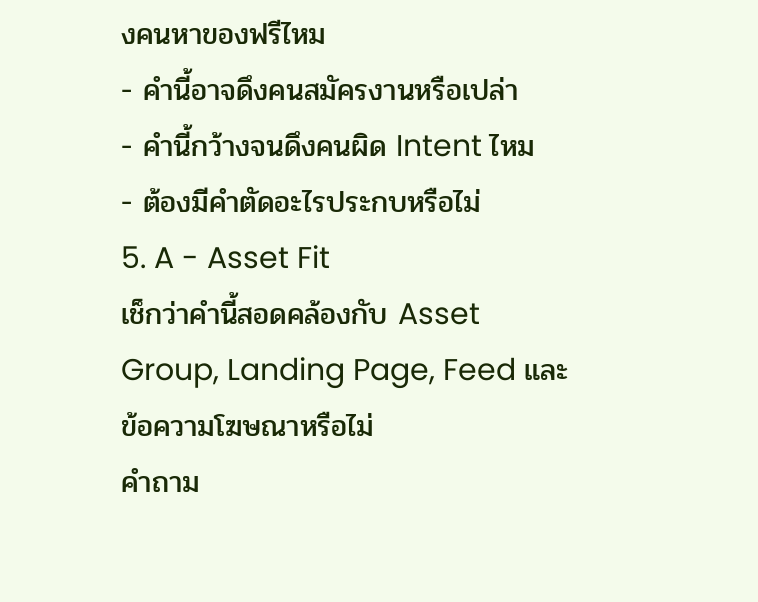งคนหาของฟรีไหม
- คำนี้อาจดึงคนสมัครงานหรือเปล่า
- คำนี้กว้างจนดึงคนผิด Intent ไหม
- ต้องมีคำตัดอะไรประกบหรือไม่
5. A - Asset Fit
เช็กว่าคำนี้สอดคล้องกับ Asset Group, Landing Page, Feed และข้อความโฆษณาหรือไม่
คำถาม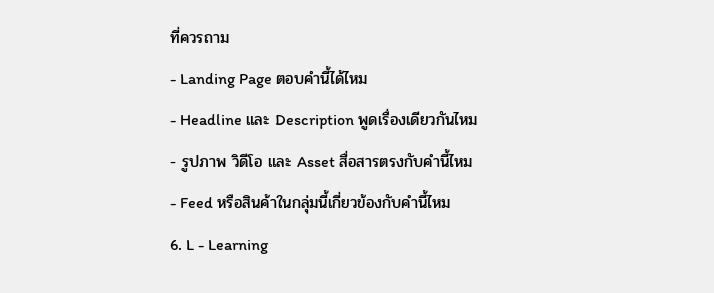ที่ควรถาม
- Landing Page ตอบคำนี้ได้ไหม
- Headline และ Description พูดเรื่องเดียวกันไหม
- รูปภาพ วิดีโอ และ Asset สื่อสารตรงกับคำนี้ไหม
- Feed หรือสินค้าในกลุ่มนี้เกี่ยวข้องกับคำนี้ไหม
6. L - Learning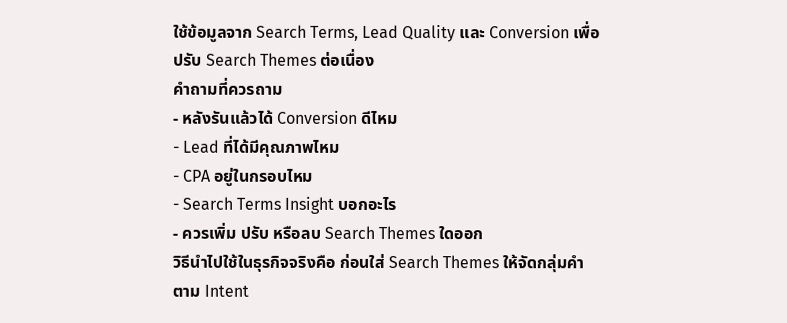ใช้ข้อมูลจาก Search Terms, Lead Quality และ Conversion เพื่อปรับ Search Themes ต่อเนื่อง
คำถามที่ควรถาม
- หลังรันแล้วได้ Conversion ดีไหม
- Lead ที่ได้มีคุณภาพไหม
- CPA อยู่ในกรอบไหม
- Search Terms Insight บอกอะไร
- ควรเพิ่ม ปรับ หรือลบ Search Themes ใดออก
วิธีนำไปใช้ในธุรกิจจริงคือ ก่อนใส่ Search Themes ให้จัดกลุ่มคำตาม Intent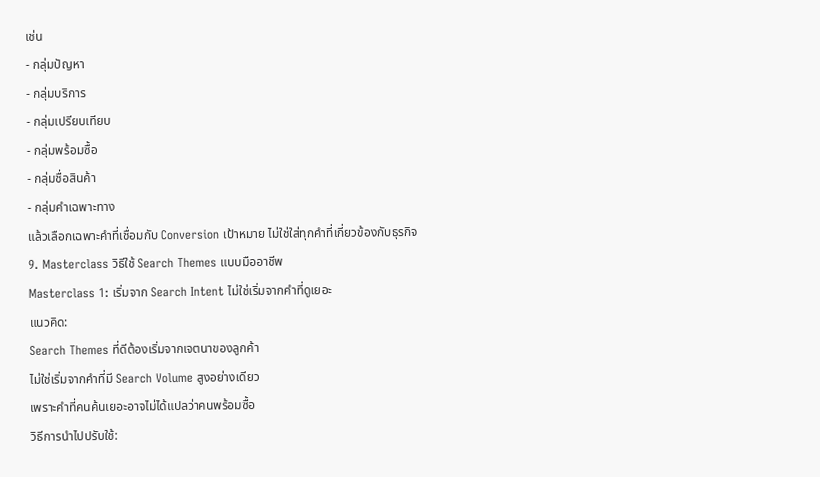เช่น
- กลุ่มปัญหา
- กลุ่มบริการ
- กลุ่มเปรียบเทียบ
- กลุ่มพร้อมซื้อ
- กลุ่มชื่อสินค้า
- กลุ่มคำเฉพาะทาง
แล้วเลือกเฉพาะคำที่เชื่อมกับ Conversion เป้าหมาย ไม่ใช่ใส่ทุกคำที่เกี่ยวข้องกับธุรกิจ
9. Masterclass วิธีใช้ Search Themes แบบมืออาชีพ
Masterclass 1: เริ่มจาก Search Intent ไม่ใช่เริ่มจากคำที่ดูเยอะ
แนวคิด:
Search Themes ที่ดีต้องเริ่มจากเจตนาของลูกค้า
ไม่ใช่เริ่มจากคำที่มี Search Volume สูงอย่างเดียว
เพราะคำที่คนค้นเยอะอาจไม่ได้แปลว่าคนพร้อมซื้อ
วิธีการนำไปปรับใช้: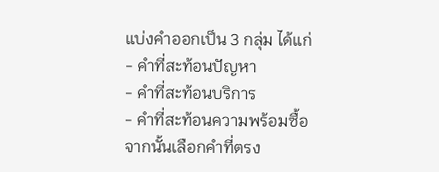แบ่งคำออกเป็น 3 กลุ่ม ได้แก่
- คำที่สะท้อนปัญหา
- คำที่สะท้อนบริการ
- คำที่สะท้อนความพร้อมซื้อ
จากนั้นเลือกคำที่ตรง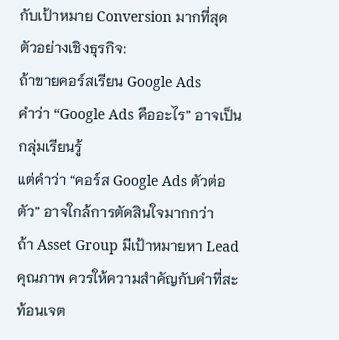กับเป้าหมาย Conversion มากที่สุด
ตัวอย่างเชิงธุรกิจ:
ถ้าขายคอร์สเรียน Google Ads
คำว่า “Google Ads คืออะไร” อาจเป็นกลุ่มเรียนรู้
แต่คำว่า “คอร์ส Google Ads ตัวต่อตัว” อาจใกล้การตัดสินใจมากกว่า
ถ้า Asset Group มีเป้าหมายหา Lead คุณภาพ ควรให้ความสำคัญกับคำที่สะท้อนเจต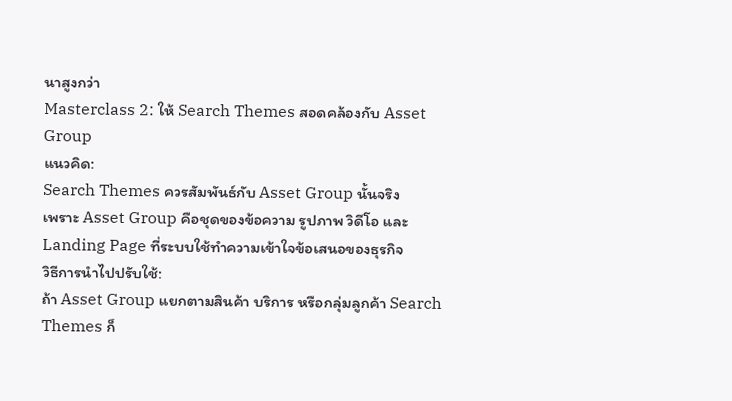นาสูงกว่า
Masterclass 2: ให้ Search Themes สอดคล้องกับ Asset Group
แนวคิด:
Search Themes ควรสัมพันธ์กับ Asset Group นั้นจริง
เพราะ Asset Group คือชุดของข้อความ รูปภาพ วิดีโอ และ Landing Page ที่ระบบใช้ทำความเข้าใจข้อเสนอของธุรกิจ
วิธีการนำไปปรับใช้:
ถ้า Asset Group แยกตามสินค้า บริการ หรือกลุ่มลูกค้า Search Themes ก็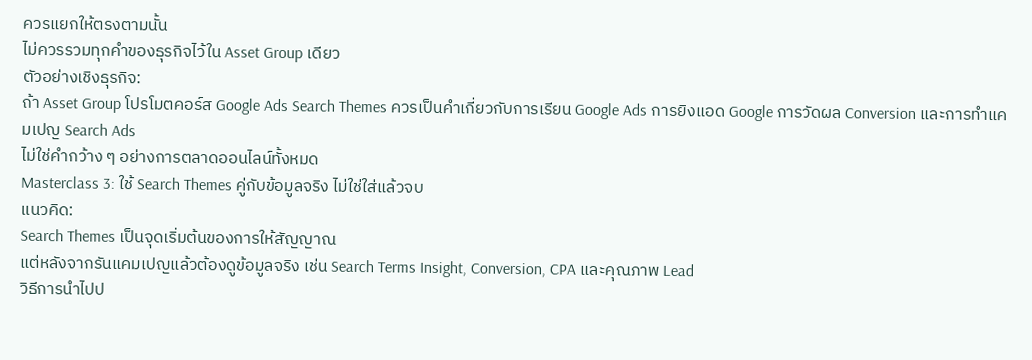ควรแยกให้ตรงตามนั้น
ไม่ควรรวมทุกคำของธุรกิจไว้ใน Asset Group เดียว
ตัวอย่างเชิงธุรกิจ:
ถ้า Asset Group โปรโมตคอร์ส Google Ads Search Themes ควรเป็นคำเกี่ยวกับการเรียน Google Ads การยิงแอด Google การวัดผล Conversion และการทำแคมเปญ Search Ads
ไม่ใช่คำกว้าง ๆ อย่างการตลาดออนไลน์ทั้งหมด
Masterclass 3: ใช้ Search Themes คู่กับข้อมูลจริง ไม่ใช่ใส่แล้วจบ
แนวคิด:
Search Themes เป็นจุดเริ่มต้นของการให้สัญญาณ
แต่หลังจากรันแคมเปญแล้วต้องดูข้อมูลจริง เช่น Search Terms Insight, Conversion, CPA และคุณภาพ Lead
วิธีการนำไปป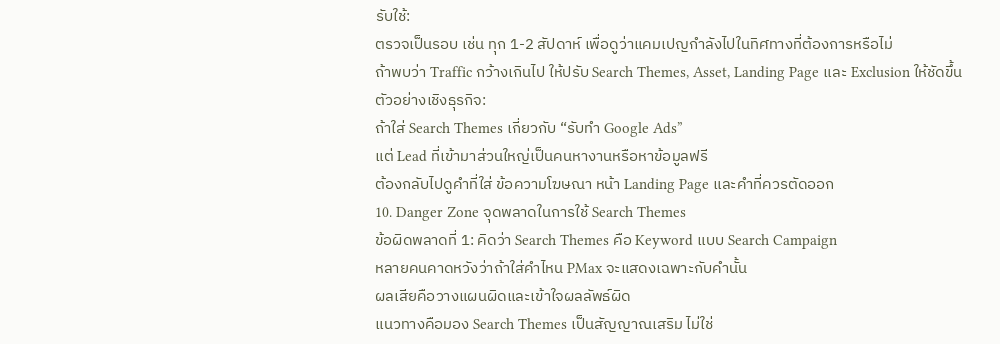รับใช้:
ตรวจเป็นรอบ เช่น ทุก 1-2 สัปดาห์ เพื่อดูว่าแคมเปญกำลังไปในทิศทางที่ต้องการหรือไม่
ถ้าพบว่า Traffic กว้างเกินไป ให้ปรับ Search Themes, Asset, Landing Page และ Exclusion ให้ชัดขึ้น
ตัวอย่างเชิงธุรกิจ:
ถ้าใส่ Search Themes เกี่ยวกับ “รับทำ Google Ads”
แต่ Lead ที่เข้ามาส่วนใหญ่เป็นคนหางานหรือหาข้อมูลฟรี
ต้องกลับไปดูคำที่ใส่ ข้อความโฆษณา หน้า Landing Page และคำที่ควรตัดออก
10. Danger Zone จุดพลาดในการใช้ Search Themes
ข้อผิดพลาดที่ 1: คิดว่า Search Themes คือ Keyword แบบ Search Campaign
หลายคนคาดหวังว่าถ้าใส่คำไหน PMax จะแสดงเฉพาะกับคำนั้น
ผลเสียคือวางแผนผิดและเข้าใจผลลัพธ์ผิด
แนวทางคือมอง Search Themes เป็นสัญญาณเสริม ไม่ใช่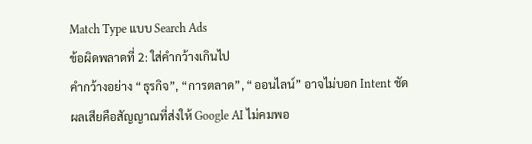Match Type แบบ Search Ads
ข้อผิดพลาดที่ 2: ใส่คำกว้างเกินไป
คำกว้างอย่าง “ธุรกิจ”, “การตลาด”, “ออนไลน์” อาจไม่บอก Intent ชัด
ผลเสียคือสัญญาณที่ส่งให้ Google AI ไม่คมพอ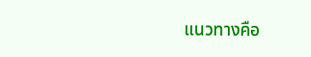แนวทางคือ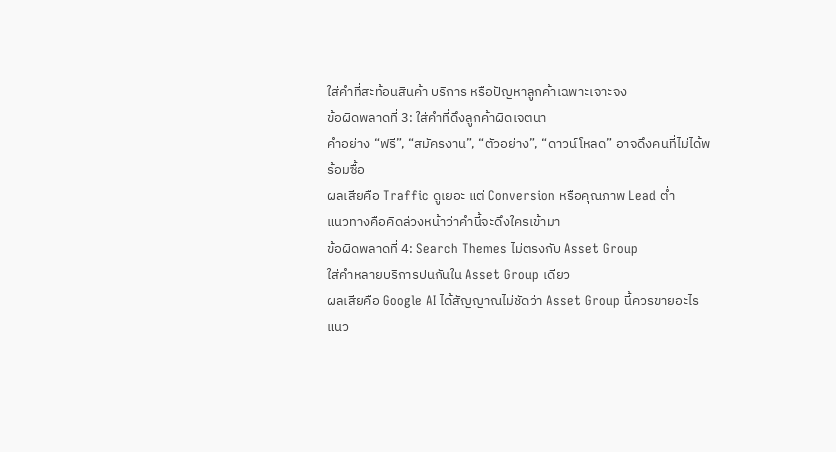ใส่คำที่สะท้อนสินค้า บริการ หรือปัญหาลูกค้าเฉพาะเจาะจง
ข้อผิดพลาดที่ 3: ใส่คำที่ดึงลูกค้าผิดเจตนา
คำอย่าง “ฟรี”, “สมัครงาน”, “ตัวอย่าง”, “ดาวน์โหลด” อาจดึงคนที่ไม่ได้พร้อมซื้อ
ผลเสียคือ Traffic ดูเยอะ แต่ Conversion หรือคุณภาพ Lead ต่ำ
แนวทางคือคิดล่วงหน้าว่าคำนี้จะดึงใครเข้ามา
ข้อผิดพลาดที่ 4: Search Themes ไม่ตรงกับ Asset Group
ใส่คำหลายบริการปนกันใน Asset Group เดียว
ผลเสียคือ Google AI ได้สัญญาณไม่ชัดว่า Asset Group นี้ควรขายอะไร
แนว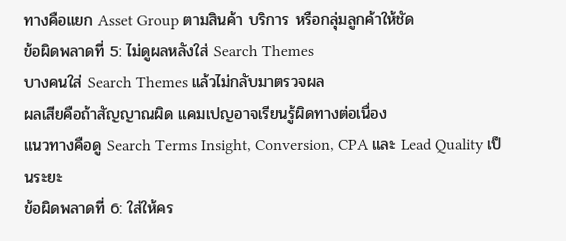ทางคือแยก Asset Group ตามสินค้า บริการ หรือกลุ่มลูกค้าให้ชัด
ข้อผิดพลาดที่ 5: ไม่ดูผลหลังใส่ Search Themes
บางคนใส่ Search Themes แล้วไม่กลับมาตรวจผล
ผลเสียคือถ้าสัญญาณผิด แคมเปญอาจเรียนรู้ผิดทางต่อเนื่อง
แนวทางคือดู Search Terms Insight, Conversion, CPA และ Lead Quality เป็นระยะ
ข้อผิดพลาดที่ 6: ใส่ให้คร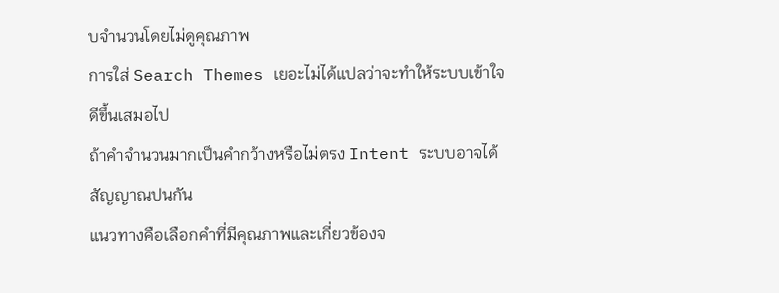บจำนวนโดยไม่ดูคุณภาพ
การใส่ Search Themes เยอะไม่ได้แปลว่าจะทำให้ระบบเข้าใจดีขึ้นเสมอไป
ถ้าคำจำนวนมากเป็นคำกว้างหรือไม่ตรง Intent ระบบอาจได้สัญญาณปนกัน
แนวทางคือเลือกคำที่มีคุณภาพและเกี่ยวข้องจ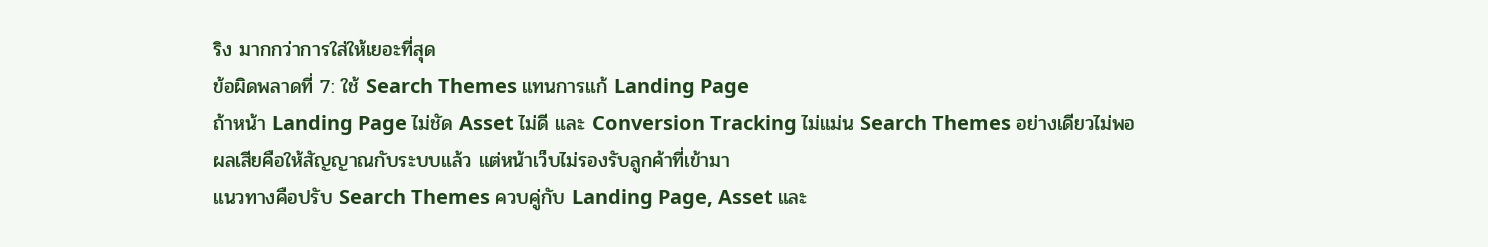ริง มากกว่าการใส่ให้เยอะที่สุด
ข้อผิดพลาดที่ 7: ใช้ Search Themes แทนการแก้ Landing Page
ถ้าหน้า Landing Page ไม่ชัด Asset ไม่ดี และ Conversion Tracking ไม่แม่น Search Themes อย่างเดียวไม่พอ
ผลเสียคือให้สัญญาณกับระบบแล้ว แต่หน้าเว็บไม่รองรับลูกค้าที่เข้ามา
แนวทางคือปรับ Search Themes ควบคู่กับ Landing Page, Asset และ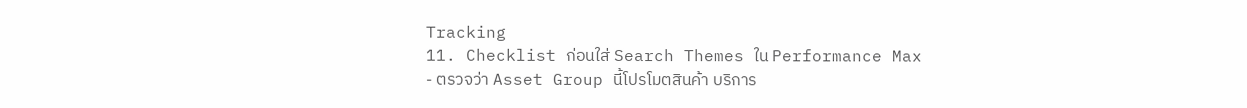Tracking
11. Checklist ก่อนใส่ Search Themes ใน Performance Max
- ตรวจว่า Asset Group นี้โปรโมตสินค้า บริการ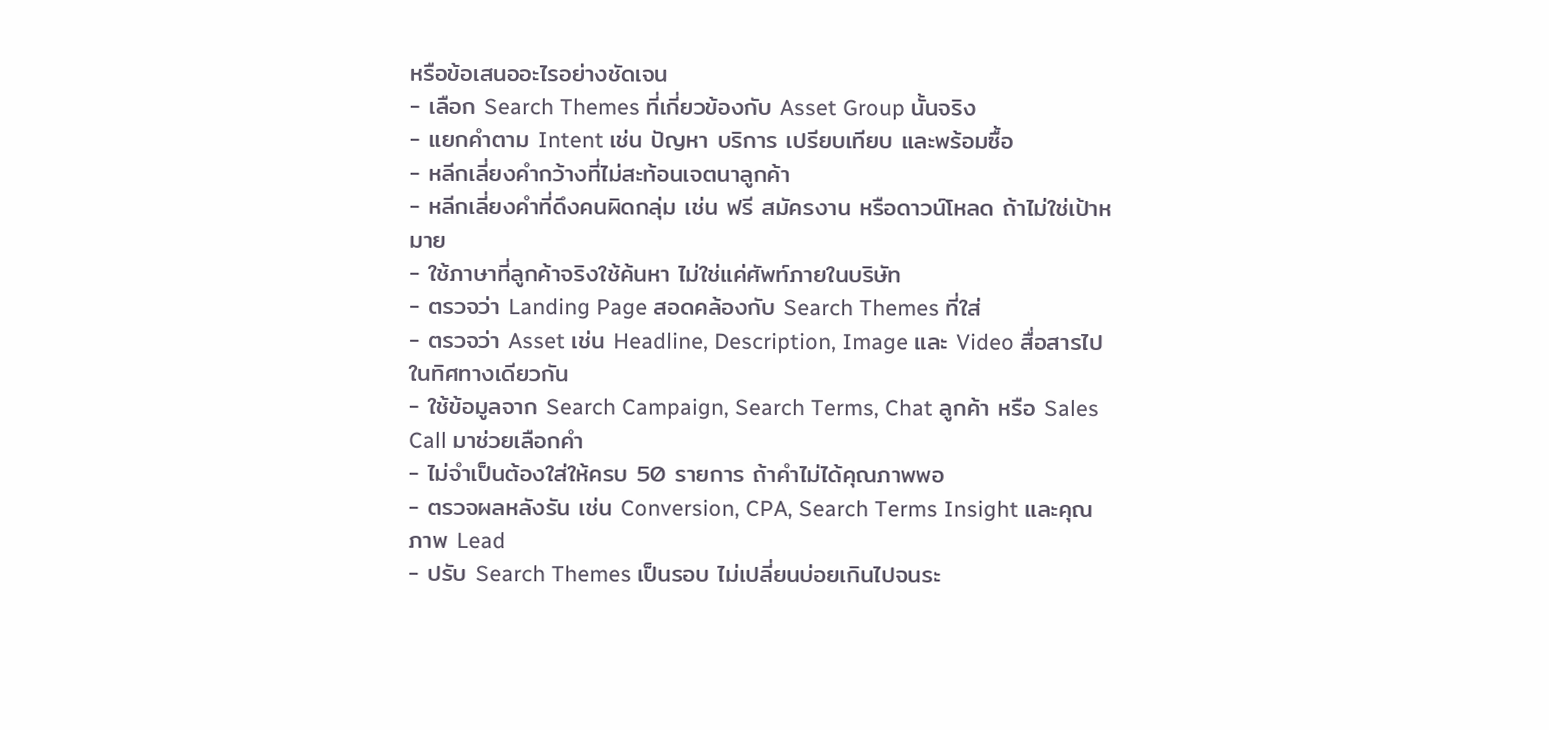หรือข้อเสนออะไรอย่างชัดเจน
- เลือก Search Themes ที่เกี่ยวข้องกับ Asset Group นั้นจริง
- แยกคำตาม Intent เช่น ปัญหา บริการ เปรียบเทียบ และพร้อมซื้อ
- หลีกเลี่ยงคำกว้างที่ไม่สะท้อนเจตนาลูกค้า
- หลีกเลี่ยงคำที่ดึงคนผิดกลุ่ม เช่น ฟรี สมัครงาน หรือดาวน์โหลด ถ้าไม่ใช่เป้าหมาย
- ใช้ภาษาที่ลูกค้าจริงใช้ค้นหา ไม่ใช่แค่ศัพท์ภายในบริษัท
- ตรวจว่า Landing Page สอดคล้องกับ Search Themes ที่ใส่
- ตรวจว่า Asset เช่น Headline, Description, Image และ Video สื่อสารไปในทิศทางเดียวกัน
- ใช้ข้อมูลจาก Search Campaign, Search Terms, Chat ลูกค้า หรือ Sales Call มาช่วยเลือกคำ
- ไม่จำเป็นต้องใส่ให้ครบ 50 รายการ ถ้าคำไม่ได้คุณภาพพอ
- ตรวจผลหลังรัน เช่น Conversion, CPA, Search Terms Insight และคุณภาพ Lead
- ปรับ Search Themes เป็นรอบ ไม่เปลี่ยนบ่อยเกินไปจนระ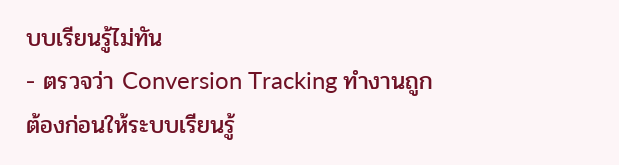บบเรียนรู้ไม่ทัน
- ตรวจว่า Conversion Tracking ทำงานถูกต้องก่อนให้ระบบเรียนรู้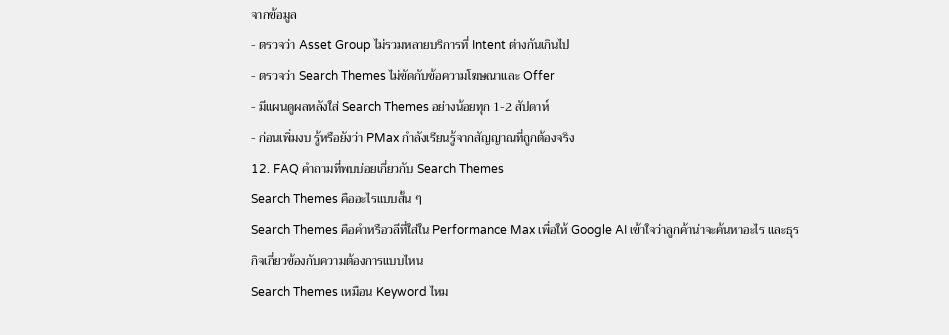จากข้อมูล
- ตรวจว่า Asset Group ไม่รวมหลายบริการที่ Intent ต่างกันเกินไป
- ตรวจว่า Search Themes ไม่ขัดกับข้อความโฆษณาและ Offer
- มีแผนดูผลหลังใส่ Search Themes อย่างน้อยทุก 1-2 สัปดาห์
- ก่อนเพิ่มงบ รู้หรือยังว่า PMax กำลังเรียนรู้จากสัญญาณที่ถูกต้องจริง
12. FAQ คำถามที่พบบ่อยเกี่ยวกับ Search Themes
Search Themes คืออะไรแบบสั้น ๆ
Search Themes คือคำหรือวลีที่ใส่ใน Performance Max เพื่อให้ Google AI เข้าใจว่าลูกค้าน่าจะค้นหาอะไร และธุรกิจเกี่ยวข้องกับความต้องการแบบไหน
Search Themes เหมือน Keyword ไหม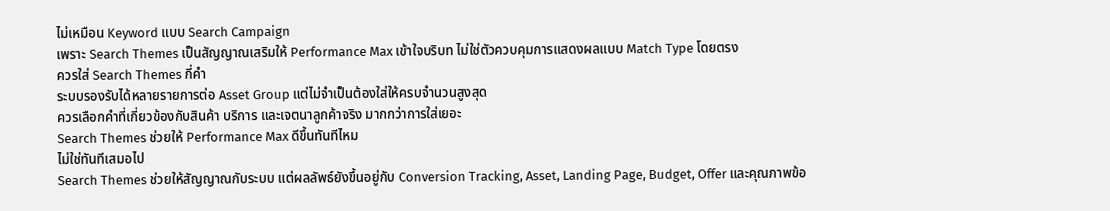ไม่เหมือน Keyword แบบ Search Campaign
เพราะ Search Themes เป็นสัญญาณเสริมให้ Performance Max เข้าใจบริบท ไม่ใช่ตัวควบคุมการแสดงผลแบบ Match Type โดยตรง
ควรใส่ Search Themes กี่คำ
ระบบรองรับได้หลายรายการต่อ Asset Group แต่ไม่จำเป็นต้องใส่ให้ครบจำนวนสูงสุด
ควรเลือกคำที่เกี่ยวข้องกับสินค้า บริการ และเจตนาลูกค้าจริง มากกว่าการใส่เยอะ
Search Themes ช่วยให้ Performance Max ดีขึ้นทันทีไหม
ไม่ใช่ทันทีเสมอไป
Search Themes ช่วยให้สัญญาณกับระบบ แต่ผลลัพธ์ยังขึ้นอยู่กับ Conversion Tracking, Asset, Landing Page, Budget, Offer และคุณภาพข้อ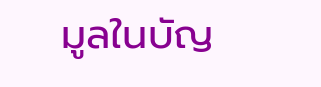มูลในบัญ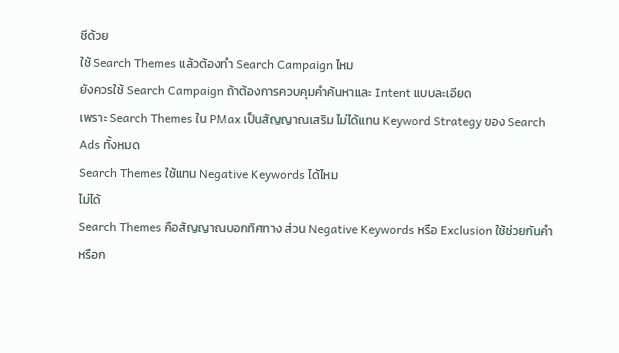ชีด้วย
ใช้ Search Themes แล้วต้องทำ Search Campaign ไหม
ยังควรใช้ Search Campaign ถ้าต้องการควบคุมคำค้นหาและ Intent แบบละเอียด
เพราะ Search Themes ใน PMax เป็นสัญญาณเสริม ไม่ได้แทน Keyword Strategy ของ Search Ads ทั้งหมด
Search Themes ใช้แทน Negative Keywords ได้ไหม
ไม่ได้
Search Themes คือสัญญาณบอกทิศทาง ส่วน Negative Keywords หรือ Exclusion ใช้ช่วยกันคำหรือก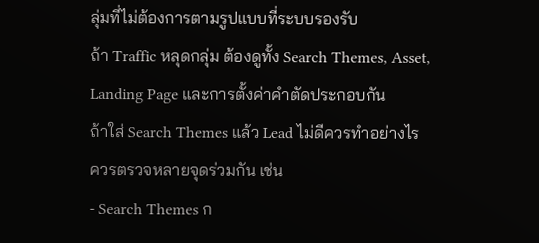ลุ่มที่ไม่ต้องการตามรูปแบบที่ระบบรองรับ
ถ้า Traffic หลุดกลุ่ม ต้องดูทั้ง Search Themes, Asset, Landing Page และการตั้งค่าคำตัดประกอบกัน
ถ้าใส่ Search Themes แล้ว Lead ไม่ดีควรทำอย่างไร
ควรตรวจหลายจุดร่วมกัน เช่น
- Search Themes ก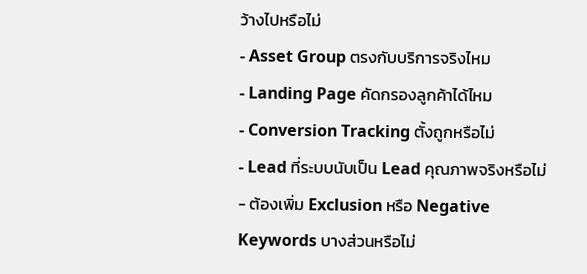ว้างไปหรือไม่
- Asset Group ตรงกับบริการจริงไหม
- Landing Page คัดกรองลูกค้าได้ไหม
- Conversion Tracking ตั้งถูกหรือไม่
- Lead ที่ระบบนับเป็น Lead คุณภาพจริงหรือไม่
- ต้องเพิ่ม Exclusion หรือ Negative Keywords บางส่วนหรือไม่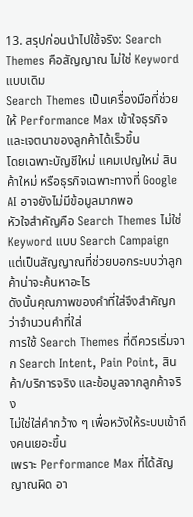13. สรุปก่อนนำไปใช้จริง: Search Themes คือสัญญาณ ไม่ใช่ Keyword แบบเดิม
Search Themes เป็นเครื่องมือที่ช่วยให้ Performance Max เข้าใจธุรกิจและเจตนาของลูกค้าได้เร็วขึ้น
โดยเฉพาะบัญชีใหม่ แคมเปญใหม่ สินค้าใหม่ หรือธุรกิจเฉพาะทางที่ Google AI อาจยังไม่มีข้อมูลมากพอ
หัวใจสำคัญคือ Search Themes ไม่ใช่ Keyword แบบ Search Campaign
แต่เป็นสัญญาณที่ช่วยบอกระบบว่าลูกค้าน่าจะค้นหาอะไร
ดังนั้นคุณภาพของคำที่ใส่จึงสำคัญกว่าจำนวนคำที่ใส่
การใช้ Search Themes ที่ดีควรเริ่มจาก Search Intent, Pain Point, สินค้า/บริการจริง และข้อมูลจากลูกค้าจริง
ไม่ใช่ใส่คำกว้าง ๆ เพื่อหวังให้ระบบเข้าถึงคนเยอะขึ้น
เพราะ Performance Max ที่ได้สัญญาณผิด อา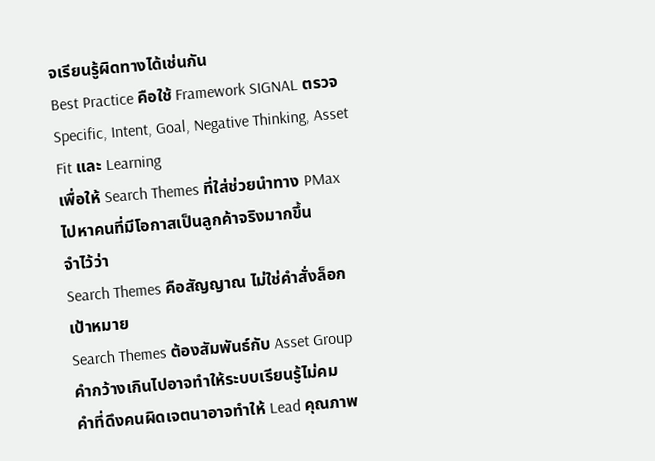จเรียนรู้ผิดทางได้เช่นกัน
Best Practice คือใช้ Framework SIGNAL ตรวจ Specific, Intent, Goal, Negative Thinking, Asset Fit และ Learning
เพื่อให้ Search Themes ที่ใส่ช่วยนำทาง PMax ไปหาคนที่มีโอกาสเป็นลูกค้าจริงมากขึ้น
จำไว้ว่า
Search Themes คือสัญญาณ ไม่ใช่คำสั่งล็อกเป้าหมาย
Search Themes ต้องสัมพันธ์กับ Asset Group
คำกว้างเกินไปอาจทำให้ระบบเรียนรู้ไม่คม
คำที่ดึงคนผิดเจตนาอาจทำให้ Lead คุณภาพ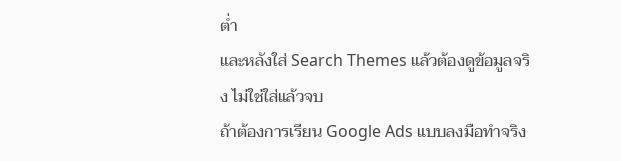ต่ำ
และหลังใส่ Search Themes แล้วต้องดูข้อมูลจริง ไม่ใช่ใส่แล้วจบ
ถ้าต้องการเรียน Google Ads แบบลงมือทำจริง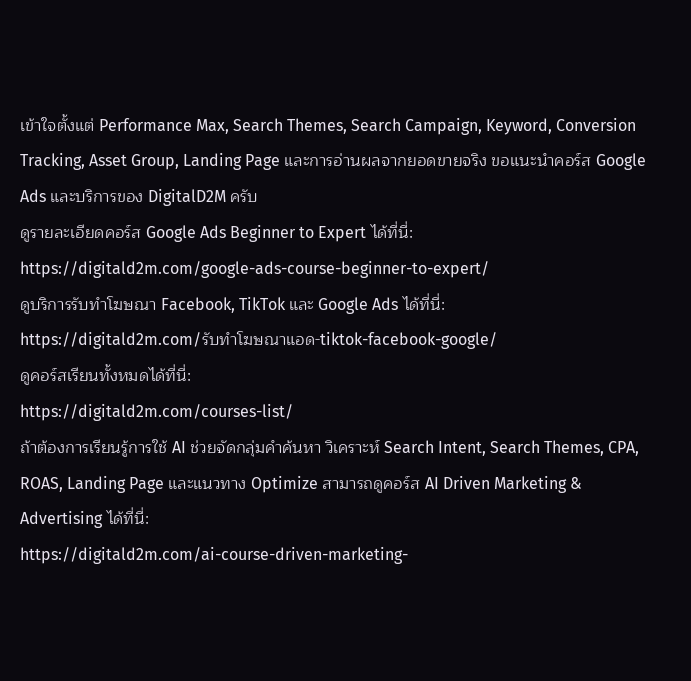เข้าใจตั้งแต่ Performance Max, Search Themes, Search Campaign, Keyword, Conversion Tracking, Asset Group, Landing Page และการอ่านผลจากยอดขายจริง ขอแนะนำคอร์ส Google Ads และบริการของ DigitalD2M ครับ
ดูรายละเอียดคอร์ส Google Ads Beginner to Expert ได้ที่นี่:
https://digitald2m.com/google-ads-course-beginner-to-expert/
ดูบริการรับทำโฆษณา Facebook, TikTok และ Google Ads ได้ที่นี่:
https://digitald2m.com/รับทำโฆษณาแอด-tiktok-facebook-google/
ดูคอร์สเรียนทั้งหมดได้ที่นี่:
https://digitald2m.com/courses-list/
ถ้าต้องการเรียนรู้การใช้ AI ช่วยจัดกลุ่มคำค้นหา วิเคราะห์ Search Intent, Search Themes, CPA, ROAS, Landing Page และแนวทาง Optimize สามารถดูคอร์ส AI Driven Marketing & Advertising ได้ที่นี่:
https://digitald2m.com/ai-course-driven-marketing-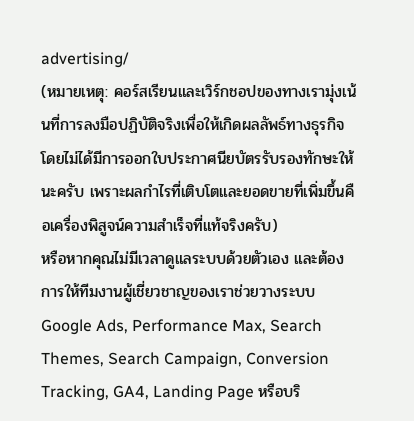advertising/
(หมายเหตุ: คอร์สเรียนและเวิร์กชอปของทางเรามุ่งเน้นที่การลงมือปฏิบัติจริงเพื่อให้เกิดผลลัพธ์ทางธุรกิจ โดยไม่ได้มีการออกใบประกาศนียบัตรรับรองทักษะให้นะครับ เพราะผลกำไรที่เติบโตและยอดขายที่เพิ่มขึ้นคือเครื่องพิสูจน์ความสำเร็จที่แท้จริงครับ)
หรือหากคุณไม่มีเวลาดูแลระบบด้วยตัวเอง และต้องการให้ทีมงานผู้เชี่ยวชาญของเราช่วยวางระบบ Google Ads, Performance Max, Search Themes, Search Campaign, Conversion Tracking, GA4, Landing Page หรือบริ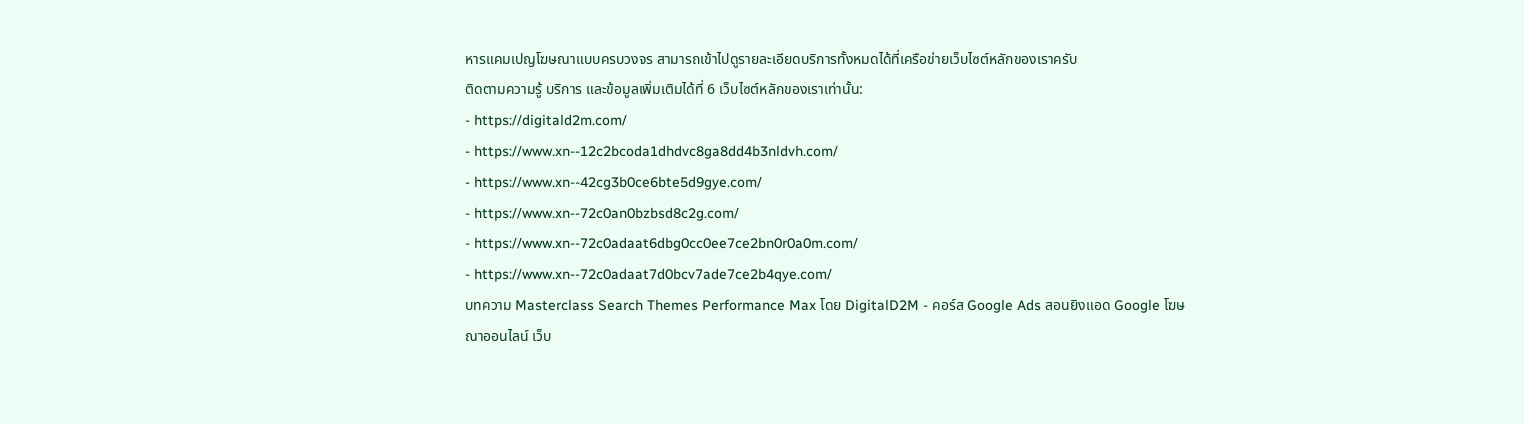หารแคมเปญโฆษณาแบบครบวงจร สามารถเข้าไปดูรายละเอียดบริการทั้งหมดได้ที่เครือข่ายเว็บไซต์หลักของเราครับ
ติดตามความรู้ บริการ และข้อมูลเพิ่มเติมได้ที่ 6 เว็บไซต์หลักของเราเท่านั้น:
- https://digitald2m.com/
- https://www.xn--12c2bcoda1dhdvc8ga8dd4b3nldvh.com/
- https://www.xn--42cg3b0ce6bte5d9gye.com/
- https://www.xn--72c0an0bzbsd8c2g.com/
- https://www.xn--72c0adaat6dbg0cc0ee7ce2bn0r0a0m.com/
- https://www.xn--72c0adaat7d0bcv7ade7ce2b4qye.com/
บทความ Masterclass Search Themes Performance Max โดย DigitalD2M - คอร์ส Google Ads สอนยิงแอด Google โฆษณาออนไลน์ เว็บ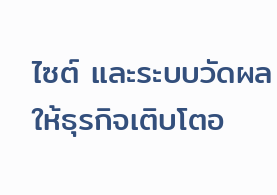ไซต์ และระบบวัดผล ให้ธุรกิจเติบโตอ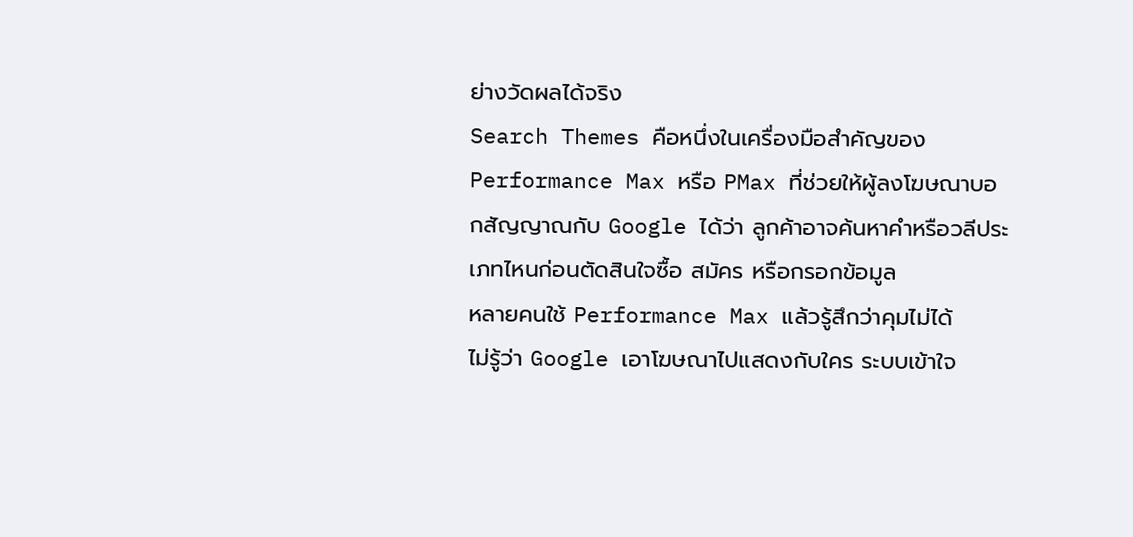ย่างวัดผลได้จริง
Search Themes คือหนึ่งในเครื่องมือสำคัญของ Performance Max หรือ PMax ที่ช่วยให้ผู้ลงโฆษณาบอกสัญญาณกับ Google ได้ว่า ลูกค้าอาจค้นหาคำหรือวลีประเภทไหนก่อนตัดสินใจซื้อ สมัคร หรือกรอกข้อมูล
หลายคนใช้ Performance Max แล้วรู้สึกว่าคุมไม่ได้
ไม่รู้ว่า Google เอาโฆษณาไปแสดงกับใคร ระบบเข้าใจ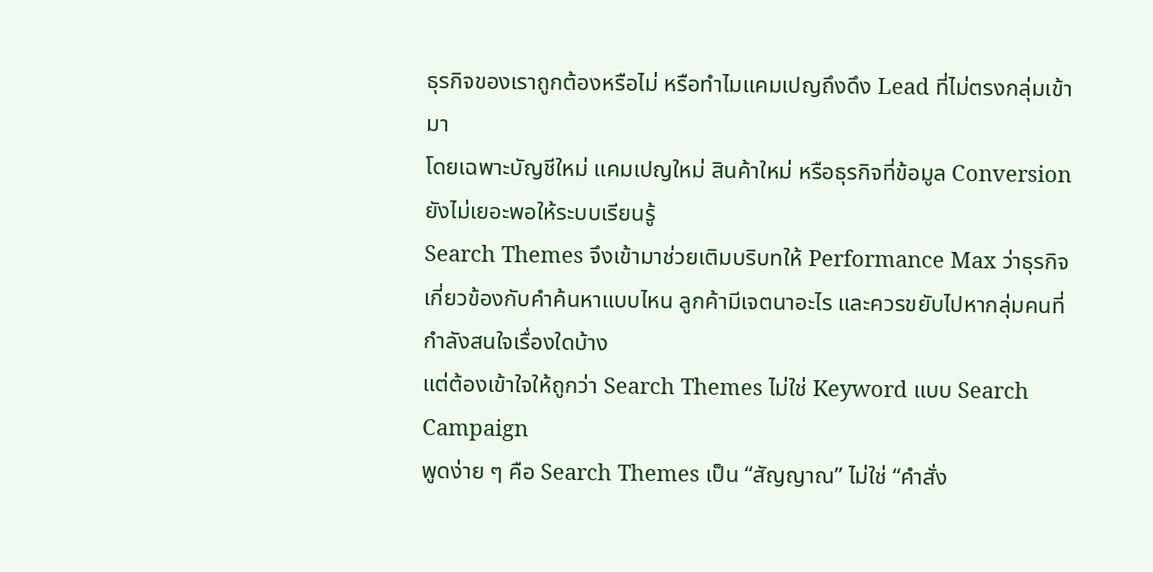ธุรกิจของเราถูกต้องหรือไม่ หรือทำไมแคมเปญถึงดึง Lead ที่ไม่ตรงกลุ่มเข้ามา
โดยเฉพาะบัญชีใหม่ แคมเปญใหม่ สินค้าใหม่ หรือธุรกิจที่ข้อมูล Conversion ยังไม่เยอะพอให้ระบบเรียนรู้
Search Themes จึงเข้ามาช่วยเติมบริบทให้ Performance Max ว่าธุรกิจเกี่ยวข้องกับคำค้นหาแบบไหน ลูกค้ามีเจตนาอะไร และควรขยับไปหากลุ่มคนที่กำลังสนใจเรื่องใดบ้าง
แต่ต้องเข้าใจให้ถูกว่า Search Themes ไม่ใช่ Keyword แบบ Search Campaign
พูดง่าย ๆ คือ Search Themes เป็น “สัญญาณ” ไม่ใช่ “คำสั่ง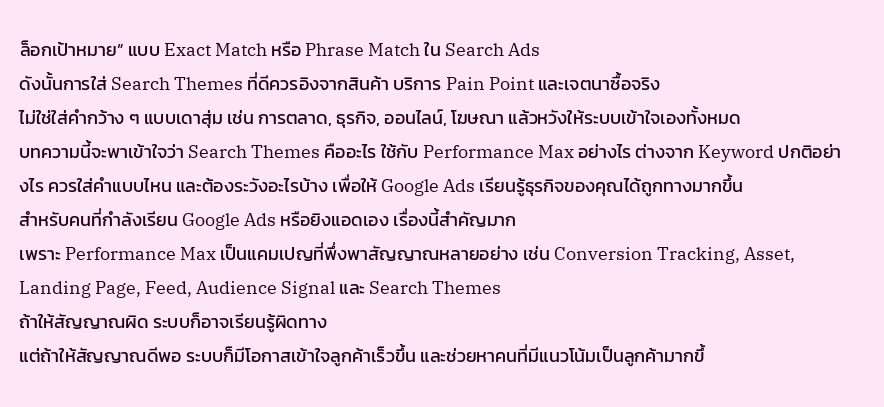ล็อกเป้าหมาย” แบบ Exact Match หรือ Phrase Match ใน Search Ads
ดังนั้นการใส่ Search Themes ที่ดีควรอิงจากสินค้า บริการ Pain Point และเจตนาซื้อจริง
ไม่ใช่ใส่คำกว้าง ๆ แบบเดาสุ่ม เช่น การตลาด, ธุรกิจ, ออนไลน์, โฆษณา แล้วหวังให้ระบบเข้าใจเองทั้งหมด
บทความนี้จะพาเข้าใจว่า Search Themes คืออะไร ใช้กับ Performance Max อย่างไร ต่างจาก Keyword ปกติอย่างไร ควรใส่คำแบบไหน และต้องระวังอะไรบ้าง เพื่อให้ Google Ads เรียนรู้ธุรกิจของคุณได้ถูกทางมากขึ้น
สำหรับคนที่กำลังเรียน Google Ads หรือยิงแอดเอง เรื่องนี้สำคัญมาก
เพราะ Performance Max เป็นแคมเปญที่พึ่งพาสัญญาณหลายอย่าง เช่น Conversion Tracking, Asset, Landing Page, Feed, Audience Signal และ Search Themes
ถ้าให้สัญญาณผิด ระบบก็อาจเรียนรู้ผิดทาง
แต่ถ้าให้สัญญาณดีพอ ระบบก็มีโอกาสเข้าใจลูกค้าเร็วขึ้น และช่วยหาคนที่มีแนวโน้มเป็นลูกค้ามากขึ้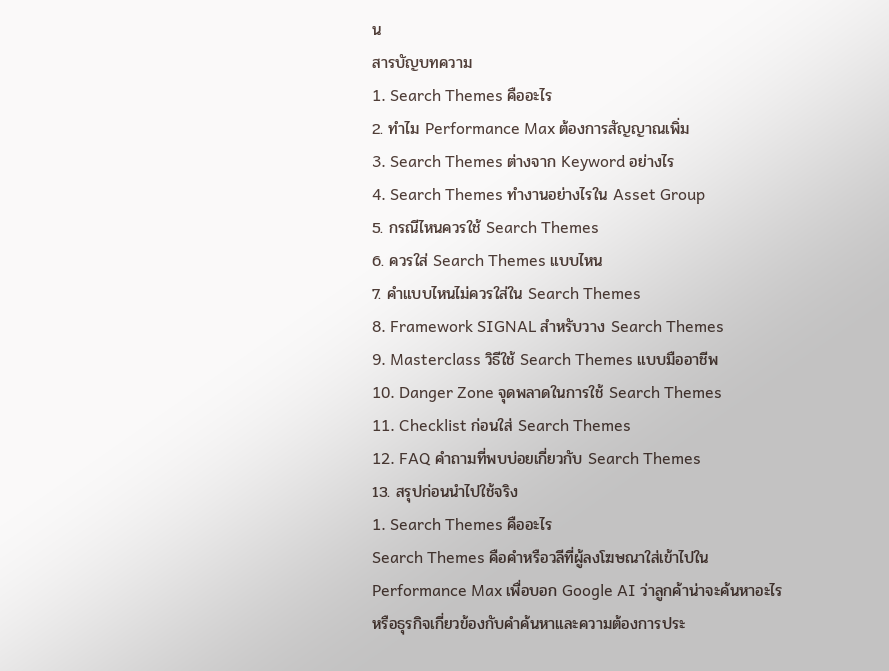น
สารบัญบทความ
1. Search Themes คืออะไร
2. ทำไม Performance Max ต้องการสัญญาณเพิ่ม
3. Search Themes ต่างจาก Keyword อย่างไร
4. Search Themes ทำงานอย่างไรใน Asset Group
5. กรณีไหนควรใช้ Search Themes
6. ควรใส่ Search Themes แบบไหน
7. คำแบบไหนไม่ควรใส่ใน Search Themes
8. Framework SIGNAL สำหรับวาง Search Themes
9. Masterclass วิธีใช้ Search Themes แบบมืออาชีพ
10. Danger Zone จุดพลาดในการใช้ Search Themes
11. Checklist ก่อนใส่ Search Themes
12. FAQ คำถามที่พบบ่อยเกี่ยวกับ Search Themes
13. สรุปก่อนนำไปใช้จริง
1. Search Themes คืออะไร
Search Themes คือคำหรือวลีที่ผู้ลงโฆษณาใส่เข้าไปใน Performance Max เพื่อบอก Google AI ว่าลูกค้าน่าจะค้นหาอะไร หรือธุรกิจเกี่ยวข้องกับคำค้นหาและความต้องการประ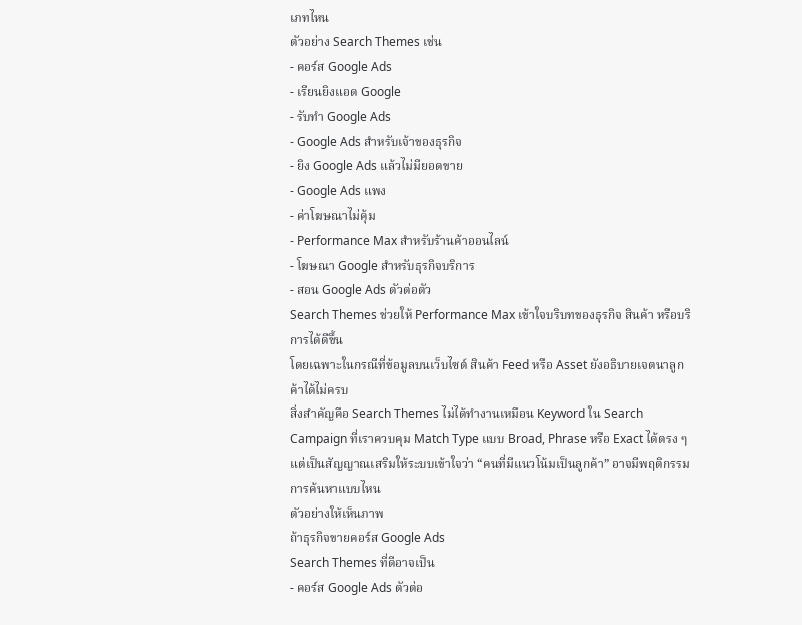เภทไหน
ตัวอย่าง Search Themes เช่น
- คอร์ส Google Ads
- เรียนยิงแอด Google
- รับทำ Google Ads
- Google Ads สำหรับเจ้าของธุรกิจ
- ยิง Google Ads แล้วไม่มียอดขาย
- Google Ads แพง
- ค่าโฆษณาไม่คุ้ม
- Performance Max สำหรับร้านค้าออนไลน์
- โฆษณา Google สำหรับธุรกิจบริการ
- สอน Google Ads ตัวต่อตัว
Search Themes ช่วยให้ Performance Max เข้าใจบริบทของธุรกิจ สินค้า หรือบริการได้ดีขึ้น
โดยเฉพาะในกรณีที่ข้อมูลบนเว็บไซต์ สินค้า Feed หรือ Asset ยังอธิบายเจตนาลูกค้าได้ไม่ครบ
สิ่งสำคัญคือ Search Themes ไม่ได้ทำงานเหมือน Keyword ใน Search Campaign ที่เราควบคุม Match Type แบบ Broad, Phrase หรือ Exact ได้ตรง ๆ
แต่เป็นสัญญาณเสริมให้ระบบเข้าใจว่า “คนที่มีแนวโน้มเป็นลูกค้า” อาจมีพฤติกรรมการค้นหาแบบไหน
ตัวอย่างให้เห็นภาพ
ถ้าธุรกิจขายคอร์ส Google Ads
Search Themes ที่ดีอาจเป็น
- คอร์ส Google Ads ตัวต่อ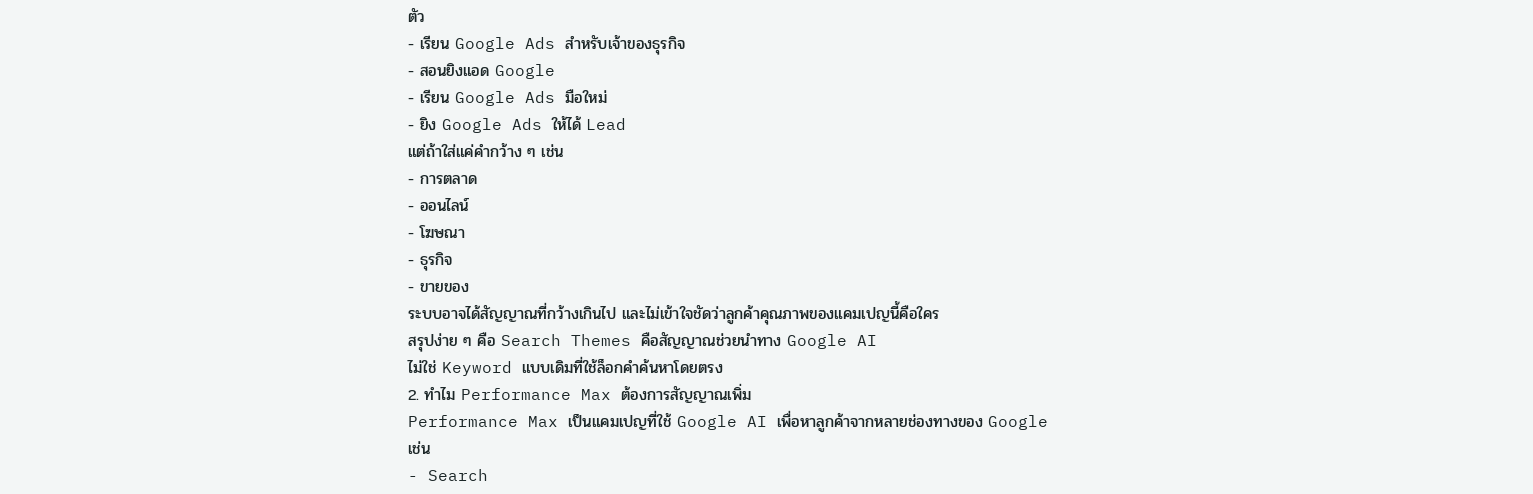ตัว
- เรียน Google Ads สำหรับเจ้าของธุรกิจ
- สอนยิงแอด Google
- เรียน Google Ads มือใหม่
- ยิง Google Ads ให้ได้ Lead
แต่ถ้าใส่แค่คำกว้าง ๆ เช่น
- การตลาด
- ออนไลน์
- โฆษณา
- ธุรกิจ
- ขายของ
ระบบอาจได้สัญญาณที่กว้างเกินไป และไม่เข้าใจชัดว่าลูกค้าคุณภาพของแคมเปญนี้คือใคร
สรุปง่าย ๆ คือ Search Themes คือสัญญาณช่วยนำทาง Google AI
ไม่ใช่ Keyword แบบเดิมที่ใช้ล็อกคำค้นหาโดยตรง
2. ทำไม Performance Max ต้องการสัญญาณเพิ่ม
Performance Max เป็นแคมเปญที่ใช้ Google AI เพื่อหาลูกค้าจากหลายช่องทางของ Google
เช่น
- Search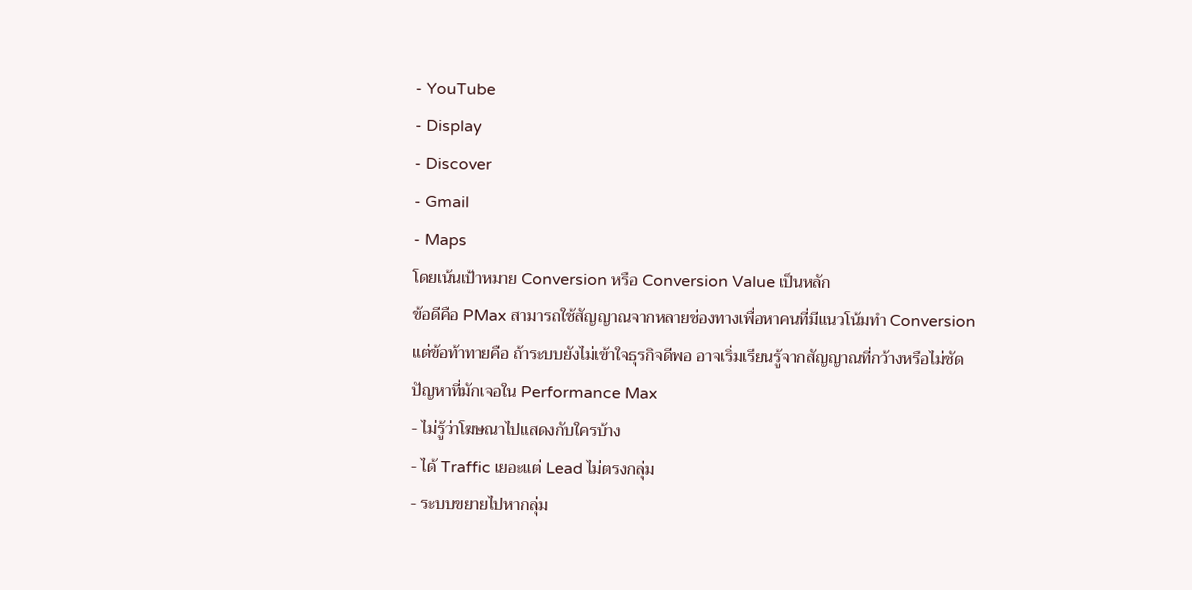- YouTube
- Display
- Discover
- Gmail
- Maps
โดยเน้นเป้าหมาย Conversion หรือ Conversion Value เป็นหลัก
ข้อดีคือ PMax สามารถใช้สัญญาณจากหลายช่องทางเพื่อหาคนที่มีแนวโน้มทำ Conversion
แต่ข้อท้าทายคือ ถ้าระบบยังไม่เข้าใจธุรกิจดีพอ อาจเริ่มเรียนรู้จากสัญญาณที่กว้างหรือไม่ชัด
ปัญหาที่มักเจอใน Performance Max
- ไม่รู้ว่าโฆษณาไปแสดงกับใครบ้าง
- ได้ Traffic เยอะแต่ Lead ไม่ตรงกลุ่ม
- ระบบขยายไปหากลุ่ม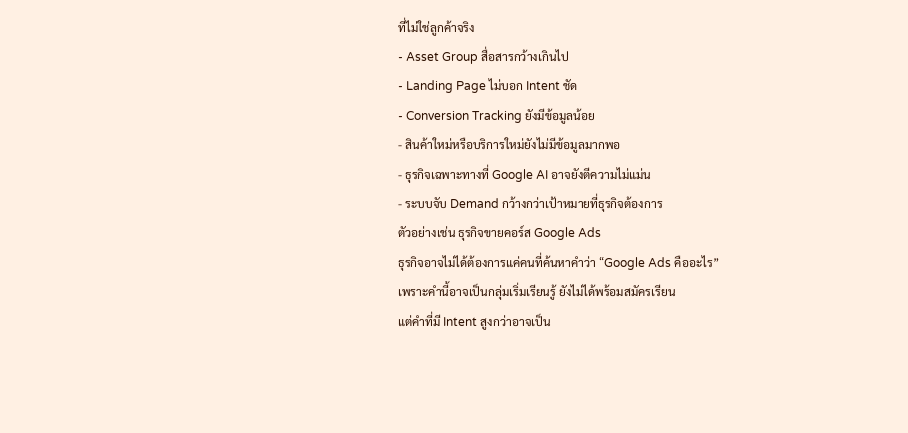ที่ไม่ใช่ลูกค้าจริง
- Asset Group สื่อสารกว้างเกินไป
- Landing Page ไม่บอก Intent ชัด
- Conversion Tracking ยังมีข้อมูลน้อย
- สินค้าใหม่หรือบริการใหม่ยังไม่มีข้อมูลมากพอ
- ธุรกิจเฉพาะทางที่ Google AI อาจยังตีความไม่แม่น
- ระบบจับ Demand กว้างกว่าเป้าหมายที่ธุรกิจต้องการ
ตัวอย่างเช่น ธุรกิจขายคอร์ส Google Ads
ธุรกิจอาจไม่ได้ต้องการแค่คนที่ค้นหาคำว่า “Google Ads คืออะไร”
เพราะคำนี้อาจเป็นกลุ่มเริ่มเรียนรู้ ยังไม่ได้พร้อมสมัครเรียน
แต่คำที่มี Intent สูงกว่าอาจเป็น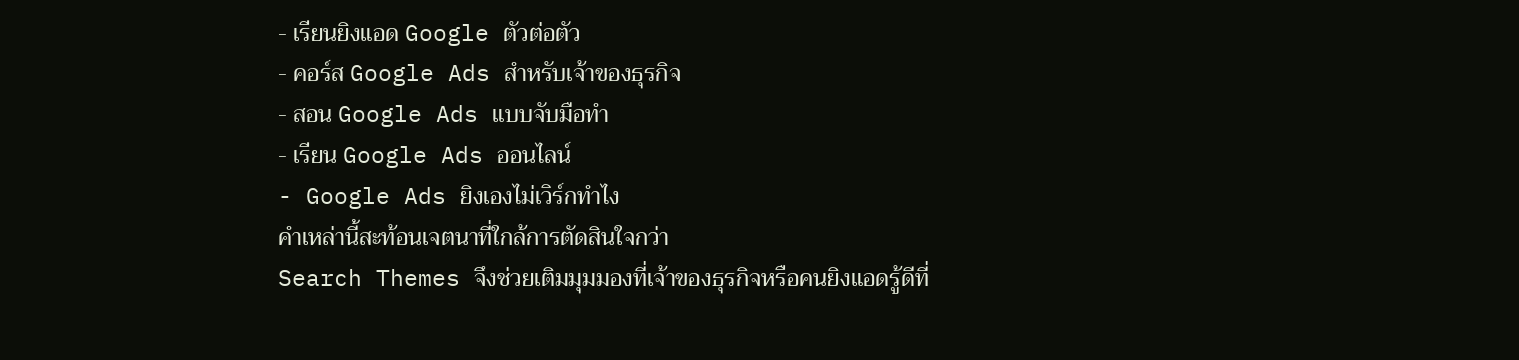- เรียนยิงแอด Google ตัวต่อตัว
- คอร์ส Google Ads สำหรับเจ้าของธุรกิจ
- สอน Google Ads แบบจับมือทำ
- เรียน Google Ads ออนไลน์
- Google Ads ยิงเองไม่เวิร์กทำไง
คำเหล่านี้สะท้อนเจตนาที่ใกล้การตัดสินใจกว่า
Search Themes จึงช่วยเติมมุมมองที่เจ้าของธุรกิจหรือคนยิงแอดรู้ดีที่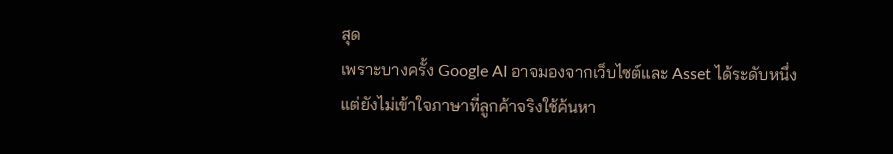สุด
เพราะบางครั้ง Google AI อาจมองจากเว็บไซต์และ Asset ได้ระดับหนึ่ง แต่ยังไม่เข้าใจภาษาที่ลูกค้าจริงใช้ค้นหา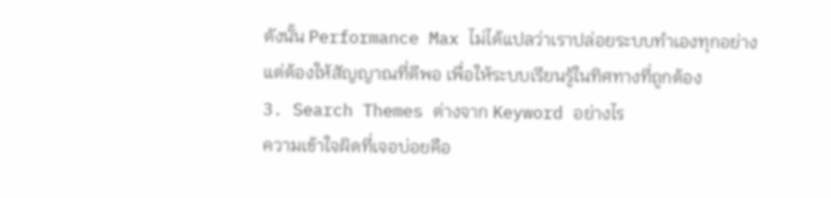ดังนั้น Performance Max ไม่ได้แปลว่าเราปล่อยระบบทำเองทุกอย่าง
แต่ต้องให้สัญญาณที่ดีพอ เพื่อให้ระบบเรียนรู้ในทิศทางที่ถูกต้อง
3. Search Themes ต่างจาก Keyword อย่างไร
ความเข้าใจผิดที่เจอบ่อยคือ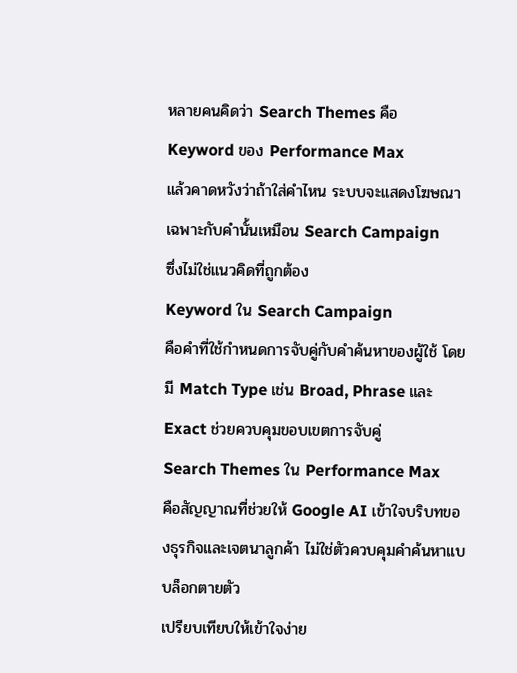หลายคนคิดว่า Search Themes คือ Keyword ของ Performance Max
แล้วคาดหวังว่าถ้าใส่คำไหน ระบบจะแสดงโฆษณาเฉพาะกับคำนั้นเหมือน Search Campaign
ซึ่งไม่ใช่แนวคิดที่ถูกต้อง
Keyword ใน Search Campaign
คือคำที่ใช้กำหนดการจับคู่กับคำค้นหาของผู้ใช้ โดยมี Match Type เช่น Broad, Phrase และ Exact ช่วยควบคุมขอบเขตการจับคู่
Search Themes ใน Performance Max
คือสัญญาณที่ช่วยให้ Google AI เข้าใจบริบทของธุรกิจและเจตนาลูกค้า ไม่ใช่ตัวควบคุมคำค้นหาแบบล็อกตายตัว
เปรียบเทียบให้เข้าใจง่าย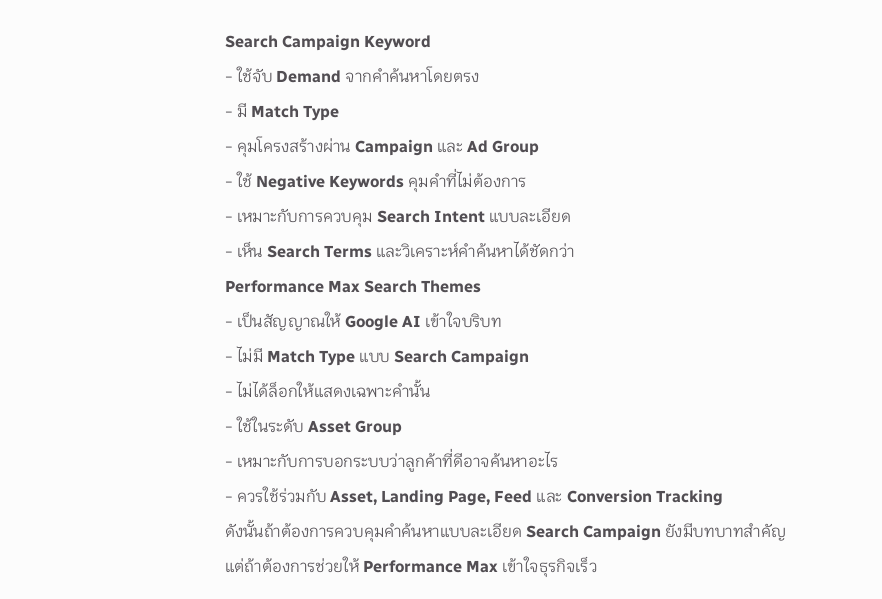Search Campaign Keyword
- ใช้จับ Demand จากคำค้นหาโดยตรง
- มี Match Type
- คุมโครงสร้างผ่าน Campaign และ Ad Group
- ใช้ Negative Keywords คุมคำที่ไม่ต้องการ
- เหมาะกับการควบคุม Search Intent แบบละเอียด
- เห็น Search Terms และวิเคราะห์คำค้นหาได้ชัดกว่า
Performance Max Search Themes
- เป็นสัญญาณให้ Google AI เข้าใจบริบท
- ไม่มี Match Type แบบ Search Campaign
- ไม่ได้ล็อกให้แสดงเฉพาะคำนั้น
- ใช้ในระดับ Asset Group
- เหมาะกับการบอกระบบว่าลูกค้าที่ดีอาจค้นหาอะไร
- ควรใช้ร่วมกับ Asset, Landing Page, Feed และ Conversion Tracking
ดังนั้นถ้าต้องการควบคุมคำค้นหาแบบละเอียด Search Campaign ยังมีบทบาทสำคัญ
แต่ถ้าต้องการช่วยให้ Performance Max เข้าใจธุรกิจเร็ว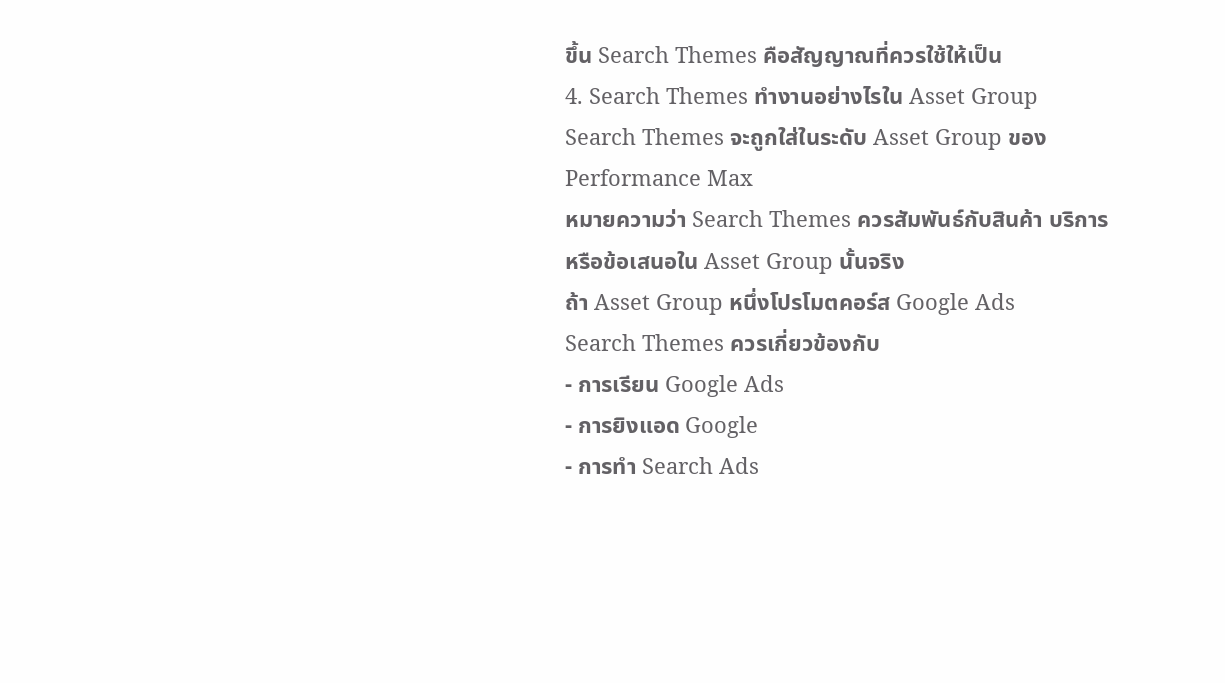ขึ้น Search Themes คือสัญญาณที่ควรใช้ให้เป็น
4. Search Themes ทำงานอย่างไรใน Asset Group
Search Themes จะถูกใส่ในระดับ Asset Group ของ Performance Max
หมายความว่า Search Themes ควรสัมพันธ์กับสินค้า บริการ หรือข้อเสนอใน Asset Group นั้นจริง
ถ้า Asset Group หนึ่งโปรโมตคอร์ส Google Ads
Search Themes ควรเกี่ยวข้องกับ
- การเรียน Google Ads
- การยิงแอด Google
- การทำ Search Ads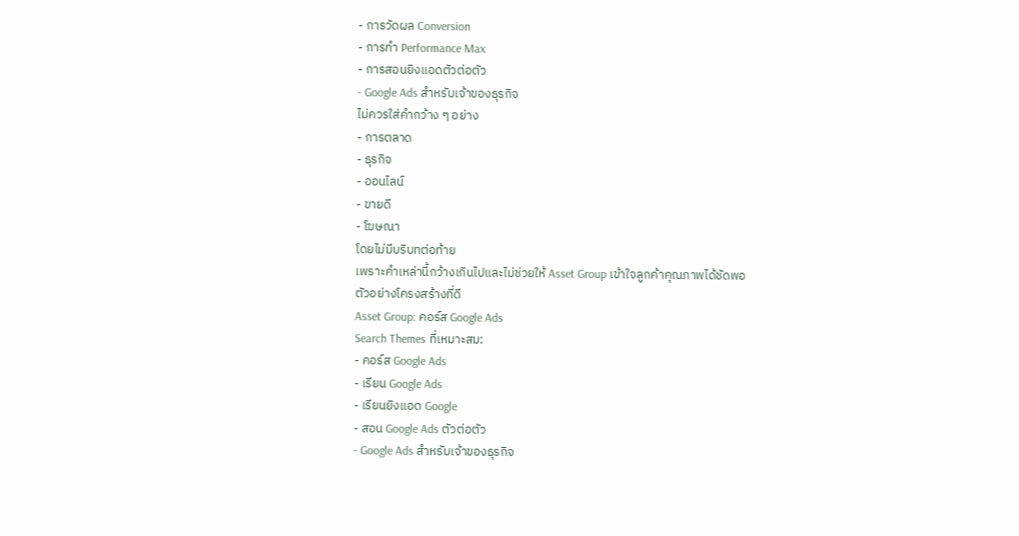- การวัดผล Conversion
- การทำ Performance Max
- การสอนยิงแอดตัวต่อตัว
- Google Ads สำหรับเจ้าของธุรกิจ
ไม่ควรใส่คำกว้าง ๆ อย่าง
- การตลาด
- ธุรกิจ
- ออนไลน์
- ขายดี
- โฆษณา
โดยไม่มีบริบทต่อท้าย
เพราะคำเหล่านี้กว้างเกินไปและไม่ช่วยให้ Asset Group เข้าใจลูกค้าคุณภาพได้ชัดพอ
ตัวอย่างโครงสร้างที่ดี
Asset Group: คอร์ส Google Ads
Search Themes ที่เหมาะสม:
- คอร์ส Google Ads
- เรียน Google Ads
- เรียนยิงแอด Google
- สอน Google Ads ตัวต่อตัว
- Google Ads สำหรับเจ้าของธุรกิจ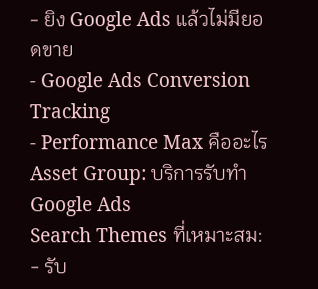- ยิง Google Ads แล้วไม่มียอดขาย
- Google Ads Conversion Tracking
- Performance Max คืออะไร
Asset Group: บริการรับทำ Google Ads
Search Themes ที่เหมาะสม:
- รับ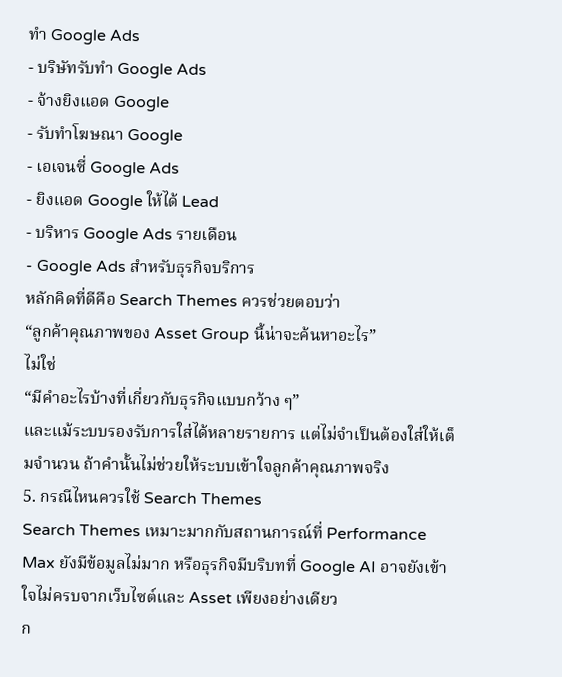ทำ Google Ads
- บริษัทรับทำ Google Ads
- จ้างยิงแอด Google
- รับทำโฆษณา Google
- เอเจนซี่ Google Ads
- ยิงแอด Google ให้ได้ Lead
- บริหาร Google Ads รายเดือน
- Google Ads สำหรับธุรกิจบริการ
หลักคิดที่ดีคือ Search Themes ควรช่วยตอบว่า
“ลูกค้าคุณภาพของ Asset Group นี้น่าจะค้นหาอะไร”
ไม่ใช่
“มีคำอะไรบ้างที่เกี่ยวกับธุรกิจแบบกว้าง ๆ”
และแม้ระบบรองรับการใส่ได้หลายรายการ แต่ไม่จำเป็นต้องใส่ให้เต็มจำนวน ถ้าคำนั้นไม่ช่วยให้ระบบเข้าใจลูกค้าคุณภาพจริง
5. กรณีไหนควรใช้ Search Themes
Search Themes เหมาะมากกับสถานการณ์ที่ Performance Max ยังมีข้อมูลไม่มาก หรือธุรกิจมีบริบทที่ Google AI อาจยังเข้าใจไม่ครบจากเว็บไซต์และ Asset เพียงอย่างเดียว
ก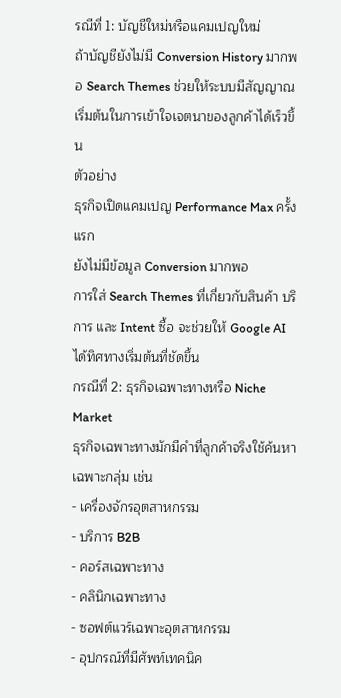รณีที่ 1: บัญชีใหม่หรือแคมเปญใหม่
ถ้าบัญชียังไม่มี Conversion History มากพอ Search Themes ช่วยให้ระบบมีสัญญาณเริ่มต้นในการเข้าใจเจตนาของลูกค้าได้เร็วขึ้น
ตัวอย่าง
ธุรกิจเปิดแคมเปญ Performance Max ครั้งแรก
ยังไม่มีข้อมูล Conversion มากพอ
การใส่ Search Themes ที่เกี่ยวกับสินค้า บริการ และ Intent ซื้อ จะช่วยให้ Google AI ได้ทิศทางเริ่มต้นที่ชัดขึ้น
กรณีที่ 2: ธุรกิจเฉพาะทางหรือ Niche Market
ธุรกิจเฉพาะทางมักมีคำที่ลูกค้าจริงใช้ค้นหาเฉพาะกลุ่ม เช่น
- เครื่องจักรอุตสาหกรรม
- บริการ B2B
- คอร์สเฉพาะทาง
- คลินิกเฉพาะทาง
- ซอฟต์แวร์เฉพาะอุตสาหกรรม
- อุปกรณ์ที่มีศัพท์เทคนิค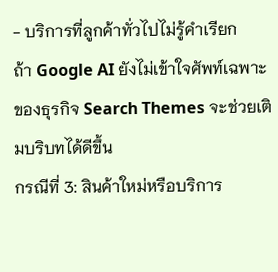- บริการที่ลูกค้าทั่วไปไม่รู้คำเรียก
ถ้า Google AI ยังไม่เข้าใจศัพท์เฉพาะของธุรกิจ Search Themes จะช่วยเติมบริบทได้ดีขึ้น
กรณีที่ 3: สินค้าใหม่หรือบริการ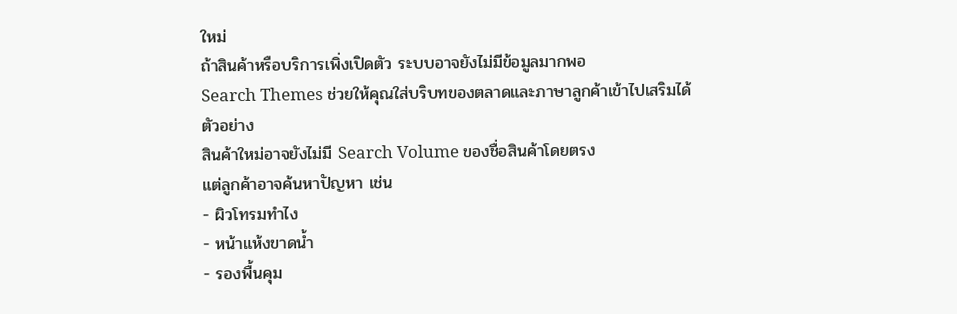ใหม่
ถ้าสินค้าหรือบริการเพิ่งเปิดตัว ระบบอาจยังไม่มีข้อมูลมากพอ
Search Themes ช่วยให้คุณใส่บริบทของตลาดและภาษาลูกค้าเข้าไปเสริมได้
ตัวอย่าง
สินค้าใหม่อาจยังไม่มี Search Volume ของชื่อสินค้าโดยตรง
แต่ลูกค้าอาจค้นหาปัญหา เช่น
- ผิวโทรมทำไง
- หน้าแห้งขาดน้ำ
- รองพื้นคุม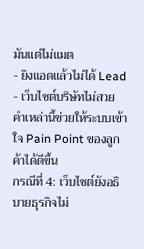มันแต่ไม่แมต
- ยิงแอดแล้วไม่ได้ Lead
- เว็บไซต์บริษัทไม่สวย
คำเหล่านี้ช่วยให้ระบบเข้าใจ Pain Point ของลูกค้าได้ดีขึ้น
กรณีที่ 4: เว็บไซต์ยังอธิบายธุรกิจไม่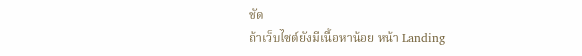ชัด
ถ้าเว็บไซต์ยังมีเนื้อหาน้อย หน้า Landing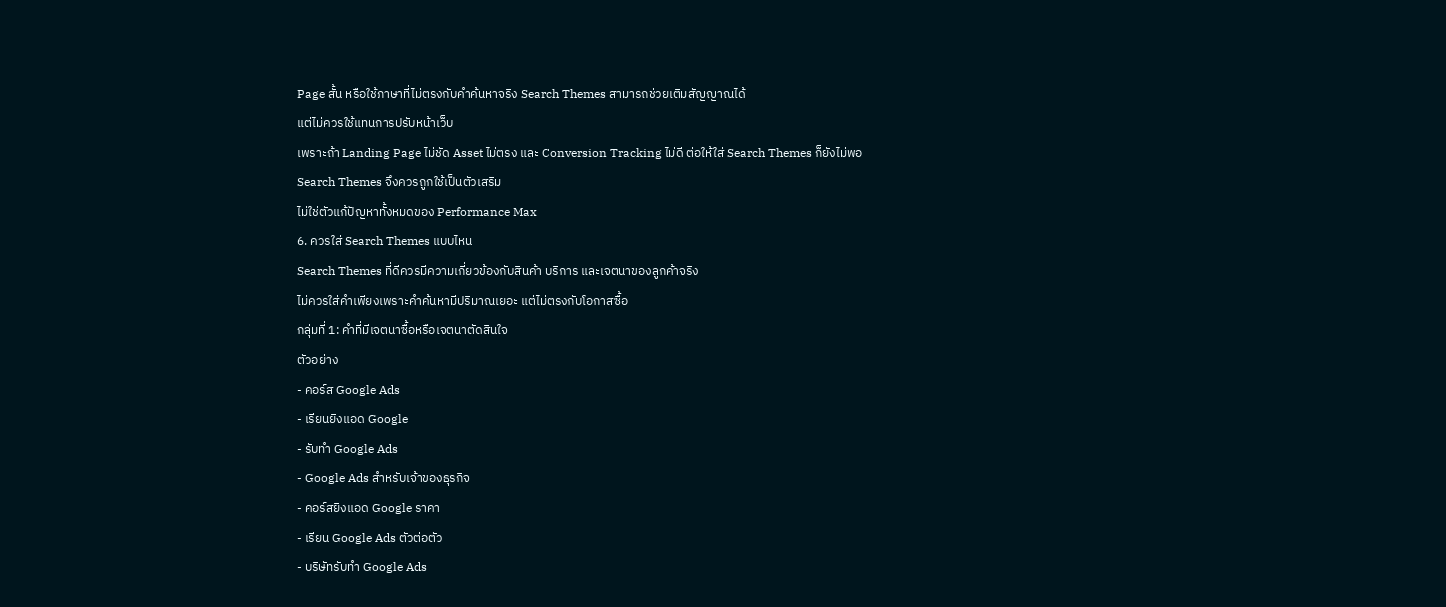Page สั้น หรือใช้ภาษาที่ไม่ตรงกับคำค้นหาจริง Search Themes สามารถช่วยเติมสัญญาณได้
แต่ไม่ควรใช้แทนการปรับหน้าเว็บ
เพราะถ้า Landing Page ไม่ชัด Asset ไม่ตรง และ Conversion Tracking ไม่ดี ต่อให้ใส่ Search Themes ก็ยังไม่พอ
Search Themes จึงควรถูกใช้เป็นตัวเสริม
ไม่ใช่ตัวแก้ปัญหาทั้งหมดของ Performance Max
6. ควรใส่ Search Themes แบบไหน
Search Themes ที่ดีควรมีความเกี่ยวข้องกับสินค้า บริการ และเจตนาของลูกค้าจริง
ไม่ควรใส่คำเพียงเพราะคำค้นหามีปริมาณเยอะ แต่ไม่ตรงกับโอกาสซื้อ
กลุ่มที่ 1: คำที่มีเจตนาซื้อหรือเจตนาตัดสินใจ
ตัวอย่าง
- คอร์ส Google Ads
- เรียนยิงแอด Google
- รับทำ Google Ads
- Google Ads สำหรับเจ้าของธุรกิจ
- คอร์สยิงแอด Google ราคา
- เรียน Google Ads ตัวต่อตัว
- บริษัทรับทำ Google Ads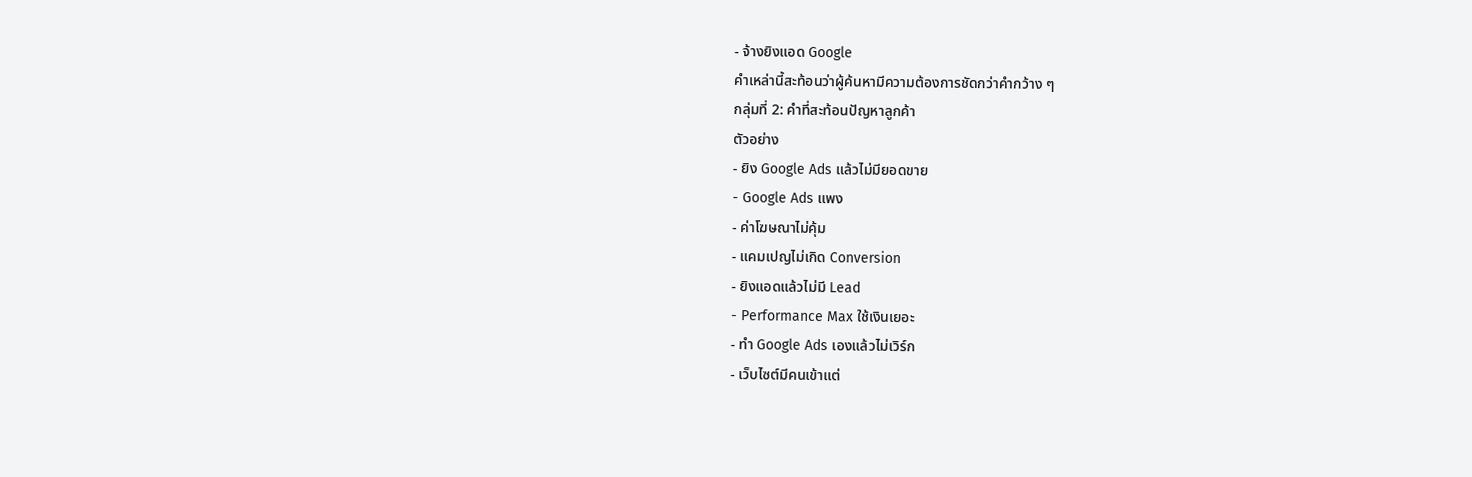- จ้างยิงแอด Google
คำเหล่านี้สะท้อนว่าผู้ค้นหามีความต้องการชัดกว่าคำกว้าง ๆ
กลุ่มที่ 2: คำที่สะท้อนปัญหาลูกค้า
ตัวอย่าง
- ยิง Google Ads แล้วไม่มียอดขาย
- Google Ads แพง
- ค่าโฆษณาไม่คุ้ม
- แคมเปญไม่เกิด Conversion
- ยิงแอดแล้วไม่มี Lead
- Performance Max ใช้เงินเยอะ
- ทำ Google Ads เองแล้วไม่เวิร์ก
- เว็บไซต์มีคนเข้าแต่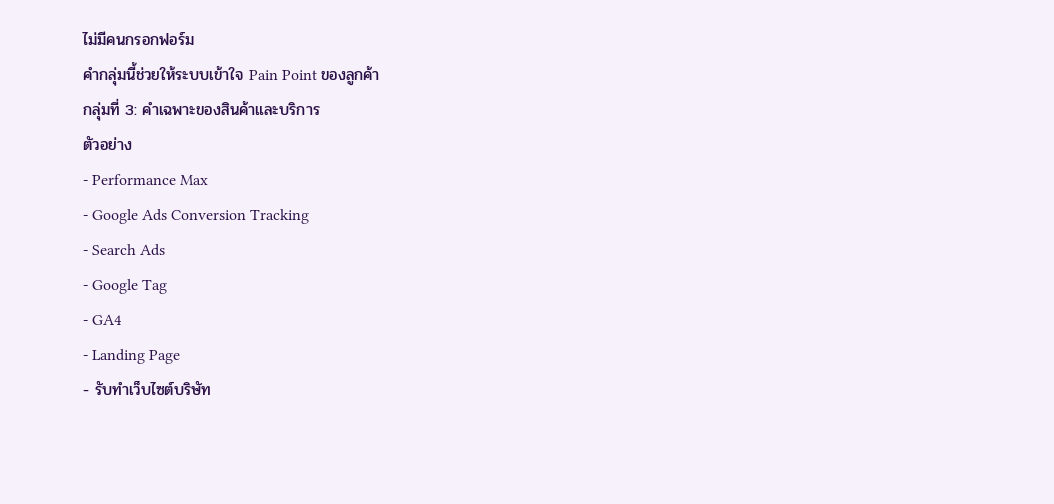ไม่มีคนกรอกฟอร์ม
คำกลุ่มนี้ช่วยให้ระบบเข้าใจ Pain Point ของลูกค้า
กลุ่มที่ 3: คำเฉพาะของสินค้าและบริการ
ตัวอย่าง
- Performance Max
- Google Ads Conversion Tracking
- Search Ads
- Google Tag
- GA4
- Landing Page
- รับทำเว็บไซต์บริษัท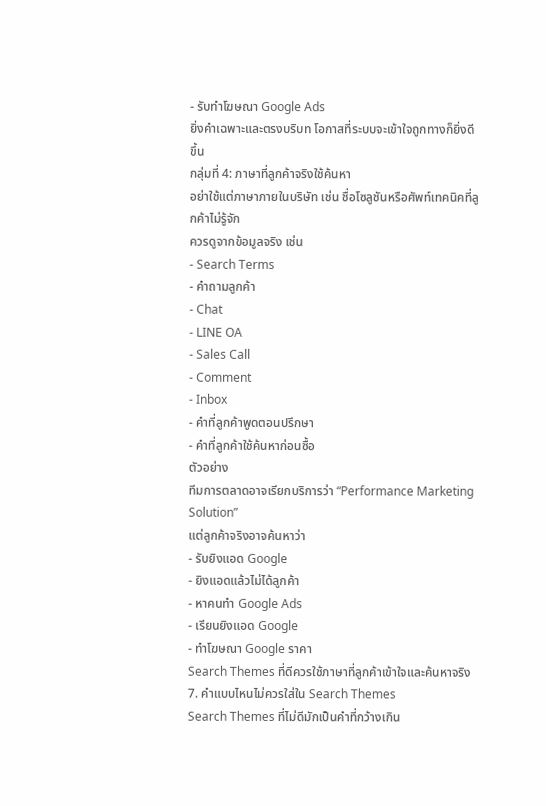- รับทำโฆษณา Google Ads
ยิ่งคำเฉพาะและตรงบริบท โอกาสที่ระบบจะเข้าใจถูกทางก็ยิ่งดีขึ้น
กลุ่มที่ 4: ภาษาที่ลูกค้าจริงใช้ค้นหา
อย่าใช้แต่ภาษาภายในบริษัท เช่น ชื่อโซลูชันหรือศัพท์เทคนิคที่ลูกค้าไม่รู้จัก
ควรดูจากข้อมูลจริง เช่น
- Search Terms
- คำถามลูกค้า
- Chat
- LINE OA
- Sales Call
- Comment
- Inbox
- คำที่ลูกค้าพูดตอนปรึกษา
- คำที่ลูกค้าใช้ค้นหาก่อนซื้อ
ตัวอย่าง
ทีมการตลาดอาจเรียกบริการว่า “Performance Marketing Solution”
แต่ลูกค้าจริงอาจค้นหาว่า
- รับยิงแอด Google
- ยิงแอดแล้วไม่ได้ลูกค้า
- หาคนทำ Google Ads
- เรียนยิงแอด Google
- ทำโฆษณา Google ราคา
Search Themes ที่ดีควรใช้ภาษาที่ลูกค้าเข้าใจและค้นหาจริง
7. คำแบบไหนไม่ควรใส่ใน Search Themes
Search Themes ที่ไม่ดีมักเป็นคำที่กว้างเกิน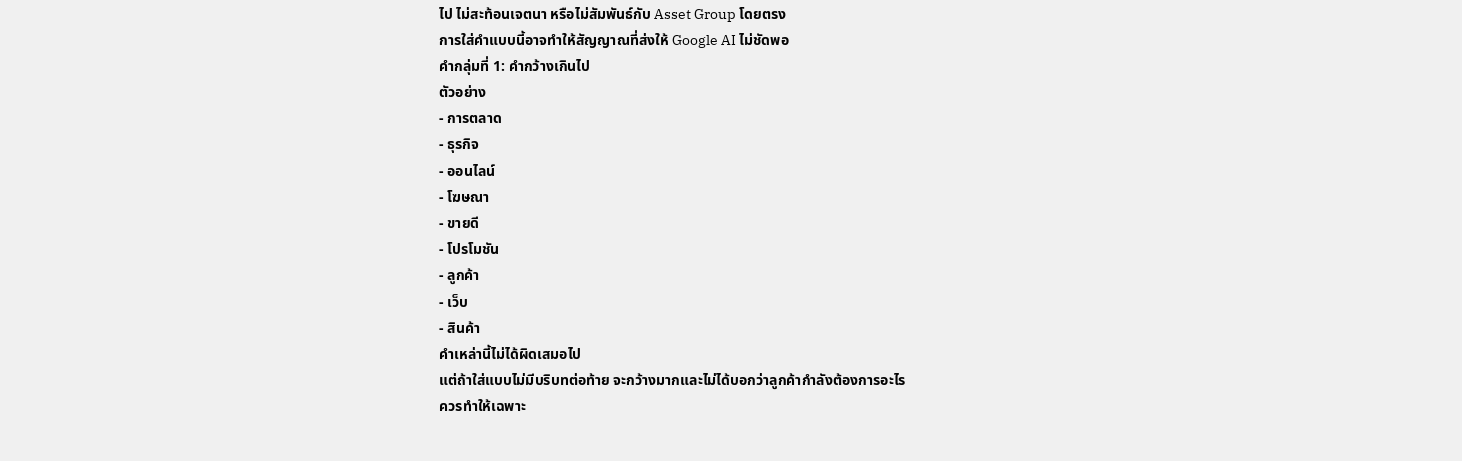ไป ไม่สะท้อนเจตนา หรือไม่สัมพันธ์กับ Asset Group โดยตรง
การใส่คำแบบนี้อาจทำให้สัญญาณที่ส่งให้ Google AI ไม่ชัดพอ
คำกลุ่มที่ 1: คำกว้างเกินไป
ตัวอย่าง
- การตลาด
- ธุรกิจ
- ออนไลน์
- โฆษณา
- ขายดี
- โปรโมชัน
- ลูกค้า
- เว็บ
- สินค้า
คำเหล่านี้ไม่ได้ผิดเสมอไป
แต่ถ้าใส่แบบไม่มีบริบทต่อท้าย จะกว้างมากและไม่ได้บอกว่าลูกค้ากำลังต้องการอะไร
ควรทำให้เฉพาะ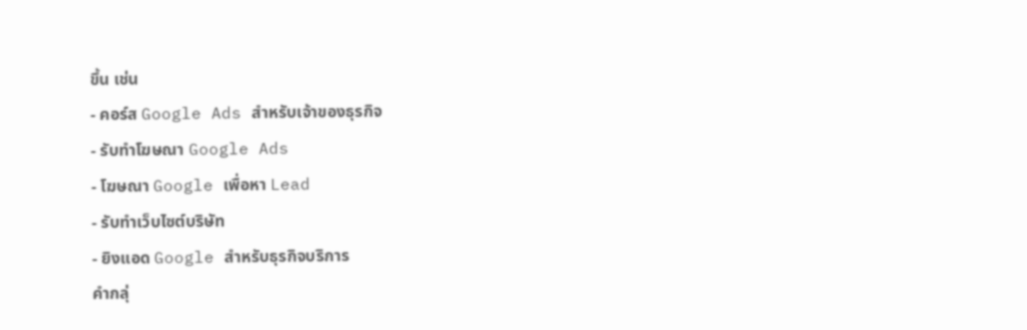ขึ้น เช่น
- คอร์ส Google Ads สำหรับเจ้าของธุรกิจ
- รับทำโฆษณา Google Ads
- โฆษณา Google เพื่อหา Lead
- รับทำเว็บไซต์บริษัท
- ยิงแอด Google สำหรับธุรกิจบริการ
คำกลุ่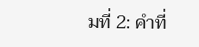มที่ 2: คำที่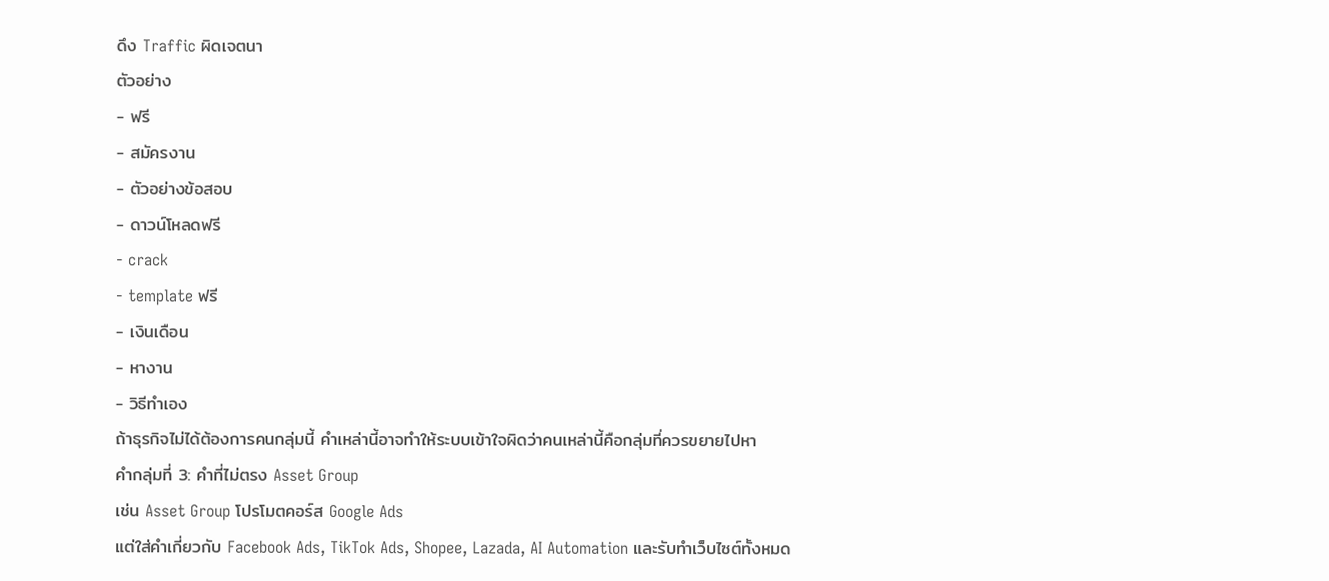ดึง Traffic ผิดเจตนา
ตัวอย่าง
- ฟรี
- สมัครงาน
- ตัวอย่างข้อสอบ
- ดาวน์โหลดฟรี
- crack
- template ฟรี
- เงินเดือน
- หางาน
- วิธีทำเอง
ถ้าธุรกิจไม่ได้ต้องการคนกลุ่มนี้ คำเหล่านี้อาจทำให้ระบบเข้าใจผิดว่าคนเหล่านี้คือกลุ่มที่ควรขยายไปหา
คำกลุ่มที่ 3: คำที่ไม่ตรง Asset Group
เช่น Asset Group โปรโมตคอร์ส Google Ads
แต่ใส่คำเกี่ยวกับ Facebook Ads, TikTok Ads, Shopee, Lazada, AI Automation และรับทำเว็บไซต์ทั้งหมด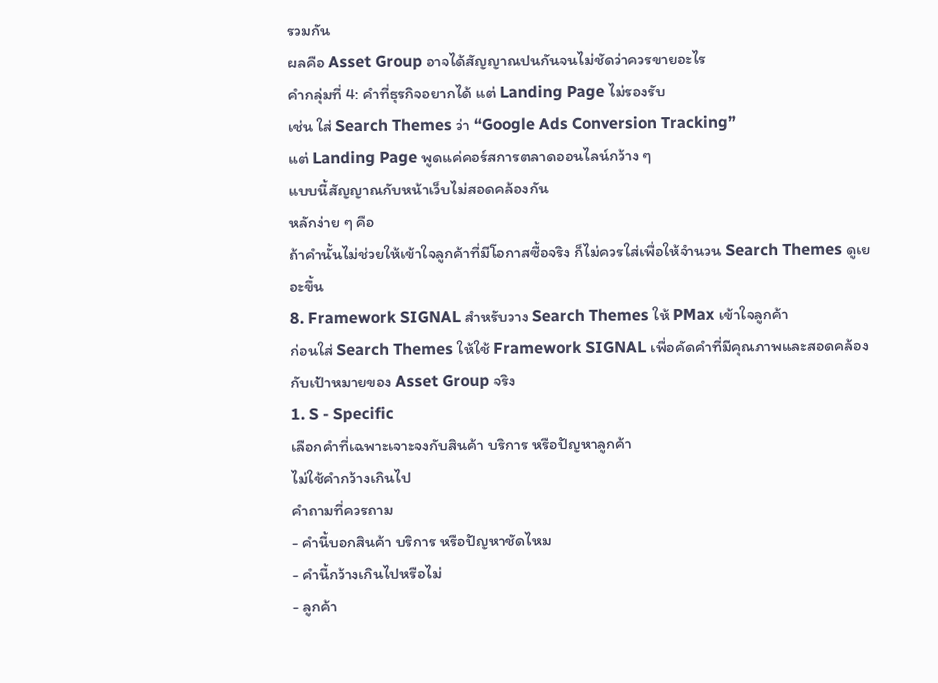รวมกัน
ผลคือ Asset Group อาจได้สัญญาณปนกันจนไม่ชัดว่าควรขายอะไร
คำกลุ่มที่ 4: คำที่ธุรกิจอยากได้ แต่ Landing Page ไม่รองรับ
เช่น ใส่ Search Themes ว่า “Google Ads Conversion Tracking”
แต่ Landing Page พูดแค่คอร์สการตลาดออนไลน์กว้าง ๆ
แบบนี้สัญญาณกับหน้าเว็บไม่สอดคล้องกัน
หลักง่าย ๆ คือ
ถ้าคำนั้นไม่ช่วยให้เข้าใจลูกค้าที่มีโอกาสซื้อจริง ก็ไม่ควรใส่เพื่อให้จำนวน Search Themes ดูเยอะขึ้น
8. Framework SIGNAL สำหรับวาง Search Themes ให้ PMax เข้าใจลูกค้า
ก่อนใส่ Search Themes ให้ใช้ Framework SIGNAL เพื่อคัดคำที่มีคุณภาพและสอดคล้องกับเป้าหมายของ Asset Group จริง
1. S - Specific
เลือกคำที่เฉพาะเจาะจงกับสินค้า บริการ หรือปัญหาลูกค้า
ไม่ใช้คำกว้างเกินไป
คำถามที่ควรถาม
- คำนี้บอกสินค้า บริการ หรือปัญหาชัดไหม
- คำนี้กว้างเกินไปหรือไม่
- ลูกค้า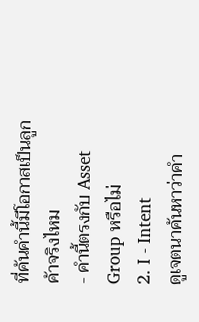ที่ค้นคำนี้มีโอกาสเป็นลูกค้าจริงไหม
- คำนี้ตรงกับ Asset Group หรือไม่
2. I - Intent
ดูเจตนาค้นหาว่าคำ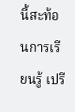นี้สะท้อนการเรียนรู้ เปรี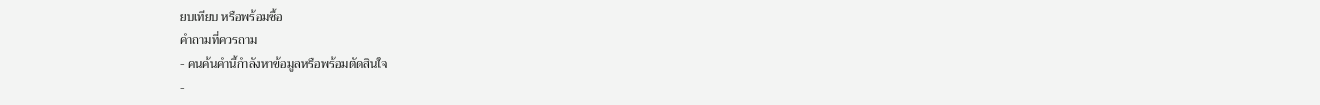ยบเทียบ หรือพร้อมซื้อ
คำถามที่ควรถาม
- คนค้นคำนี้กำลังหาข้อมูลหรือพร้อมตัดสินใจ
-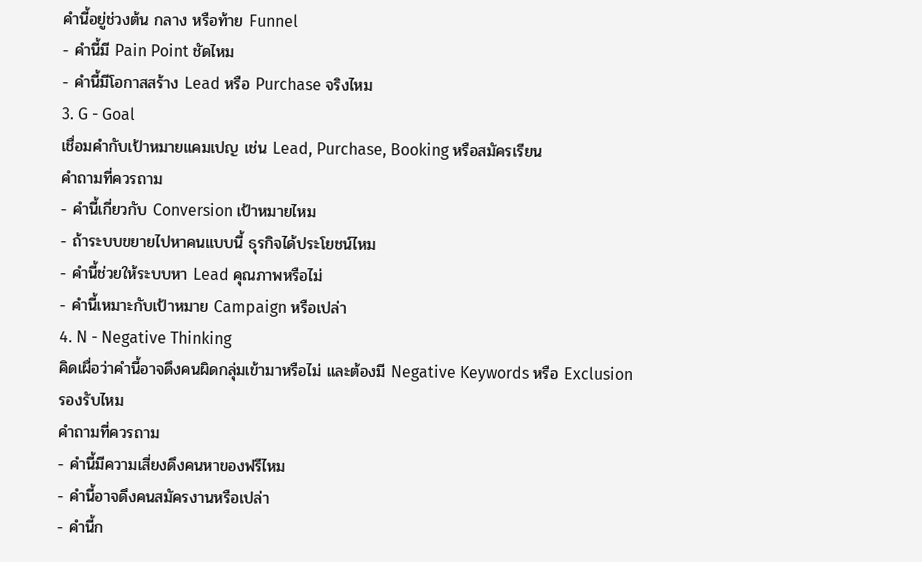คำนี้อยู่ช่วงต้น กลาง หรือท้าย Funnel
- คำนี้มี Pain Point ชัดไหม
- คำนี้มีโอกาสสร้าง Lead หรือ Purchase จริงไหม
3. G - Goal
เชื่อมคำกับเป้าหมายแคมเปญ เช่น Lead, Purchase, Booking หรือสมัครเรียน
คำถามที่ควรถาม
- คำนี้เกี่ยวกับ Conversion เป้าหมายไหม
- ถ้าระบบขยายไปหาคนแบบนี้ ธุรกิจได้ประโยชน์ไหม
- คำนี้ช่วยให้ระบบหา Lead คุณภาพหรือไม่
- คำนี้เหมาะกับเป้าหมาย Campaign หรือเปล่า
4. N - Negative Thinking
คิดเผื่อว่าคำนี้อาจดึงคนผิดกลุ่มเข้ามาหรือไม่ และต้องมี Negative Keywords หรือ Exclusion รองรับไหม
คำถามที่ควรถาม
- คำนี้มีความเสี่ยงดึงคนหาของฟรีไหม
- คำนี้อาจดึงคนสมัครงานหรือเปล่า
- คำนี้ก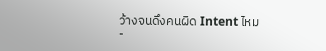ว้างจนดึงคนผิด Intent ไหม
-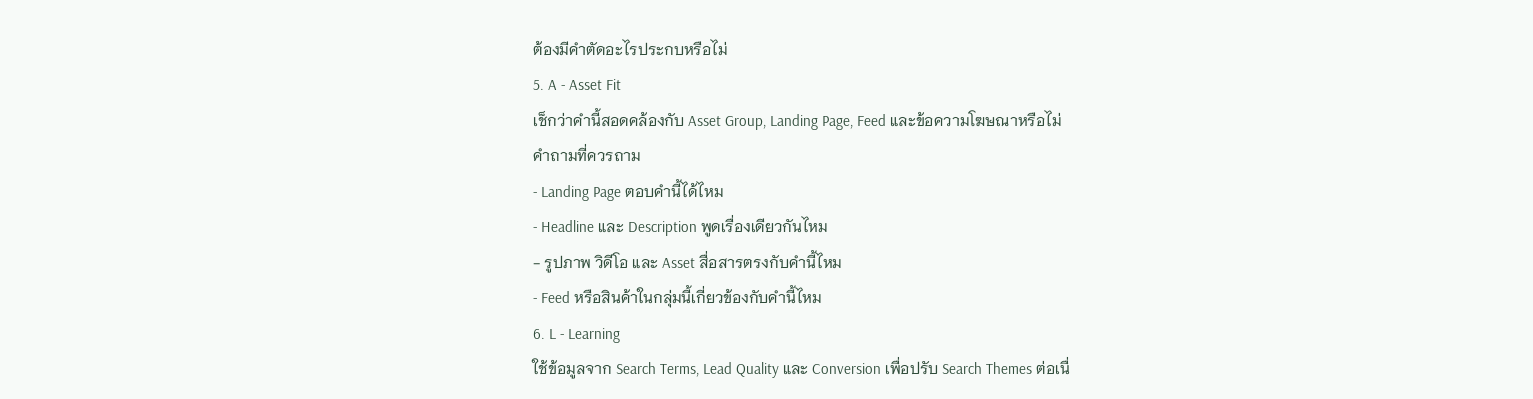ต้องมีคำตัดอะไรประกบหรือไม่
5. A - Asset Fit
เช็กว่าคำนี้สอดคล้องกับ Asset Group, Landing Page, Feed และข้อความโฆษณาหรือไม่
คำถามที่ควรถาม
- Landing Page ตอบคำนี้ได้ไหม
- Headline และ Description พูดเรื่องเดียวกันไหม
- รูปภาพ วิดีโอ และ Asset สื่อสารตรงกับคำนี้ไหม
- Feed หรือสินค้าในกลุ่มนี้เกี่ยวข้องกับคำนี้ไหม
6. L - Learning
ใช้ข้อมูลจาก Search Terms, Lead Quality และ Conversion เพื่อปรับ Search Themes ต่อเนื่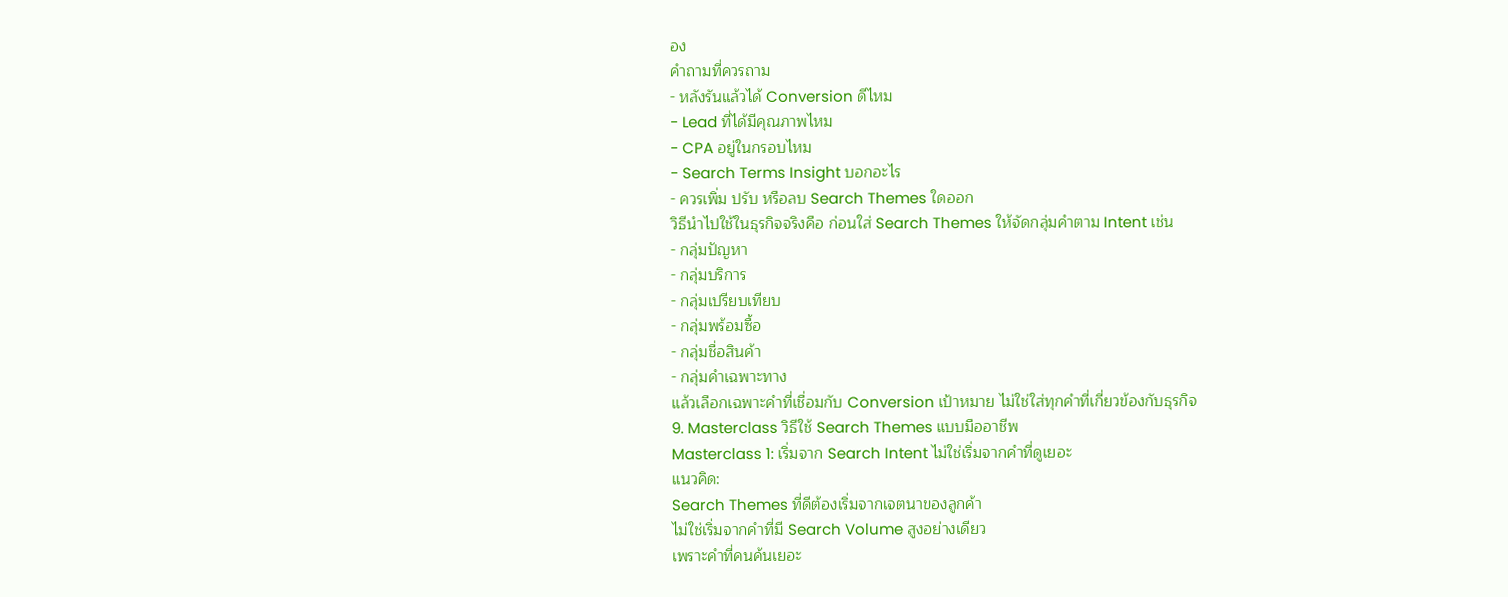อง
คำถามที่ควรถาม
- หลังรันแล้วได้ Conversion ดีไหม
- Lead ที่ได้มีคุณภาพไหม
- CPA อยู่ในกรอบไหม
- Search Terms Insight บอกอะไร
- ควรเพิ่ม ปรับ หรือลบ Search Themes ใดออก
วิธีนำไปใช้ในธุรกิจจริงคือ ก่อนใส่ Search Themes ให้จัดกลุ่มคำตาม Intent เช่น
- กลุ่มปัญหา
- กลุ่มบริการ
- กลุ่มเปรียบเทียบ
- กลุ่มพร้อมซื้อ
- กลุ่มชื่อสินค้า
- กลุ่มคำเฉพาะทาง
แล้วเลือกเฉพาะคำที่เชื่อมกับ Conversion เป้าหมาย ไม่ใช่ใส่ทุกคำที่เกี่ยวข้องกับธุรกิจ
9. Masterclass วิธีใช้ Search Themes แบบมืออาชีพ
Masterclass 1: เริ่มจาก Search Intent ไม่ใช่เริ่มจากคำที่ดูเยอะ
แนวคิด:
Search Themes ที่ดีต้องเริ่มจากเจตนาของลูกค้า
ไม่ใช่เริ่มจากคำที่มี Search Volume สูงอย่างเดียว
เพราะคำที่คนค้นเยอะ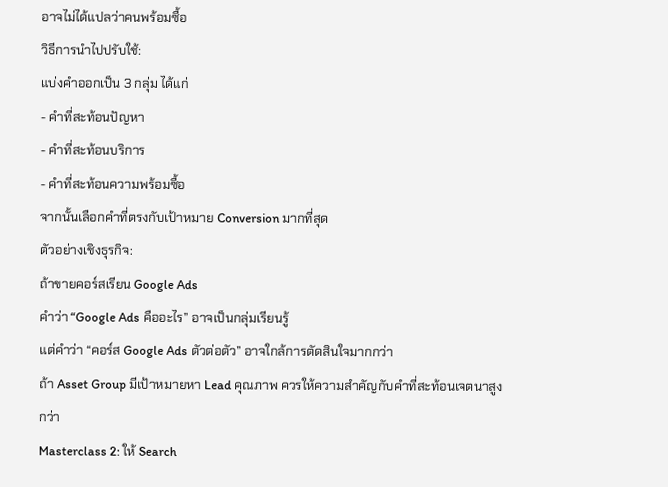อาจไม่ได้แปลว่าคนพร้อมซื้อ
วิธีการนำไปปรับใช้:
แบ่งคำออกเป็น 3 กลุ่ม ได้แก่
- คำที่สะท้อนปัญหา
- คำที่สะท้อนบริการ
- คำที่สะท้อนความพร้อมซื้อ
จากนั้นเลือกคำที่ตรงกับเป้าหมาย Conversion มากที่สุด
ตัวอย่างเชิงธุรกิจ:
ถ้าขายคอร์สเรียน Google Ads
คำว่า “Google Ads คืออะไร” อาจเป็นกลุ่มเรียนรู้
แต่คำว่า “คอร์ส Google Ads ตัวต่อตัว” อาจใกล้การตัดสินใจมากกว่า
ถ้า Asset Group มีเป้าหมายหา Lead คุณภาพ ควรให้ความสำคัญกับคำที่สะท้อนเจตนาสูงกว่า
Masterclass 2: ให้ Search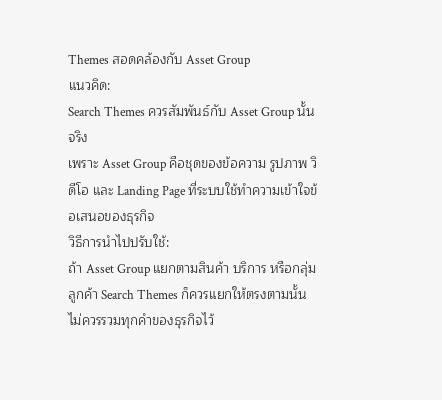Themes สอดคล้องกับ Asset Group
แนวคิด:
Search Themes ควรสัมพันธ์กับ Asset Group นั้นจริง
เพราะ Asset Group คือชุดของข้อความ รูปภาพ วิดีโอ และ Landing Page ที่ระบบใช้ทำความเข้าใจข้อเสนอของธุรกิจ
วิธีการนำไปปรับใช้:
ถ้า Asset Group แยกตามสินค้า บริการ หรือกลุ่มลูกค้า Search Themes ก็ควรแยกให้ตรงตามนั้น
ไม่ควรรวมทุกคำของธุรกิจไว้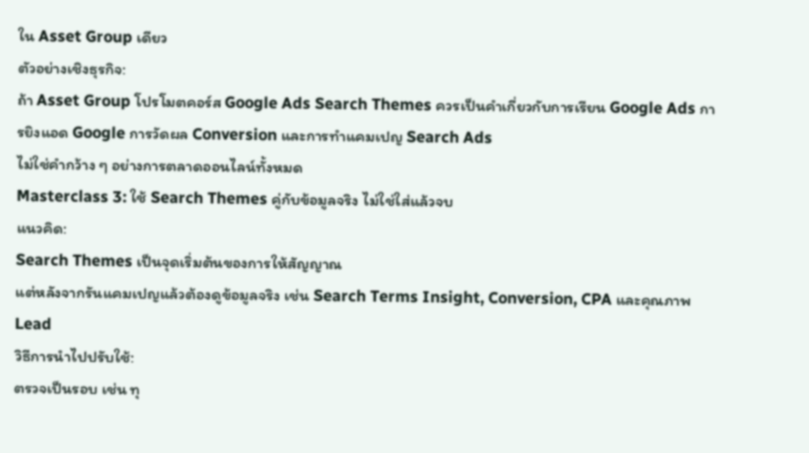ใน Asset Group เดียว
ตัวอย่างเชิงธุรกิจ:
ถ้า Asset Group โปรโมตคอร์ส Google Ads Search Themes ควรเป็นคำเกี่ยวกับการเรียน Google Ads การยิงแอด Google การวัดผล Conversion และการทำแคมเปญ Search Ads
ไม่ใช่คำกว้าง ๆ อย่างการตลาดออนไลน์ทั้งหมด
Masterclass 3: ใช้ Search Themes คู่กับข้อมูลจริง ไม่ใช่ใส่แล้วจบ
แนวคิด:
Search Themes เป็นจุดเริ่มต้นของการให้สัญญาณ
แต่หลังจากรันแคมเปญแล้วต้องดูข้อมูลจริง เช่น Search Terms Insight, Conversion, CPA และคุณภาพ Lead
วิธีการนำไปปรับใช้:
ตรวจเป็นรอบ เช่น ทุ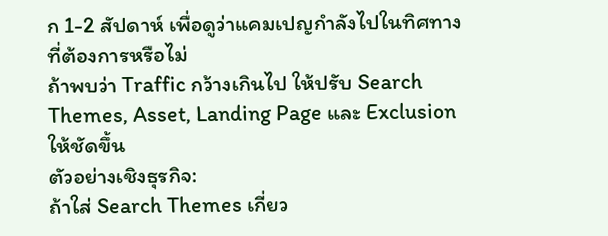ก 1-2 สัปดาห์ เพื่อดูว่าแคมเปญกำลังไปในทิศทางที่ต้องการหรือไม่
ถ้าพบว่า Traffic กว้างเกินไป ให้ปรับ Search Themes, Asset, Landing Page และ Exclusion ให้ชัดขึ้น
ตัวอย่างเชิงธุรกิจ:
ถ้าใส่ Search Themes เกี่ยว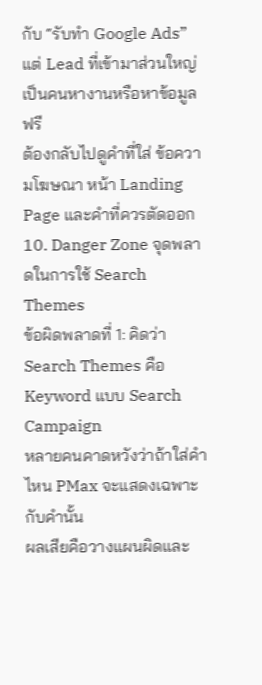กับ “รับทำ Google Ads”
แต่ Lead ที่เข้ามาส่วนใหญ่เป็นคนหางานหรือหาข้อมูลฟรี
ต้องกลับไปดูคำที่ใส่ ข้อความโฆษณา หน้า Landing Page และคำที่ควรตัดออก
10. Danger Zone จุดพลาดในการใช้ Search Themes
ข้อผิดพลาดที่ 1: คิดว่า Search Themes คือ Keyword แบบ Search Campaign
หลายคนคาดหวังว่าถ้าใส่คำไหน PMax จะแสดงเฉพาะกับคำนั้น
ผลเสียคือวางแผนผิดและ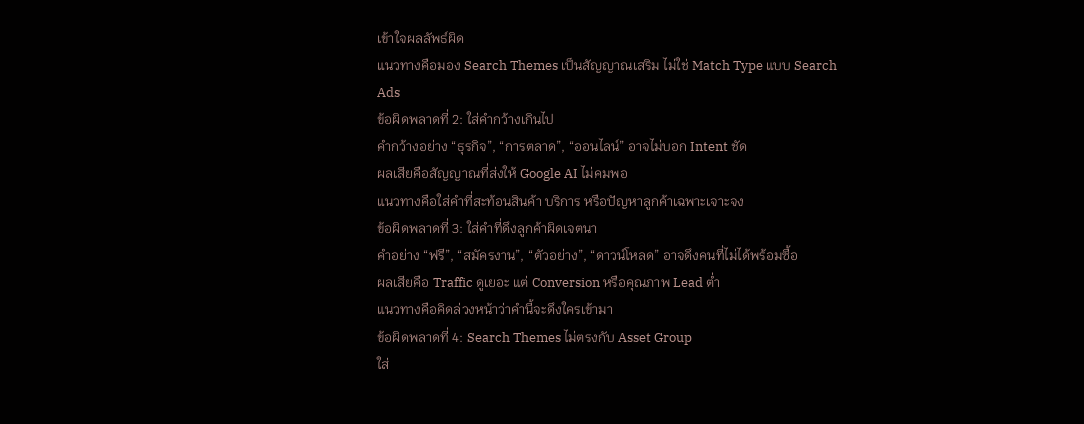เข้าใจผลลัพธ์ผิด
แนวทางคือมอง Search Themes เป็นสัญญาณเสริม ไม่ใช่ Match Type แบบ Search Ads
ข้อผิดพลาดที่ 2: ใส่คำกว้างเกินไป
คำกว้างอย่าง “ธุรกิจ”, “การตลาด”, “ออนไลน์” อาจไม่บอก Intent ชัด
ผลเสียคือสัญญาณที่ส่งให้ Google AI ไม่คมพอ
แนวทางคือใส่คำที่สะท้อนสินค้า บริการ หรือปัญหาลูกค้าเฉพาะเจาะจง
ข้อผิดพลาดที่ 3: ใส่คำที่ดึงลูกค้าผิดเจตนา
คำอย่าง “ฟรี”, “สมัครงาน”, “ตัวอย่าง”, “ดาวน์โหลด” อาจดึงคนที่ไม่ได้พร้อมซื้อ
ผลเสียคือ Traffic ดูเยอะ แต่ Conversion หรือคุณภาพ Lead ต่ำ
แนวทางคือคิดล่วงหน้าว่าคำนี้จะดึงใครเข้ามา
ข้อผิดพลาดที่ 4: Search Themes ไม่ตรงกับ Asset Group
ใส่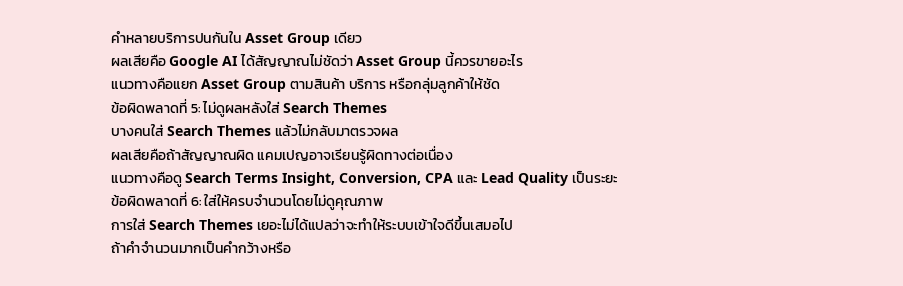คำหลายบริการปนกันใน Asset Group เดียว
ผลเสียคือ Google AI ได้สัญญาณไม่ชัดว่า Asset Group นี้ควรขายอะไร
แนวทางคือแยก Asset Group ตามสินค้า บริการ หรือกลุ่มลูกค้าให้ชัด
ข้อผิดพลาดที่ 5: ไม่ดูผลหลังใส่ Search Themes
บางคนใส่ Search Themes แล้วไม่กลับมาตรวจผล
ผลเสียคือถ้าสัญญาณผิด แคมเปญอาจเรียนรู้ผิดทางต่อเนื่อง
แนวทางคือดู Search Terms Insight, Conversion, CPA และ Lead Quality เป็นระยะ
ข้อผิดพลาดที่ 6: ใส่ให้ครบจำนวนโดยไม่ดูคุณภาพ
การใส่ Search Themes เยอะไม่ได้แปลว่าจะทำให้ระบบเข้าใจดีขึ้นเสมอไป
ถ้าคำจำนวนมากเป็นคำกว้างหรือ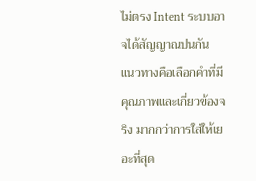ไม่ตรง Intent ระบบอาจได้สัญญาณปนกัน
แนวทางคือเลือกคำที่มีคุณภาพและเกี่ยวข้องจริง มากกว่าการใส่ให้เยอะที่สุด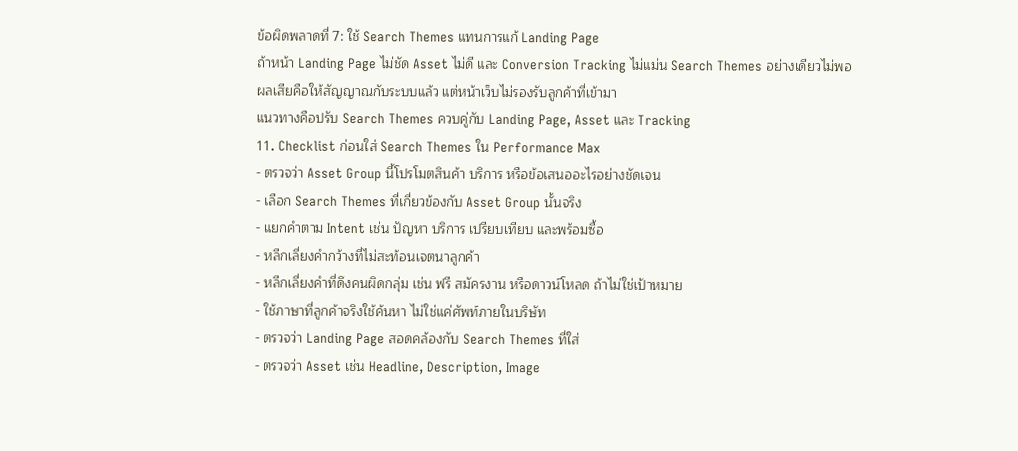ข้อผิดพลาดที่ 7: ใช้ Search Themes แทนการแก้ Landing Page
ถ้าหน้า Landing Page ไม่ชัด Asset ไม่ดี และ Conversion Tracking ไม่แม่น Search Themes อย่างเดียวไม่พอ
ผลเสียคือให้สัญญาณกับระบบแล้ว แต่หน้าเว็บไม่รองรับลูกค้าที่เข้ามา
แนวทางคือปรับ Search Themes ควบคู่กับ Landing Page, Asset และ Tracking
11. Checklist ก่อนใส่ Search Themes ใน Performance Max
- ตรวจว่า Asset Group นี้โปรโมตสินค้า บริการ หรือข้อเสนออะไรอย่างชัดเจน
- เลือก Search Themes ที่เกี่ยวข้องกับ Asset Group นั้นจริง
- แยกคำตาม Intent เช่น ปัญหา บริการ เปรียบเทียบ และพร้อมซื้อ
- หลีกเลี่ยงคำกว้างที่ไม่สะท้อนเจตนาลูกค้า
- หลีกเลี่ยงคำที่ดึงคนผิดกลุ่ม เช่น ฟรี สมัครงาน หรือดาวน์โหลด ถ้าไม่ใช่เป้าหมาย
- ใช้ภาษาที่ลูกค้าจริงใช้ค้นหา ไม่ใช่แค่ศัพท์ภายในบริษัท
- ตรวจว่า Landing Page สอดคล้องกับ Search Themes ที่ใส่
- ตรวจว่า Asset เช่น Headline, Description, Image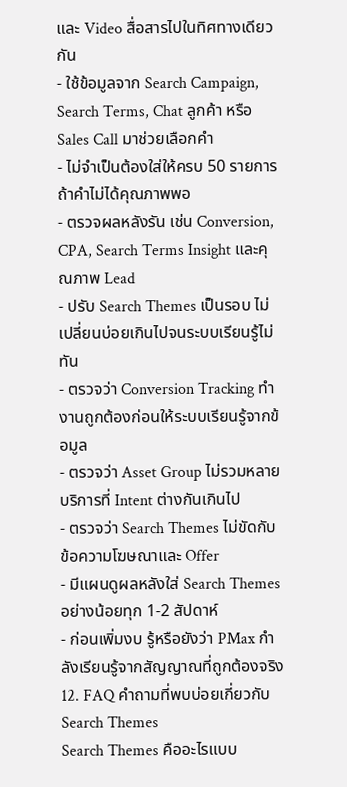และ Video สื่อสารไปในทิศทางเดียวกัน
- ใช้ข้อมูลจาก Search Campaign, Search Terms, Chat ลูกค้า หรือ Sales Call มาช่วยเลือกคำ
- ไม่จำเป็นต้องใส่ให้ครบ 50 รายการ ถ้าคำไม่ได้คุณภาพพอ
- ตรวจผลหลังรัน เช่น Conversion, CPA, Search Terms Insight และคุณภาพ Lead
- ปรับ Search Themes เป็นรอบ ไม่เปลี่ยนบ่อยเกินไปจนระบบเรียนรู้ไม่ทัน
- ตรวจว่า Conversion Tracking ทำงานถูกต้องก่อนให้ระบบเรียนรู้จากข้อมูล
- ตรวจว่า Asset Group ไม่รวมหลายบริการที่ Intent ต่างกันเกินไป
- ตรวจว่า Search Themes ไม่ขัดกับข้อความโฆษณาและ Offer
- มีแผนดูผลหลังใส่ Search Themes อย่างน้อยทุก 1-2 สัปดาห์
- ก่อนเพิ่มงบ รู้หรือยังว่า PMax กำลังเรียนรู้จากสัญญาณที่ถูกต้องจริง
12. FAQ คำถามที่พบบ่อยเกี่ยวกับ Search Themes
Search Themes คืออะไรแบบ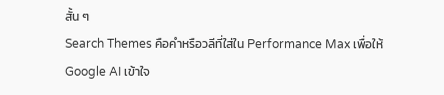สั้น ๆ
Search Themes คือคำหรือวลีที่ใส่ใน Performance Max เพื่อให้ Google AI เข้าใจ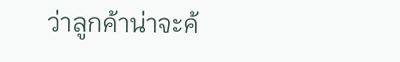ว่าลูกค้าน่าจะค้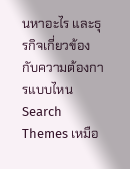นหาอะไร และธุรกิจเกี่ยวข้องกับความต้องการแบบไหน
Search Themes เหมือ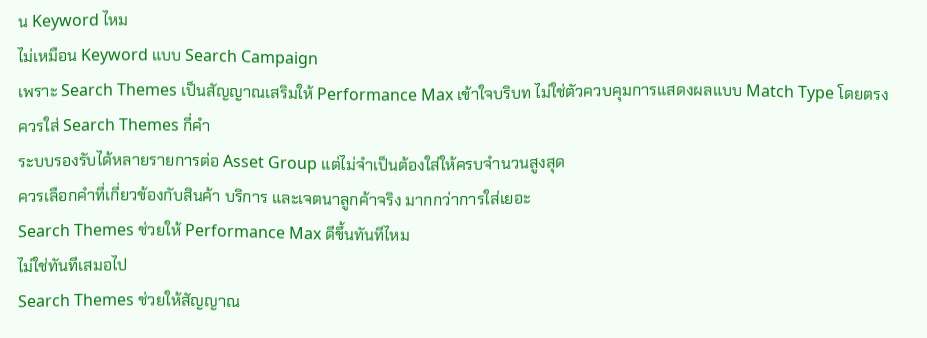น Keyword ไหม
ไม่เหมือน Keyword แบบ Search Campaign
เพราะ Search Themes เป็นสัญญาณเสริมให้ Performance Max เข้าใจบริบท ไม่ใช่ตัวควบคุมการแสดงผลแบบ Match Type โดยตรง
ควรใส่ Search Themes กี่คำ
ระบบรองรับได้หลายรายการต่อ Asset Group แต่ไม่จำเป็นต้องใส่ให้ครบจำนวนสูงสุด
ควรเลือกคำที่เกี่ยวข้องกับสินค้า บริการ และเจตนาลูกค้าจริง มากกว่าการใส่เยอะ
Search Themes ช่วยให้ Performance Max ดีขึ้นทันทีไหม
ไม่ใช่ทันทีเสมอไป
Search Themes ช่วยให้สัญญาณ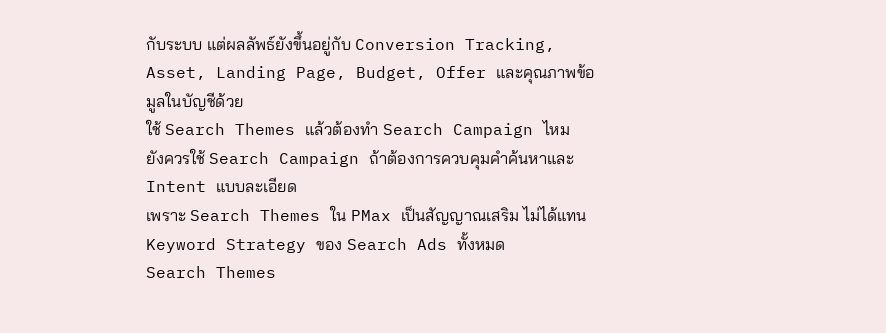กับระบบ แต่ผลลัพธ์ยังขึ้นอยู่กับ Conversion Tracking, Asset, Landing Page, Budget, Offer และคุณภาพข้อมูลในบัญชีด้วย
ใช้ Search Themes แล้วต้องทำ Search Campaign ไหม
ยังควรใช้ Search Campaign ถ้าต้องการควบคุมคำค้นหาและ Intent แบบละเอียด
เพราะ Search Themes ใน PMax เป็นสัญญาณเสริม ไม่ได้แทน Keyword Strategy ของ Search Ads ทั้งหมด
Search Themes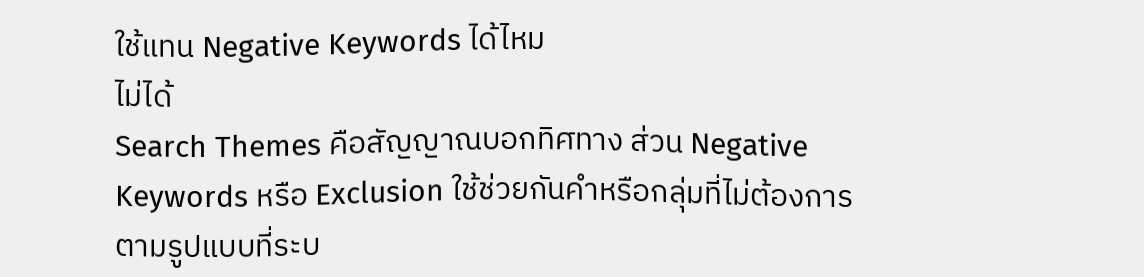ใช้แทน Negative Keywords ได้ไหม
ไม่ได้
Search Themes คือสัญญาณบอกทิศทาง ส่วน Negative Keywords หรือ Exclusion ใช้ช่วยกันคำหรือกลุ่มที่ไม่ต้องการตามรูปแบบที่ระบ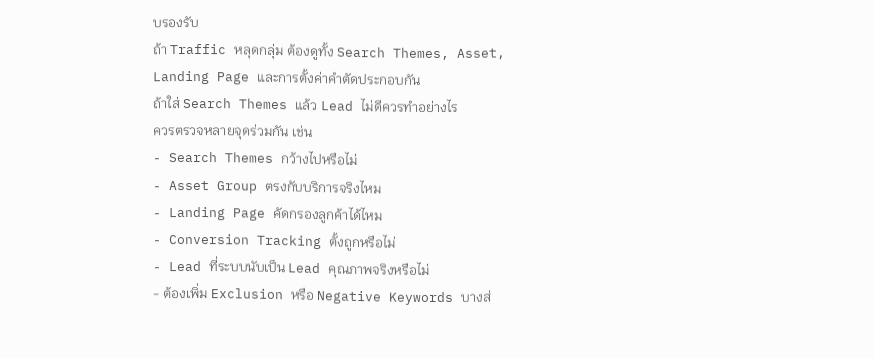บรองรับ
ถ้า Traffic หลุดกลุ่ม ต้องดูทั้ง Search Themes, Asset, Landing Page และการตั้งค่าคำตัดประกอบกัน
ถ้าใส่ Search Themes แล้ว Lead ไม่ดีควรทำอย่างไร
ควรตรวจหลายจุดร่วมกัน เช่น
- Search Themes กว้างไปหรือไม่
- Asset Group ตรงกับบริการจริงไหม
- Landing Page คัดกรองลูกค้าได้ไหม
- Conversion Tracking ตั้งถูกหรือไม่
- Lead ที่ระบบนับเป็น Lead คุณภาพจริงหรือไม่
- ต้องเพิ่ม Exclusion หรือ Negative Keywords บางส่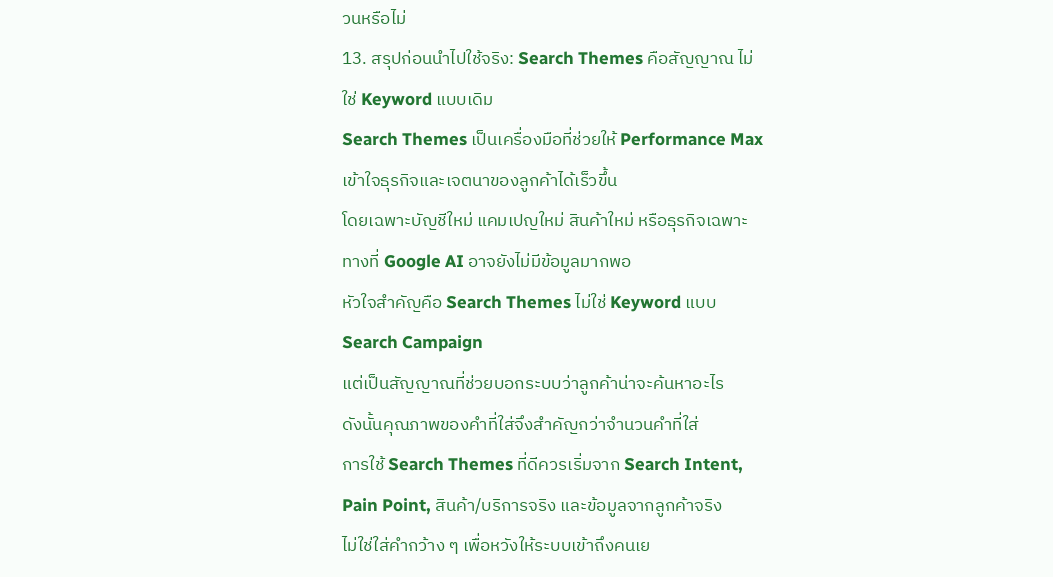วนหรือไม่
13. สรุปก่อนนำไปใช้จริง: Search Themes คือสัญญาณ ไม่ใช่ Keyword แบบเดิม
Search Themes เป็นเครื่องมือที่ช่วยให้ Performance Max เข้าใจธุรกิจและเจตนาของลูกค้าได้เร็วขึ้น
โดยเฉพาะบัญชีใหม่ แคมเปญใหม่ สินค้าใหม่ หรือธุรกิจเฉพาะทางที่ Google AI อาจยังไม่มีข้อมูลมากพอ
หัวใจสำคัญคือ Search Themes ไม่ใช่ Keyword แบบ Search Campaign
แต่เป็นสัญญาณที่ช่วยบอกระบบว่าลูกค้าน่าจะค้นหาอะไร
ดังนั้นคุณภาพของคำที่ใส่จึงสำคัญกว่าจำนวนคำที่ใส่
การใช้ Search Themes ที่ดีควรเริ่มจาก Search Intent, Pain Point, สินค้า/บริการจริง และข้อมูลจากลูกค้าจริง
ไม่ใช่ใส่คำกว้าง ๆ เพื่อหวังให้ระบบเข้าถึงคนเย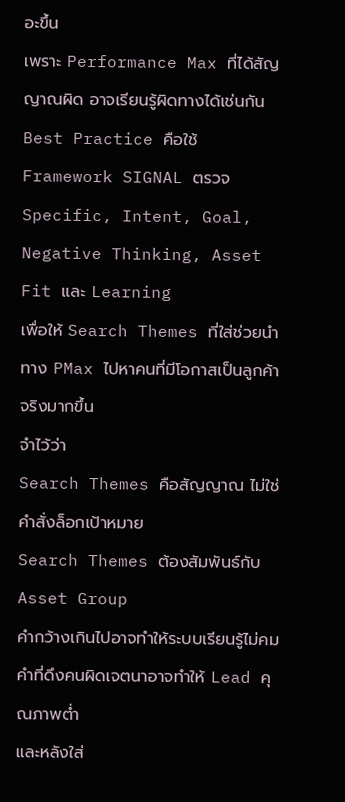อะขึ้น
เพราะ Performance Max ที่ได้สัญญาณผิด อาจเรียนรู้ผิดทางได้เช่นกัน
Best Practice คือใช้ Framework SIGNAL ตรวจ Specific, Intent, Goal, Negative Thinking, Asset Fit และ Learning
เพื่อให้ Search Themes ที่ใส่ช่วยนำทาง PMax ไปหาคนที่มีโอกาสเป็นลูกค้าจริงมากขึ้น
จำไว้ว่า
Search Themes คือสัญญาณ ไม่ใช่คำสั่งล็อกเป้าหมาย
Search Themes ต้องสัมพันธ์กับ Asset Group
คำกว้างเกินไปอาจทำให้ระบบเรียนรู้ไม่คม
คำที่ดึงคนผิดเจตนาอาจทำให้ Lead คุณภาพต่ำ
และหลังใส่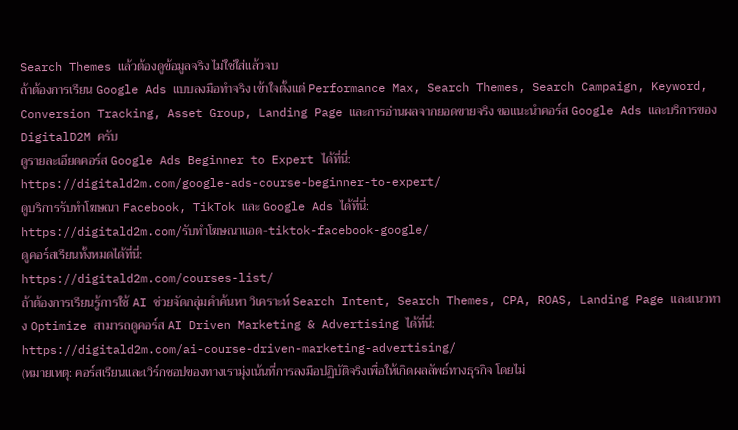Search Themes แล้วต้องดูข้อมูลจริง ไม่ใช่ใส่แล้วจบ
ถ้าต้องการเรียน Google Ads แบบลงมือทำจริง เข้าใจตั้งแต่ Performance Max, Search Themes, Search Campaign, Keyword, Conversion Tracking, Asset Group, Landing Page และการอ่านผลจากยอดขายจริง ขอแนะนำคอร์ส Google Ads และบริการของ DigitalD2M ครับ
ดูรายละเอียดคอร์ส Google Ads Beginner to Expert ได้ที่นี่:
https://digitald2m.com/google-ads-course-beginner-to-expert/
ดูบริการรับทำโฆษณา Facebook, TikTok และ Google Ads ได้ที่นี่:
https://digitald2m.com/รับทำโฆษณาแอด-tiktok-facebook-google/
ดูคอร์สเรียนทั้งหมดได้ที่นี่:
https://digitald2m.com/courses-list/
ถ้าต้องการเรียนรู้การใช้ AI ช่วยจัดกลุ่มคำค้นหา วิเคราะห์ Search Intent, Search Themes, CPA, ROAS, Landing Page และแนวทาง Optimize สามารถดูคอร์ส AI Driven Marketing & Advertising ได้ที่นี่:
https://digitald2m.com/ai-course-driven-marketing-advertising/
(หมายเหตุ: คอร์สเรียนและเวิร์กชอปของทางเรามุ่งเน้นที่การลงมือปฏิบัติจริงเพื่อให้เกิดผลลัพธ์ทางธุรกิจ โดยไม่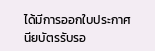ได้มีการออกใบประกาศนียบัตรรับรอ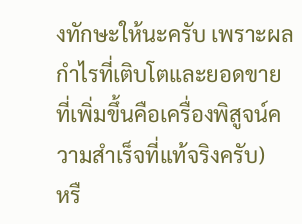งทักษะให้นะครับ เพราะผลกำไรที่เติบโตและยอดขายที่เพิ่มขึ้นคือเครื่องพิสูจน์ความสำเร็จที่แท้จริงครับ)
หรื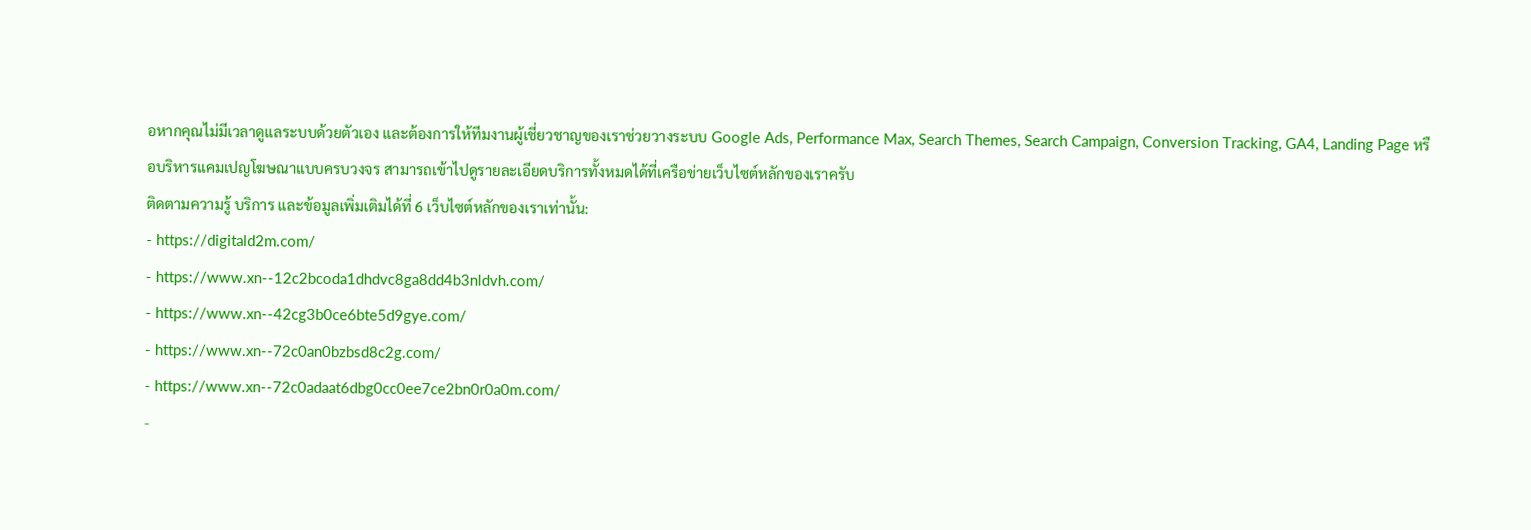อหากคุณไม่มีเวลาดูแลระบบด้วยตัวเอง และต้องการให้ทีมงานผู้เชี่ยวชาญของเราช่วยวางระบบ Google Ads, Performance Max, Search Themes, Search Campaign, Conversion Tracking, GA4, Landing Page หรือบริหารแคมเปญโฆษณาแบบครบวงจร สามารถเข้าไปดูรายละเอียดบริการทั้งหมดได้ที่เครือข่ายเว็บไซต์หลักของเราครับ
ติดตามความรู้ บริการ และข้อมูลเพิ่มเติมได้ที่ 6 เว็บไซต์หลักของเราเท่านั้น:
- https://digitald2m.com/
- https://www.xn--12c2bcoda1dhdvc8ga8dd4b3nldvh.com/
- https://www.xn--42cg3b0ce6bte5d9gye.com/
- https://www.xn--72c0an0bzbsd8c2g.com/
- https://www.xn--72c0adaat6dbg0cc0ee7ce2bn0r0a0m.com/
-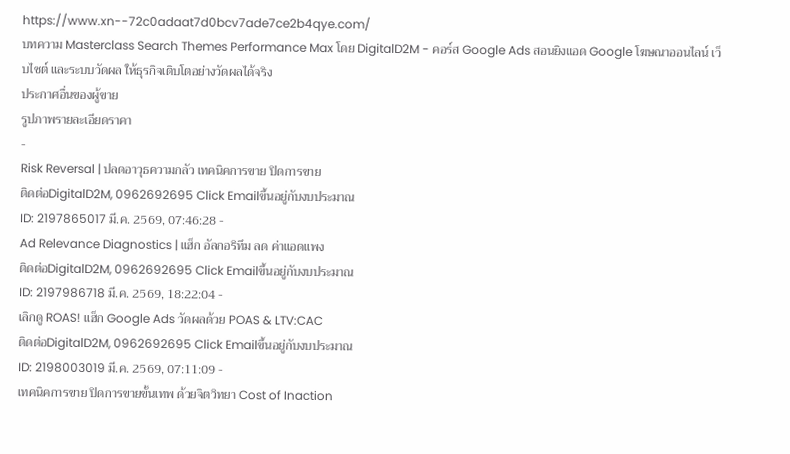https://www.xn--72c0adaat7d0bcv7ade7ce2b4qye.com/
บทความ Masterclass Search Themes Performance Max โดย DigitalD2M - คอร์ส Google Ads สอนยิงแอด Google โฆษณาออนไลน์ เว็บไซต์ และระบบวัดผล ให้ธุรกิจเติบโตอย่างวัดผลได้จริง
ประกาศอื่นของผู้ขาย
รูปภาพรายละเอียดราคา
-
Risk Reversal | ปลดอาวุธความกลัว เทคนิคการขาย ปิดการขาย
ติดต่อDigitalD2M, 0962692695 Click Emailขึ้นอยู่กับงบประมาณ
ID: 2197865017 มี.ค. 2569, 07:46:28 -
Ad Relevance Diagnostics | แฮ็ก อัลกอริทึม ลด ค่าแอดแพง
ติดต่อDigitalD2M, 0962692695 Click Emailขึ้นอยู่กับงบประมาณ
ID: 2197986718 มี.ค. 2569, 18:22:04 -
เลิกดู ROAS! แฮ็ก Google Ads วัดผลด้วย POAS & LTV:CAC
ติดต่อDigitalD2M, 0962692695 Click Emailขึ้นอยู่กับงบประมาณ
ID: 2198003019 มี.ค. 2569, 07:11:09 -
เทคนิคการขาย ปิดการขายขั้นเทพ ด้วยจิตวิทยา Cost of Inaction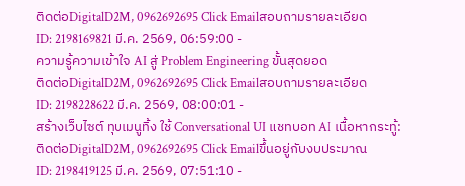ติดต่อDigitalD2M, 0962692695 Click Emailสอบถามรายละเอียด
ID: 2198169821 มี.ค. 2569, 06:59:00 -
ความรู้ความเข้าใจ AI สู่ Problem Engineering ขั้นสุดยอด
ติดต่อDigitalD2M, 0962692695 Click Emailสอบถามรายละเอียด
ID: 2198228622 มี.ค. 2569, 08:00:01 -
สร้างเว็บไซต์ ทุบเมนูทิ้ง ใช้ Conversational UI แชทบอท AI เนื้อหากระทู้:
ติดต่อDigitalD2M, 0962692695 Click Emailขึ้นอยู่กับงบประมาณ
ID: 2198419125 มี.ค. 2569, 07:51:10 -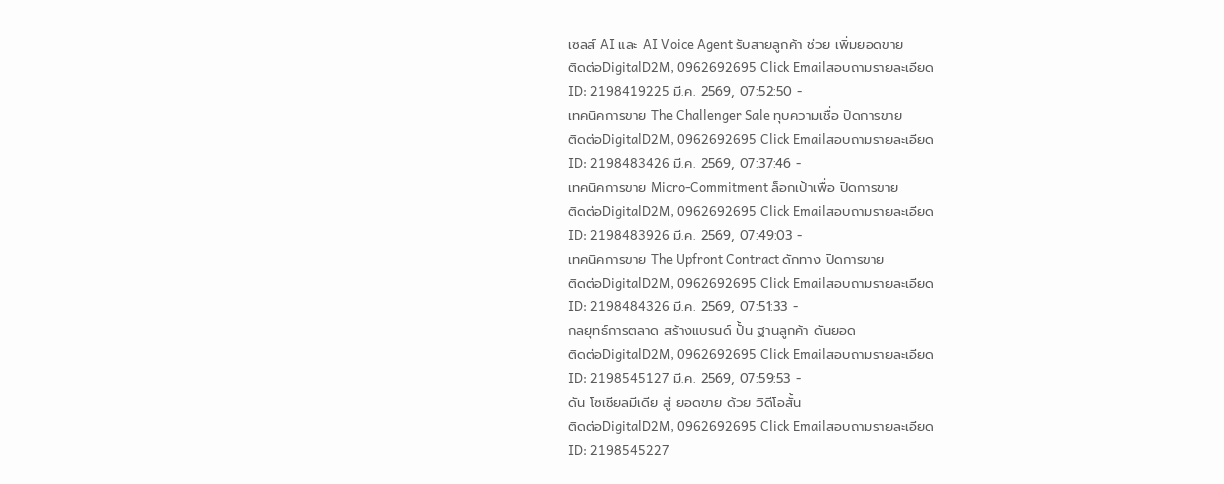เซลส์ AI และ AI Voice Agent รับสายลูกค้า ช่วย เพิ่มยอดขาย
ติดต่อDigitalD2M, 0962692695 Click Emailสอบถามรายละเอียด
ID: 2198419225 มี.ค. 2569, 07:52:50 -
เทคนิคการขาย The Challenger Sale ทุบความเชื่อ ปิดการขาย
ติดต่อDigitalD2M, 0962692695 Click Emailสอบถามรายละเอียด
ID: 2198483426 มี.ค. 2569, 07:37:46 -
เทคนิคการขาย Micro-Commitment ล็อกเป้าเพื่อ ปิดการขาย
ติดต่อDigitalD2M, 0962692695 Click Emailสอบถามรายละเอียด
ID: 2198483926 มี.ค. 2569, 07:49:03 -
เทคนิคการขาย The Upfront Contract ดักทาง ปิดการขาย
ติดต่อDigitalD2M, 0962692695 Click Emailสอบถามรายละเอียด
ID: 2198484326 มี.ค. 2569, 07:51:33 -
กลยุทธ์การตลาด สร้างแบรนด์ ปั้น ฐานลูกค้า ดันยอด
ติดต่อDigitalD2M, 0962692695 Click Emailสอบถามรายละเอียด
ID: 2198545127 มี.ค. 2569, 07:59:53 -
ดัน โซเชียลมีเดีย สู่ ยอดขาย ด้วย วิดีโอสั้น
ติดต่อDigitalD2M, 0962692695 Click Emailสอบถามรายละเอียด
ID: 2198545227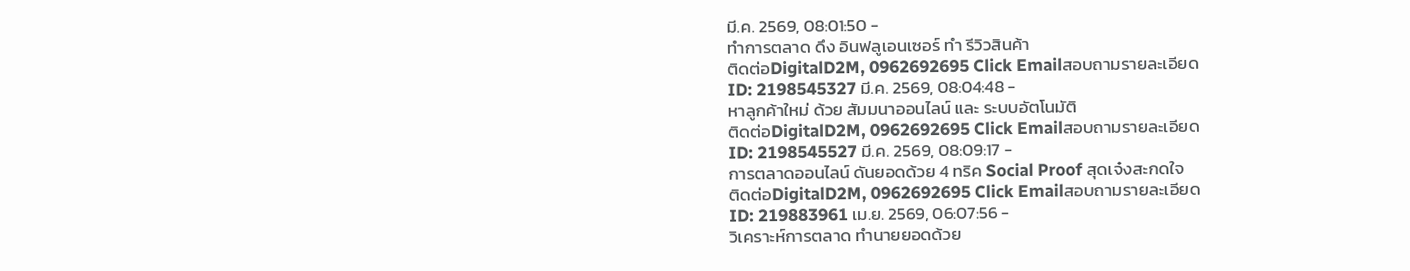มี.ค. 2569, 08:01:50 -
ทำการตลาด ดึง อินฟลูเอนเซอร์ ทำ รีวิวสินค้า
ติดต่อDigitalD2M, 0962692695 Click Emailสอบถามรายละเอียด
ID: 2198545327 มี.ค. 2569, 08:04:48 -
หาลูกค้าใหม่ ด้วย สัมมนาออนไลน์ และ ระบบอัตโนมัติ
ติดต่อDigitalD2M, 0962692695 Click Emailสอบถามรายละเอียด
ID: 2198545527 มี.ค. 2569, 08:09:17 -
การตลาดออนไลน์ ดันยอดด้วย 4 ทริค Social Proof สุดเจ๋งสะกดใจ
ติดต่อDigitalD2M, 0962692695 Click Emailสอบถามรายละเอียด
ID: 219883961 เม.ย. 2569, 06:07:56 -
วิเคราะห์การตลาด ทำนายยอดด้วย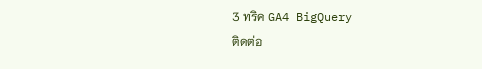3 ทริค GA4 BigQuery
ติดต่อ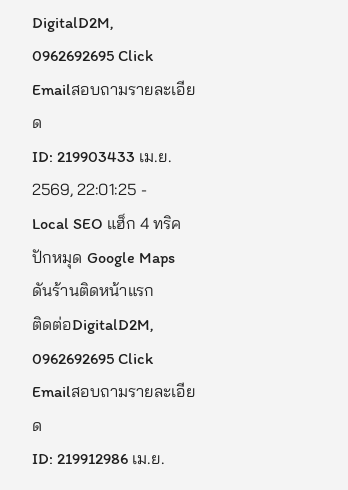DigitalD2M, 0962692695 Click Emailสอบถามรายละเอียด
ID: 219903433 เม.ย. 2569, 22:01:25 -
Local SEO แฮ็ก 4 ทริค ปักหมุด Google Maps ดันร้านติดหน้าแรก
ติดต่อDigitalD2M, 0962692695 Click Emailสอบถามรายละเอียด
ID: 219912986 เม.ย.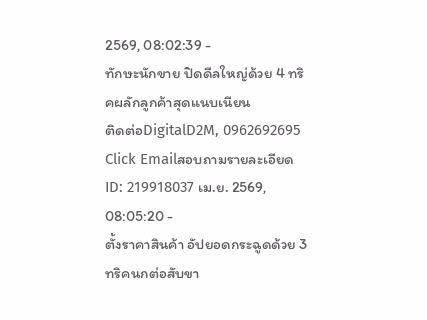2569, 08:02:39 -
ทักษะนักขาย ปิดดีลใหญ่ด้วย 4 ทริคผลักลูกค้าสุดแนบเนียน
ติดต่อDigitalD2M, 0962692695 Click Emailสอบถามรายละเอียด
ID: 219918037 เม.ย. 2569, 08:05:20 -
ตั้งราคาสินค้า อัปยอดกระฉูดด้วย 3 ทริคนกต่อสับขา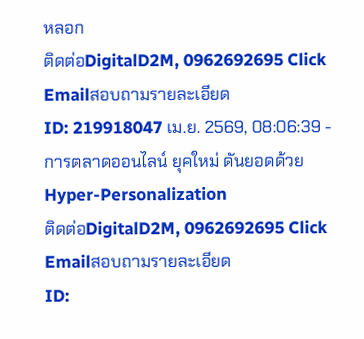หลอก
ติดต่อDigitalD2M, 0962692695 Click Emailสอบถามรายละเอียด
ID: 219918047 เม.ย. 2569, 08:06:39 -
การตลาดออนไลน์ ยุคใหม่ ดันยอดด้วย Hyper-Personalization
ติดต่อDigitalD2M, 0962692695 Click Emailสอบถามรายละเอียด
ID: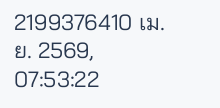2199376410 เม.ย. 2569, 07:53:22